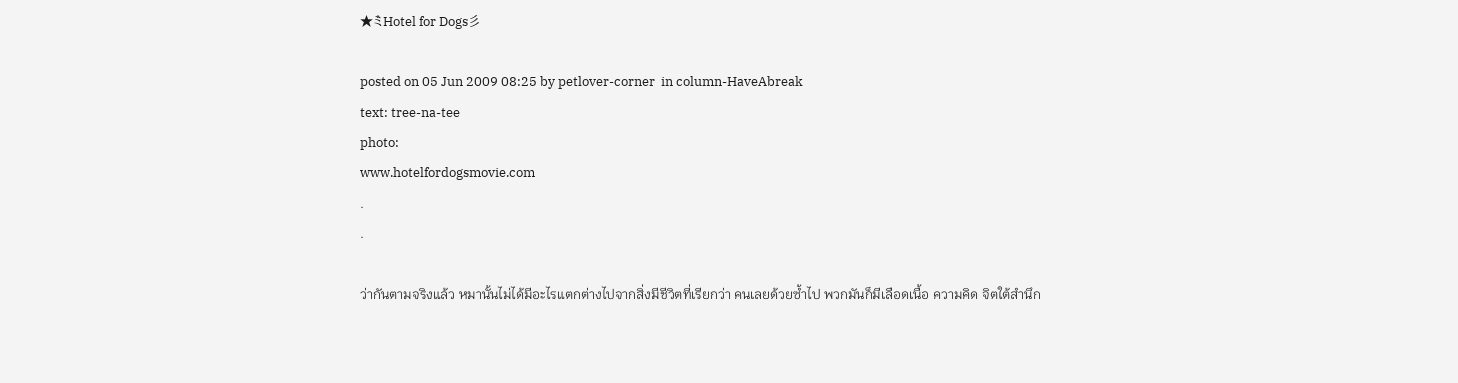★ミ゙Hotel for Dogs彡

posted on 05 Jun 2009 08:25 by petlover-corner  in column-HaveAbreak
text: tree-na-tee
photo:
www.hotelfordogsmovie.com
.
.

ว่ากันตามจริงแล้ว หมานั้นไม่ได้มีอะไรแตกต่างไปจากสิ่งมีชีวิตที่เรียกว่า คนเลยด้วยซ้ำไป พวกมันก็มีเลือดเนื้อ ความคิด จิตใต้สำนึก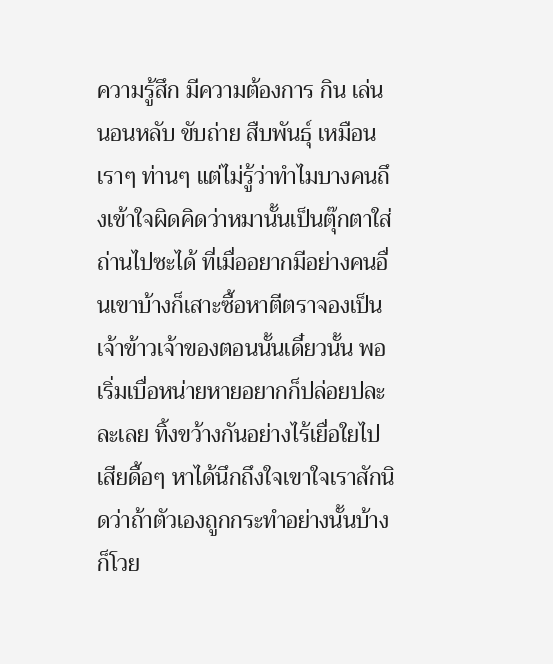ความรู้สึก มีความต้องการ กิน เล่น นอนหลับ ขับถ่าย สืบพันธุ์ เหมือนเราๆ ท่านๆ แต่ไม่รู้ว่าทำไมบางคนถึงเข้าใจผิดคิดว่าหมานั้นเป็นตุ๊กตาใส่ถ่านไปซะได้ ที่เมื่ออยากมีอย่างคนอื่นเขาบ้างก็เสาะซื้อหาตีตราจองเป็นเจ้าข้าวเจ้าของตอนนั้นเดี๋ยวนั้น พอเริ่มเบื่อหน่ายหายอยากก็ปล่อยปละละเลย ทิ้งขว้างกันอย่างไร้เยื่อใยไปเสียดื้อๆ หาได้นึกถึงใจเขาใจเราสักนิดว่าถ้าตัวเองถูกกระทำอย่างนั้นบ้างก็โวย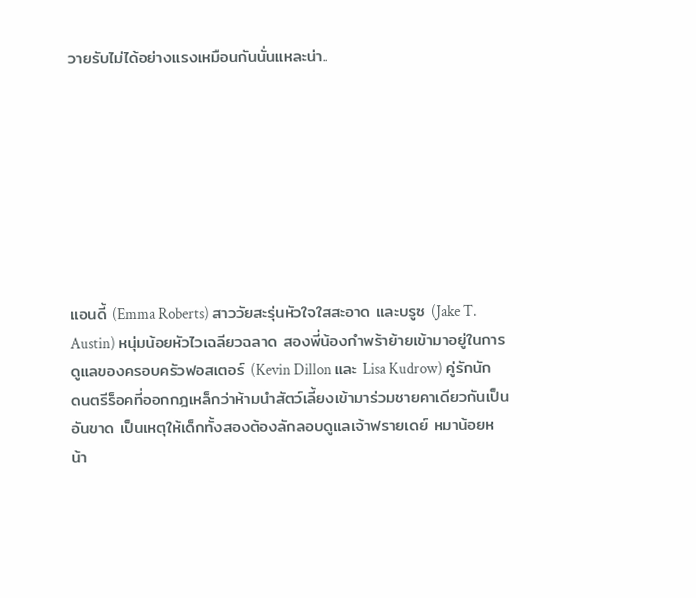วายรับไม่ได้อย่างแรงเหมือนกันนั่นแหละน่า..








แอนดี้ (Emma Roberts) สาววัยสะรุ่นหัวใจใสสะอาด และบรูซ (Jake T. Austin) หนุ่มน้อยหัวไวเฉลียวฉลาด สองพี่น้องกำพร้าย้ายเข้ามาอยู่ในการดูแลของครอบครัวฟอสเตอร์ (Kevin Dillon และ Lisa Kudrow) คู่รักนักดนตรีร็อคที่ออกกฎเหล็กว่าห้ามนำสัตว์เลี้ยงเข้ามาร่วมชายคาเดียวกันเป็นอันขาด เป็นเหตุให้เด็กทั้งสองต้องลักลอบดูแลเจ้าฟรายเดย์ หมาน้อยหน้า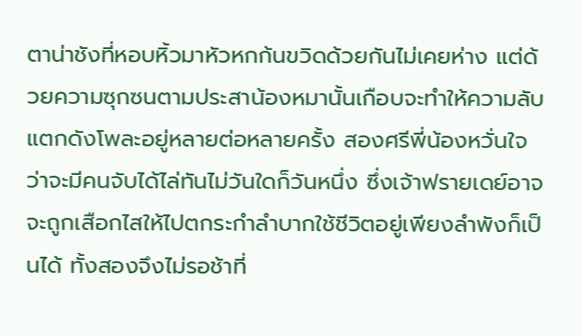ตาน่าชังที่หอบหิ้วมาหัวหกก้นขวิดด้วยกันไม่เคยห่าง แต่ด้วยความซุกซนตามประสาน้องหมานั้นเกือบจะทำให้ความลับแตกดังโพละอยู่หลายต่อหลายครั้ง สองศรีพี่น้องหวั่นใจว่าจะมีคนจับได้ไล่ทันไม่วันใดก็วันหนึ่ง ซึ่งเจ้าฟรายเดย์อาจจะถูกเสือกไสให้ไปตกระกำลำบากใช้ชีวิตอยู่เพียงลำพังก็เป็นได้ ทั้งสองจึงไม่รอช้าที่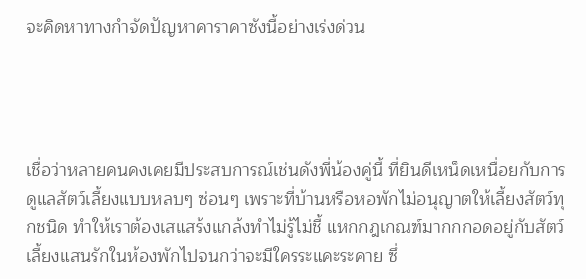จะคิดหาทางกำจัดปัญหาคาราคาซังนี้อย่างเร่งด่วน




เชื่อว่าหลายคนคงเคยมีประสบการณ์เช่นดังพี่น้องคู่นี้ ที่ยินดีเหน็ดเหนื่อยกับการดูแลสัตว์เลี้ยงแบบหลบๆ ซ่อนๆ เพราะที่บ้านหรือหอพักไม่อนุญาตให้เลี้ยงสัตว์ทุกชนิด ทำให้เราต้องเสแสร้งแกล้งทำไม่รู้ไม่ชี้ แหกกฎเกณฑ์มากกกอดอยู่กับสัตว์เลี้ยงแสนรักในห้องพักไปจนกว่าจะมีใครระแคะระคาย ซึ่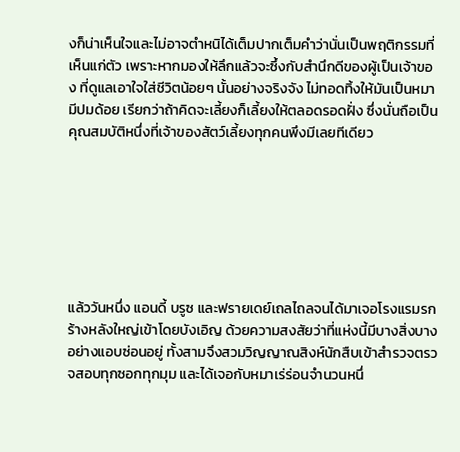งก็น่าเห็นใจและไม่อาจตำหนิได้เต็มปากเต็มคำว่านั่นเป็นพฤติกรรมที่เห็นแก่ตัว เพราะหากมองให้ลึกแล้วจะซึ้งกับสำนึกดีของผู้เป็นเจ้าของ ที่ดูแลเอาใจใส่ชีวิตน้อยๆ นั้นอย่างจริงจัง ไม่ทอดทิ้งให้มันเป็นหมามีปมด้อย เรียกว่าถ้าคิดจะเลี้ยงก็เลี้ยงให้ตลอดรอดฝั่ง ซึ่งนั่นถือเป็นคุณสมบัติหนึ่งที่เจ้าของสัตว์เลี้ยงทุกคนพึงมีเลยทีเดียว







แล้ววันหนึ่ง แอนดี้ บรูซ และฟรายเดย์เถลไถลจนได้มาเจอโรงแรมรกร้างหลังใหญ่เข้าโดยบังเอิญ ด้วยความสงสัยว่าที่แห่งนี้มีบางสิ่งบางอย่างแอบซ่อนอยู่ ทั้งสามจึงสวมวิญญาณสิงห์นักสืบเข้าสำรวจตรวจสอบทุกซอกทุกมุม และได้เจอกับหมาเร่ร่อนจำนวนหนึ่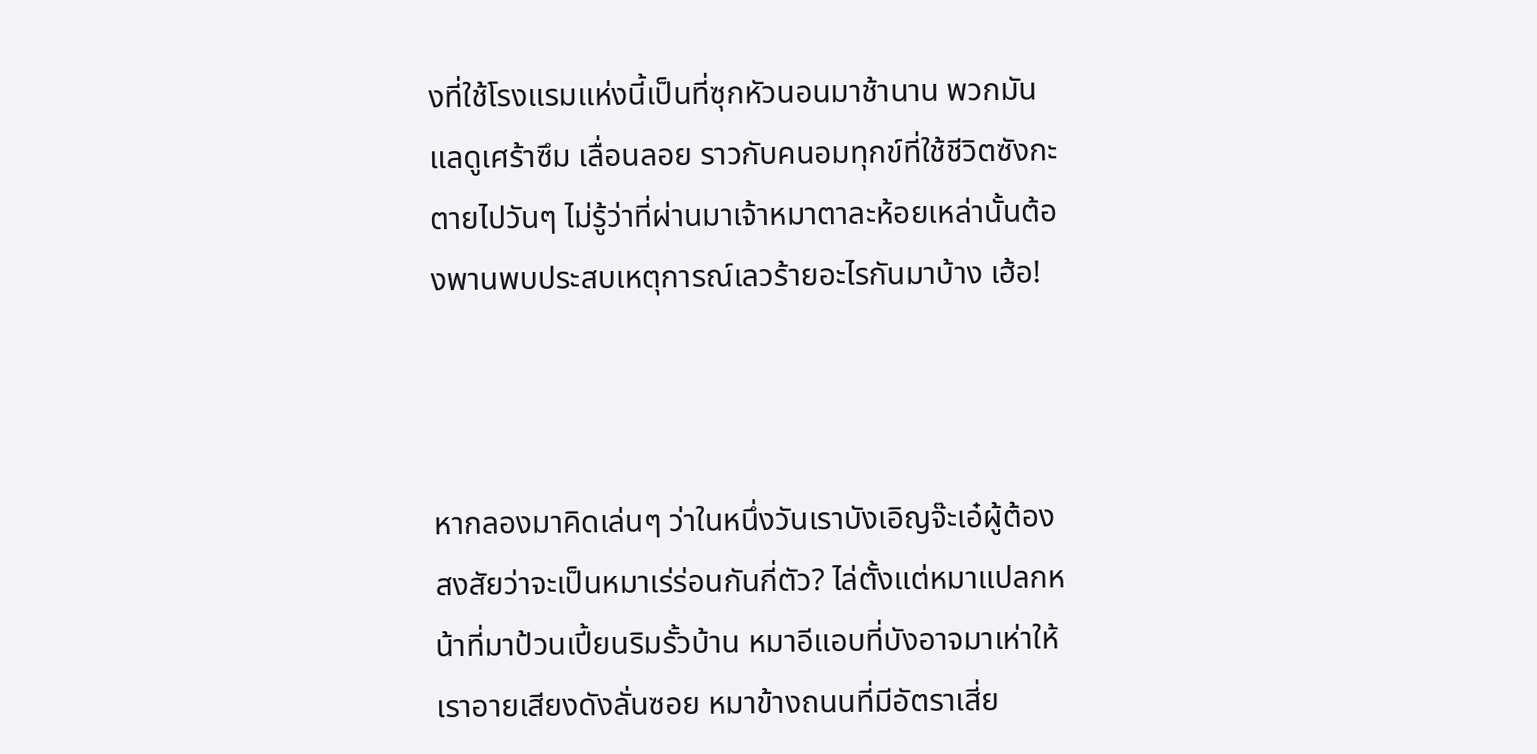งที่ใช้โรงแรมแห่งนี้เป็นที่ซุกหัวนอนมาช้านาน พวกมันแลดูเศร้าซึม เลื่อนลอย ราวกับคนอมทุกข์ที่ใช้ชีวิตซังกะตายไปวันๆ ไม่รู้ว่าที่ผ่านมาเจ้าหมาตาละห้อยเหล่านั้นต้องพานพบประสบเหตุการณ์เลวร้ายอะไรกันมาบ้าง เฮ้อ!



หากลองมาคิดเล่นๆ ว่าในหนึ่งวันเราบังเอิญจ๊ะเอ๋ผู้ต้องสงสัยว่าจะเป็นหมาเร่ร่อนกันกี่ตัว? ไล่ตั้งแต่หมาแปลกหน้าที่มาป้วนเปี้ยนริมรั้วบ้าน หมาอีแอบที่บังอาจมาเห่าให้เราอายเสียงดังลั่นซอย หมาข้างถนนที่มีอัตราเสี่ย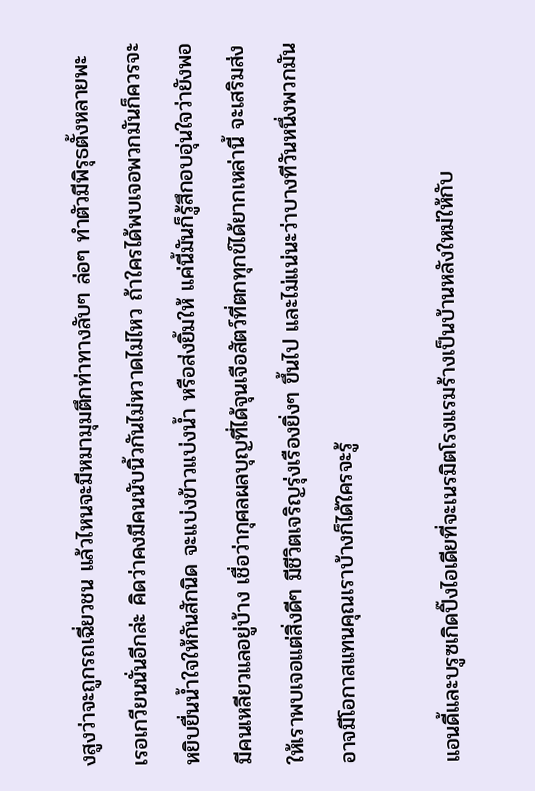งสูงว่าจะถูกรถเฉี่ยวชน แล้วไหนจะมีหมามุมตึกท่าทางลับๆ ล่อๆ ทำตัวมีพิรุธตั้งหลายพะเรอเกวียนนั่นอีกล่ะ คิดว่าคงมีคนนับนิ้วกันไม่หวาดไม่ไหว ถ้าใครได้พบเจอพวกมันก็ควรจะหยิบยื่นน้ำใจให้กันสักนิด จะแบ่งข้าวแบ่งน้ำ หรือส่งยิ้มให้ แค่นี้มันก็รู้สึกอบอุ่นใจว่ายังพอมีคนเหลียวแลอยู่บ้าง เชื่อว่ากุศลผลบุญที่ได้จุนเจือสัตว์ที่ตกทุกข์ได้ยากเหล่านี้ จะเสริมส่งให้เราพบเจอแต่สิ่งดีๆ มีชีวิตเจริญรุ่งเรืองยิ่งๆ ขึ้นไป และไม่แน่นะว่าบางทีวันหนึ่งพวกมันอาจมีโอกาสแทนคุณเราบ้างก็ได้ใครจะรู้

แอนดี้และบรูซเกิดปิ๊งไอเดียที่จะเนรมิตโรงแรมร้างเป็นบ้านหลังใหม่ให้กับ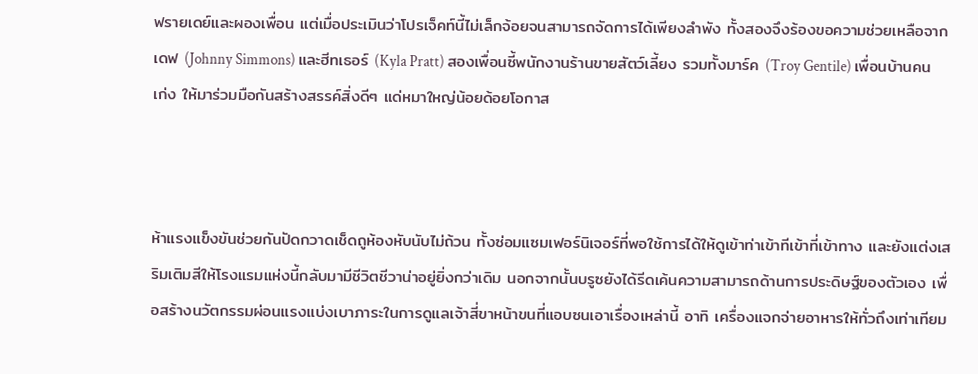ฟรายเดย์และผองเพื่อน แต่เมื่อประเมินว่าโปรเจ็คท์นี้ไม่เล็กจ้อยจนสามารถจัดการได้เพียงลำพัง ทั้งสองจึงร้องขอความช่วยเหลือจากเดฟ (Johnny Simmons) และฮีทเธอร์ (Kyla Pratt) สองเพื่อนซี้พนักงานร้านขายสัตว์เลี้ยง รวมทั้งมาร์ค (Troy Gentile) เพื่อนบ้านคนเก่ง ให้มาร่วมมือกันสร้างสรรค์สิ่งดีๆ แด่หมาใหญ่น้อยด้อยโอกาส



ห้าแรงแข็งขันช่วยกันปัดกวาดเช็ดถูห้องหับนับไม่ถ้วน ทั้งซ่อมแซมเฟอร์นิเจอร์ที่พอใช้การได้ให้ดูเข้าท่าเข้าทีเข้าที่เข้าทาง และยังแต่งเสริมเติมสีให้โรงแรมแห่งนี้กลับมามีชีวิตชีวาน่าอยู่ยิ่งกว่าเดิม นอกจากนั้นบรูซยังได้รีดเค้นความสามารถด้านการประดิษฐ์ของตัวเอง เพื่อสร้างนวัตกรรมผ่อนแรงแบ่งเบาภาระในการดูแลเจ้าสี่ขาหน้าขนที่แอบซนเอาเรื่องเหล่านี้ อาทิ เครื่องแจกจ่ายอาหารให้ทั่วถึงเท่าเทียม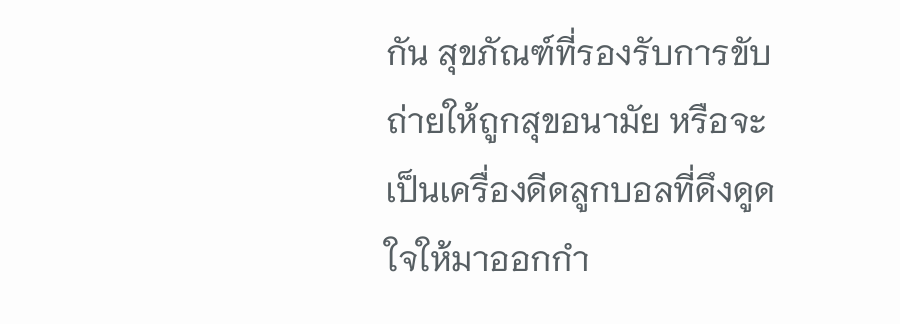กัน สุขภัณฑ์ที่รองรับการขับถ่ายให้ถูกสุขอนามัย หรือจะเป็นเครื่องดีดลูกบอลที่ดึงดูดใจให้มาออกกำ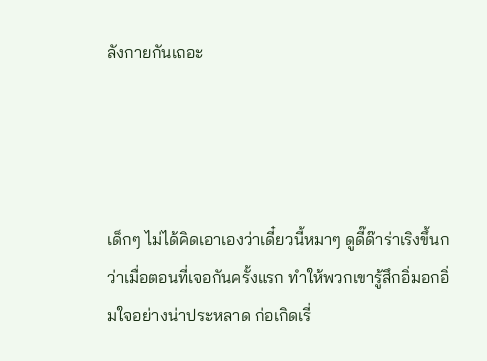ลังกายกันเถอะ




เด็กๆ ไม่ได้คิดเอาเองว่าเดี๋ยวนี้หมาๆ ดูดี๊ด๊าร่าเริงขึ้นกว่าเมื่อตอนที่เจอกันครั้งแรก ทำให้พวกเขารู้สึกอิ่มอกอิ่มใจอย่างน่าประหลาด ก่อเกิดเรี่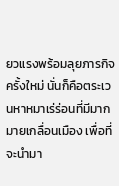ยวแรงพร้อมลุยภารกิจครั้งใหม่ นั่นก็คือตระเวนหาหมาเร่ร่อนที่มีมากมายเกลื่อนเมือง เพื่อที่จะนำมา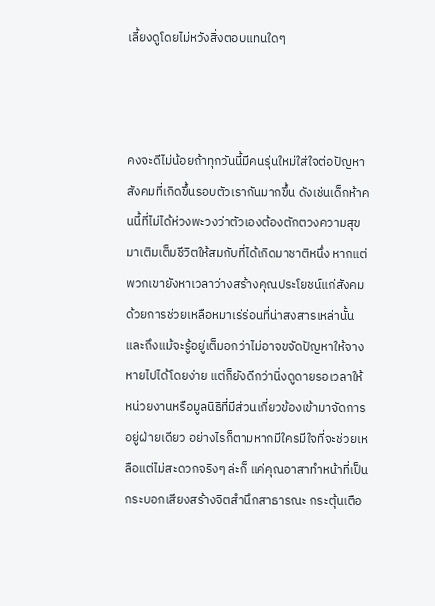เลี้ยงดูโดยไม่หวังสิ่งตอบแทนใดๆ



คงจะดีไม่น้อยถ้าทุกวันนี้มีคนรุ่นใหม่ใส่ใจต่อปัญหาสังคมที่เกิดขึ้นรอบตัวเรากันมากขึ้น ดังเช่นเด็กห้าคนนี้ที่ไม่ได้ห่วงพะวงว่าตัวเองต้องตักตวงความสุขมาเติมเต็มชีวิตให้สมกับที่ได้เกิดมาชาติหนึ่ง หากแต่พวกเขายังหาเวลาว่างสร้างคุณประโยชน์แก่สังคมด้วยการช่วยเหลือหมาเร่ร่อนที่น่าสงสารเหล่านั้น และถึงแม้จะรู้อยู่เต็มอกว่าไม่อาจขจัดปัญหาให้จางหายไปได้โดยง่าย แต่ก็ยังดีกว่านิ่งดูดายรอเวลาให้หน่วยงานหรือมูลนิธิที่มีส่วนเกี่ยวข้องเข้ามาจัดการอยู่ฝ่ายเดียว อย่างไรก็ตามหากมีใครมีใจที่จะช่วยเหลือแต่ไม่สะดวกจริงๆ ล่ะก็ แค่คุณอาสาทำหน้าที่เป็นกระบอกเสียงสร้างจิตสำนึกสาธารณะ กระตุ้นเตือ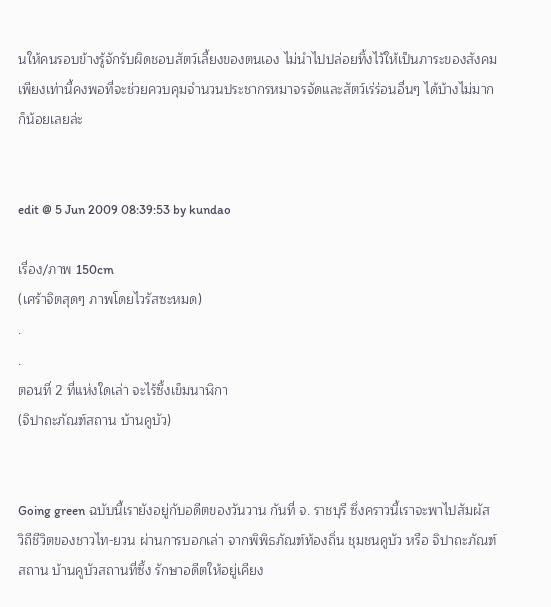นให้คนรอบข้างรู้จักรับผิดชอบสัตว์เลี้ยงของตนเอง ไม่นำไปปล่อยทิ้งไว้ให้เป็นภาระของสังคม เพียงเท่านี้คงพอที่จะช่วยควบคุมจำนวนประชากรหมาจรจัดและสัตว์เร่ร่อนอื่นๆ ได้บ้างไม่มากก็น้อยเลยล่ะ


edit @ 5 Jun 2009 08:39:53 by kundao

เรื่อง/ภาพ 150cm
(เศร้าจิตสุดๆ ภาพโดยไวรัสซะหมด)
.
.
ตอนที่ 2 ที่แห่งใดเล่า จะไร้ซึ้งเข็มนาฬิกา
(จิปาถะภัณฑ์สถาน บ้านคูบัว)


Going green ฉบับนี้เรายังอยู่กับอดีตของวันวาน กันที่ จ. ราชบุรี ซึ่งคราวนี้เราจะพาไปสัมผัส วิถีชีวิตของชาวไท-ยวน ผ่านการบอกเล่า จากพิพิธภัณฑ์ท้องถิ่น ชุมชนคูบัว หรือ จิปาถะภัณฑ์สถาน บ้านคูบัวสถานที่ซึ้ง รักษาอดีตให้อยู่เคียง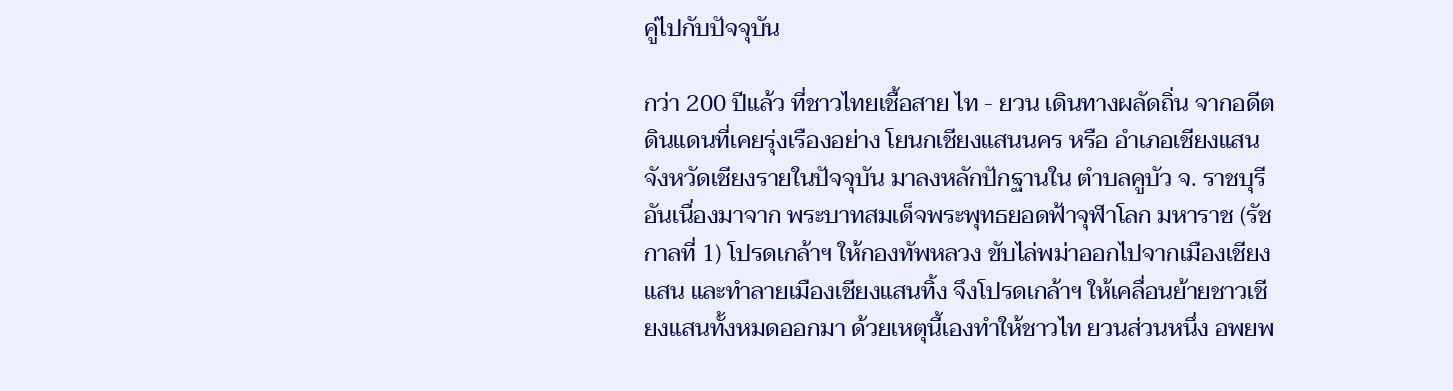คู่ไปกับปัจจุบัน

กว่า 200 ปีแล้ว ที่ชาวไทยเชื้อสาย ไท - ยวน เดินทางผลัดถิ่น จากอดีตดินแดนที่เคยรุ่งเรืองอย่าง โยนกเชียงแสนนคร หรือ อำเภอเชียงแสน จังหวัดเชียงรายในปัจจุบัน มาลงหลักปักฐานใน ตำบลคูบัว จ. ราชบุรี อันเนื่องมาจาก พระบาทสมเด็จพระพุทธยอดฟ้าจุฬาโลก มหาราช (รัชกาลที่ 1) โปรดเกล้าฯ ให้กองทัพหลวง ขับไล่พม่าออกไปจากเมืองเชียงแสน และทำลายเมืองเชียงแสนทิ้ง จึงโปรดเกล้าฯ ให้เคลื่อนย้ายชาวเชียงแสนทั้งหมดออกมา ด้วยเหตุนี้เองทำให้ชาวไท ยวนส่วนหนึ่ง อพยพ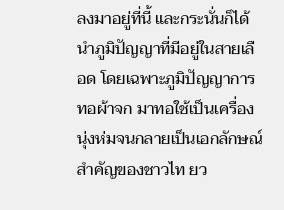ลงมาอยู่ที่นี้ และกระนั่นก็ได้นำภูมิปัญญาที่มีอยู่ในสายเลือด โดยเฉพาะภูมิปัญญาการทอผ้าจก มาทอใช้เป็นเครื่องนุ่งห่มจนกลายเป็นเอกลักษณ์สำคัญของชาวไท ยว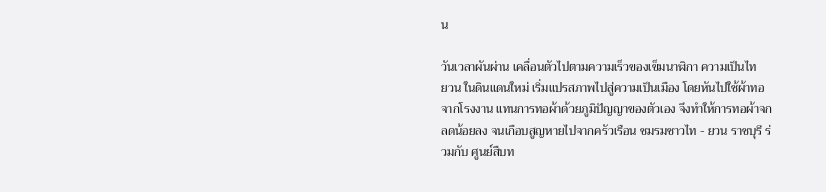น

วันเวลาผันผ่าน เคลื่อนตัวไปตามความเร็วของเข็มนาฬิกา ความเป็นไท
ยวน ในดินแดนใหม่ เริ่มแปรสภาพไปสู่ความเป็นเมือง โดยหันไปใช้ผ้าทอจากโรงงาน แทนการทอผ้าด้วยภูมิปัญญาของตัวเอง จึงทำให้การทอผ้าจกลดน้อยลง จนเกือบสูญหายไปจากครัวเรือน ชมรมชาวไท - ยวน ราชบุรี ร่วมกับ ศูนย์สืบท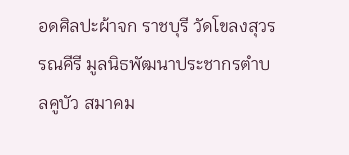อดศิลปะผ้าจก ราชบุรี วัดโขลงสุวรรณคีรี มูลนิธพัฒนาประชากรตำบลคูบัว สมาคม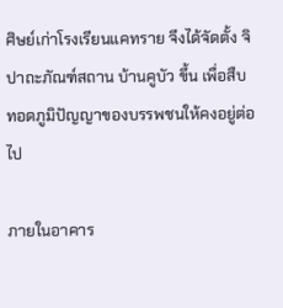ศิษย์เก่าโรงเรียนแคทราย จึงได้จัดตั้ง จิปาถะภัณฑ์สถาน บ้านคูบัว ขึ้น เพื่อสืบทอดภูมิปัญญาของบรรพชนให้คงอยู่ต่อไป

ภายในอาคาร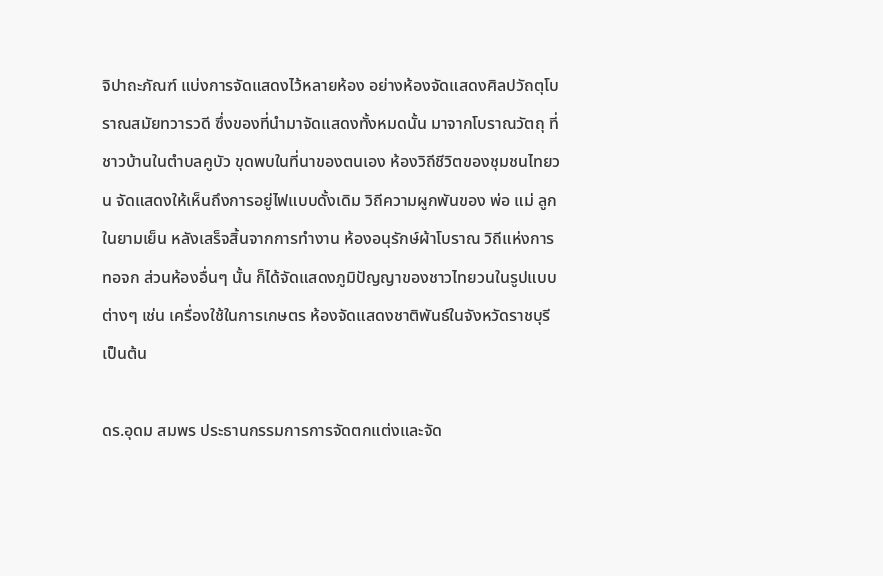จิปาถะภัณฑ์ แบ่งการจัดแสดงไว้หลายห้อง อย่างห้องจัดแสดงศิลปวัถตุโบราณสมัยทวารวดี ซึ่งของที่นำมาจัดแสดงทั้งหมดนั้น มาจากโบราณวัตถุ ที่ชาวบ้านในตำบลคูบัว ขุดพบในที่นาของตนเอง ห้องวิถีชีวิตของชุมชนไทยวน จัดแสดงให้เห็นถึงการอยู่ไฟแบบดั้งเดิม วิถีความผูกพันของ พ่อ แม่ ลูก ในยามเย็น หลังเสร็จสิ้นจากการทำงาน ห้องอนุรักษ์ผ้าโบราณ วิถีแห่งการทอจก ส่วนห้องอื่นๆ นั้น ก็ได้จัดแสดงภูมิปัญญาของชาวไทยวนในรูปแบบต่างๆ เช่น เครื่องใช้ในการเกษตร ห้องจัดแสดงชาติพันธ์ในจังหวัดราชบุรี เป็นต้น

ดร.อุดม สมพร ประธานกรรมการการจัดตกแต่งและจัด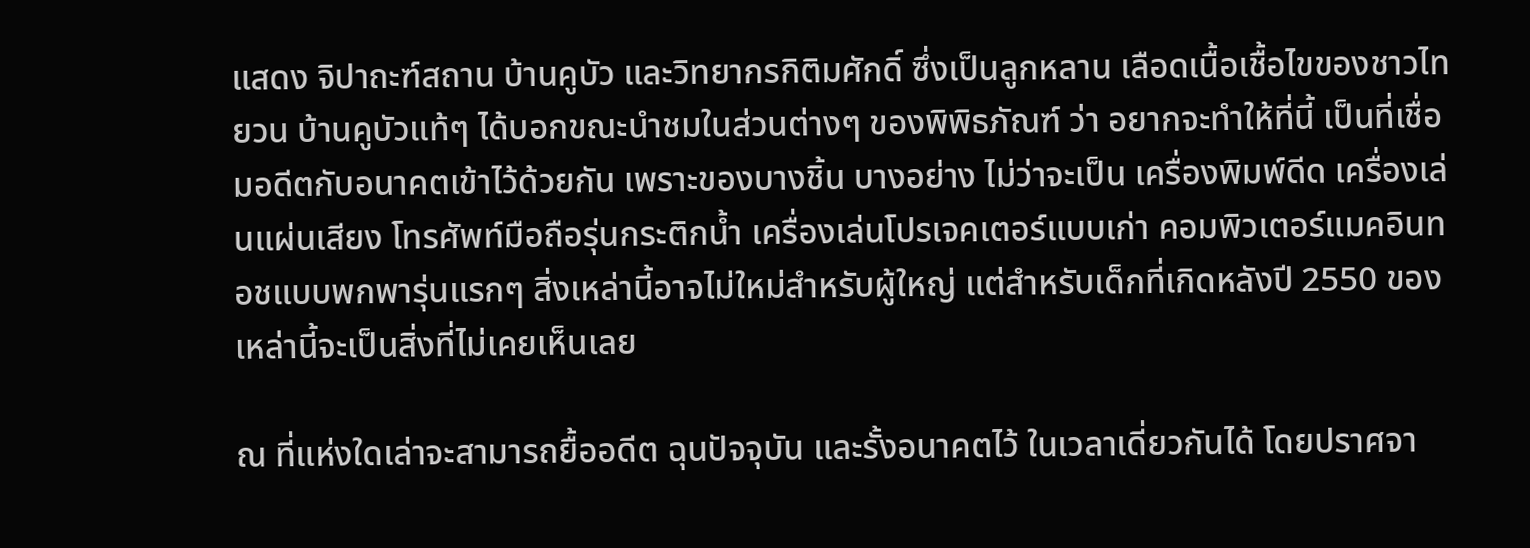แสดง จิปาถะฑ์สถาน บ้านคูบัว และวิทยากรกิติมศักดิ์ ซึ่งเป็นลูกหลาน เลือดเนื้อเชื้อไขของชาวไทยวน บ้านคูบัวแท้ๆ ได้บอกขณะนำชมในส่วนต่างๆ ของพิพิธภัณฑ์ ว่า อยากจะทำให้ที่นี้ เป็นที่เชื่อมอดีตกับอนาคตเข้าไว้ด้วยกัน เพราะของบางชิ้น บางอย่าง ไม่ว่าจะเป็น เครื่องพิมพ์ดีด เครื่องเล่นแผ่นเสียง โทรศัพท์มือถือรุ่นกระติกน้ำ เครื่องเล่นโปรเจคเตอร์แบบเก่า คอมพิวเตอร์แมคอินทอชแบบพกพารุ่นแรกๆ สิ่งเหล่านี้อาจไม่ใหม่สำหรับผู้ใหญ่ แต่สำหรับเด็กที่เกิดหลังปี 2550 ของเหล่านี้จะเป็นสิ่งที่ไม่เคยเห็นเลย

ณ ที่แห่งใดเล่าจะสามารถยื้ออดีต ฉุนปัจจุบัน และรั้งอนาคตไว้ ในเวลาเดี่ยวกันได้ โดยปราศจา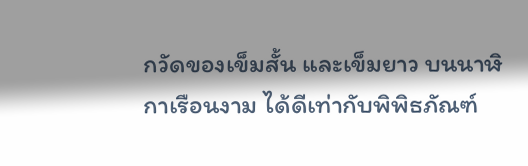กวัดของเข็มสั้น และเข็มยาว บนนาฬิกาเรือนงาม ได้ดีเท่ากับพิพิธภัณฑ์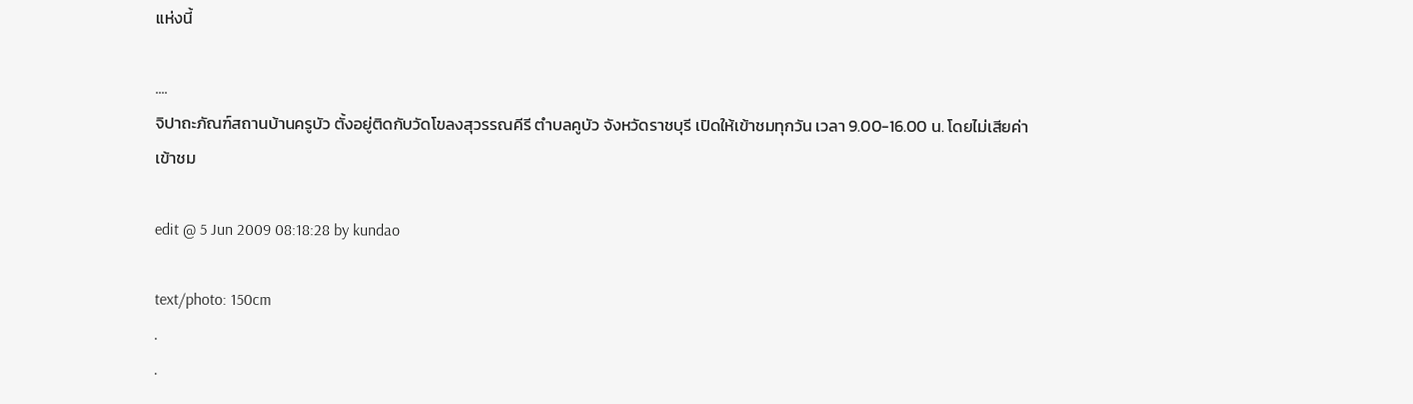แห่งนี้

....
จิปาถะภัณฑ์สถานบ้านครูบัว ตั้งอยู่ติดกับวัดโขลงสุวรรณคีรี ตำบลคูบัว จังหวัดราชบุรี เปิดให้เข้าชมทุกวัน เวลา 9.00-16.00 น. โดยไม่เสียค่าเข้าชม

edit @ 5 Jun 2009 08:18:28 by kundao

text/photo: 150cm
.
.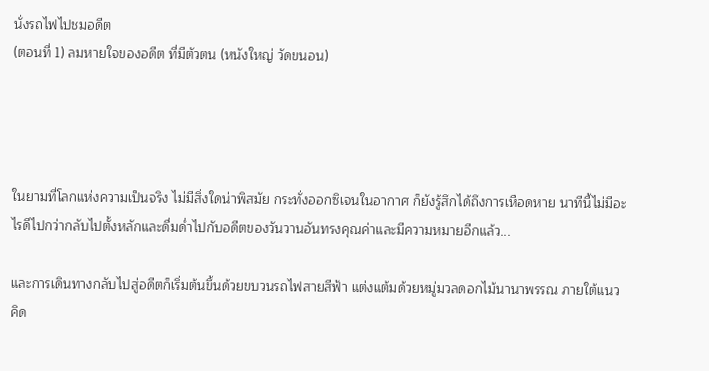นั่งรถไฟไปชมอดีต
(ตอนที่ 1) ลมหายใจของอดีต ที่มีตัวตน (หนังใหญ่ วัดขนอน)




ในยามที่โลกแห่งความเป็นจริง ไม่มีสิ่งใดน่าพิสมัย กระทั่งออกซิเจนในอากาศ ก็ยังรู้สึกได้ถึงการเหือดหาย นาทีนี้ไม่มีอะไรดีไปกว่ากลับไปตั้งหลักและดื่มด่ำไปกับอดีตของวันวานอันทรงคุณค่าและมีความหมายอีกแล้ว...

และการเดินทางกลับไปสู่อดีตก็เริ่มต้นขึ้นด้วยขบวนรถไฟสายสีฟ้า แต่งแต้มด้วยหมู่มวลดอกไม้นานาพรรณ ภายใต้แนวคิด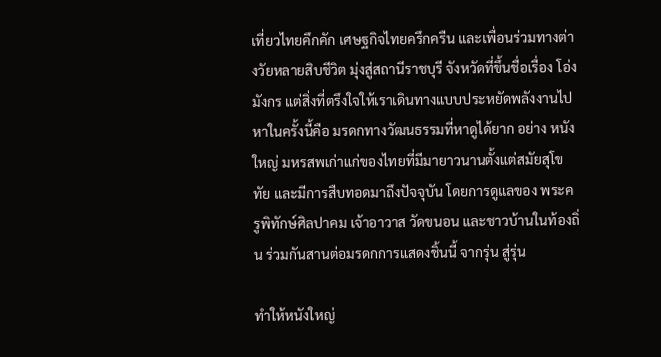เที่ยวไทยคึกคัก เศษฐกิจไทยครึกครืน และเพื่อนร่วมทางต่างวัยหลายสิบชีวิต มุ่งสู่สถานีราชบุรี จังหวัดที่ขึ้นชื่อเรื่อง โอ่งมังกร แต่สิ่งที่ตรึงใจให้เราเดินทางแบบประหยัดพลังงานไปหาในครั้งนี้คือ มรดกทางวัฒนธรรมที่หาดูได้ยาก อย่าง หนังใหญ่ มหรสพเก่าแก่ของไทยที่มีมายาวนานตั้งแต่สมัยสุโขทัย และมีการสืบทอดมาถึงปัจจุบัน โดยการดูแลของ พระครูพิทักษ์ศิลปาคม เจ้าอาวาส วัดขนอน และชาวบ้านในท้องถิ่น ร่วมกันสานต่อมรดกการแสดงชิ้นนี้ จากรุ่น สู่รุ่น

ทำให้หนังใหญ่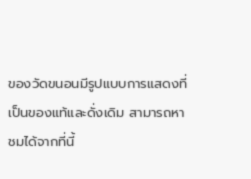ของวัดขนอนมีรูปแบบการแสดงที่เป็นของแท้และดั่งเดิม สามารถหาชมได้จากที่นี้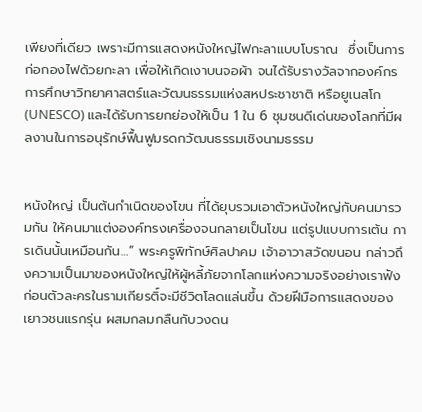เพียงที่เดียว เพราะมีการแสดงหนังใหญ่ไฟกะลาแบบโบราณ  ซึ่งเป็นการก่อกองไฟด้วยกะลา เพื่อให้เกิดเงาบนจอผ้า จนได้รับรางวัลจากองค์กรการศึกษาวิทยาศาสตร์และวัฒนธรรมแห่งสหประชาชาติ หรือยูเนสโก
(UNESCO) และได้รับการยกย่องให้เป็น 1 ใน 6 ชุมชนดีเด่นของโลกที่มีผลงานในการอนุรักษ์ฟื้นฟูมรดกวัฒนธรรมเชิงนามธรรม


หนังใหญ่ เป็นต้นกำเนิดของโขน ที่ได้ยุบรวมเอาตัวหนังใหญ่กับคนมารวมกัน ให้คนมาแต่งองค์ทรงเครื่องจนกลายเป็นโขน แต่รูปแบบการเต้น การเดินนั้นเหมือนกัน…” พระครูพิทักษ์ศิลปาคม เจ้าอาวาสวัดขนอน กล่าวถึงความเป็นมาของหนังใหญ่ให้ผู้หลี้ภัยจากโลกแห่งความจริงอย่างเราฟัง ก่อนตัวละครในรามเกียรติ์จะมีชีวิตโลดแล่นขึ้น ด้วยฝีมือการแสดงของเยาวชนแรกรุ่น ผสมกลมกลืนกับวงดน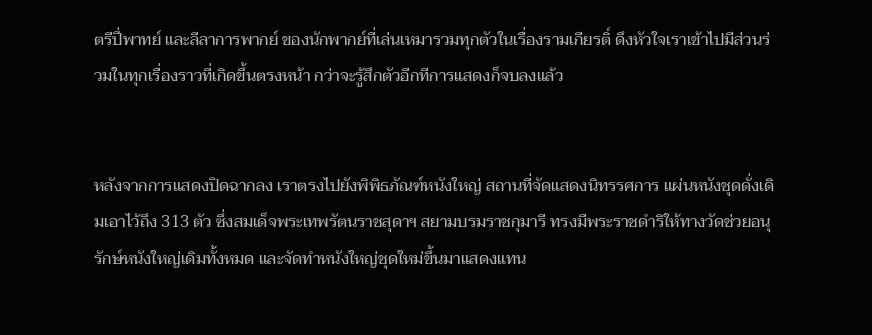ตรีปี่พาทย์ และลีลาการพากย์ ของนักพากย์ที่เล่นเหมารวมทุกตัวในเรื่องรามเกียรติ์ ดึงหัวใจเราเข้าไปมีส่วนร่วมในทุกเรื่องราวที่เกิดขึ้นตรงหน้า กว่าจะรู้สึกตัวอีกทีการแสดงก็จบลงแล้ว


หลังจากการแสดงปิดฉากลง เราตรงไปยังพิพิธภัณฑ์หนังใหญ่ สถานที่จัดแสดงนิทรรศการ แผ่นหนังชุดดั่งเดิมเอาไว้ถึง 313 ตัว ซึ่งสมเด็จพระเทพรัตนราชสุดาฯ สยามบรมราชกุมารี ทรงมีพระราชดำริให้ทางวัดช่วยอนุรักษ์หนังใหญ่เดิมทั้งหมด และจัดทำหนังใหญ่ชุดใหม่ขึ้นมาแสดงแทน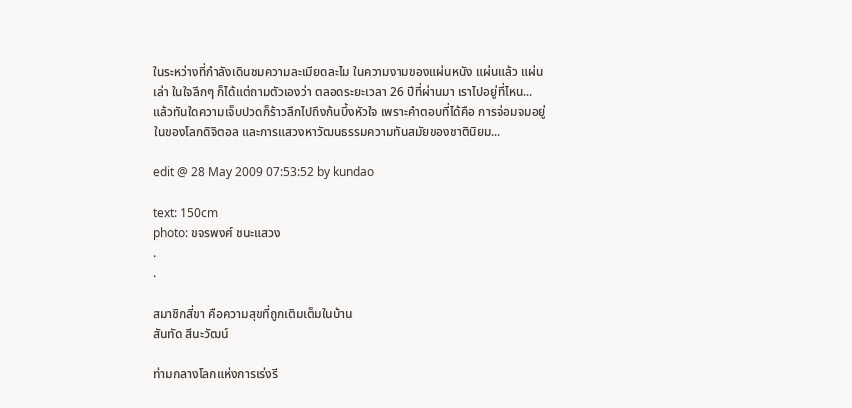ในระหว่างที่กำลังเดินชมความละเมียดละไม ในความงามของแผ่นหนัง แผ่นแล้ว แผ่นเล่า ในใจลึกๆ ก็ได้แต่ถามตัวเองว่า ตลอดระยะเวลา 26 ปีที่ผ่านมา เราไปอยู่ที่ไหน... แล้วทันใดความเจ็บปวดก็ร้าวลึกไปถึงก้นบึ้งหัวใจ เพราะคำตอบที่ได้คือ การจ่อมจมอยู่ในของโลกดิจิตอล และการแสวงหาวัฒนธรรมความทันสมัยของชาตินิยม...

edit @ 28 May 2009 07:53:52 by kundao

text: 150cm
photo: ขจรพงศ์ ชนะแสวง
.
.

สมาชิกสี่ขา คือความสุขที่ถูกเติมเต็มในบ้าน
สันทัด สีนะวัฒน์

ท่ามกลางโลกแห่งการเร่งรี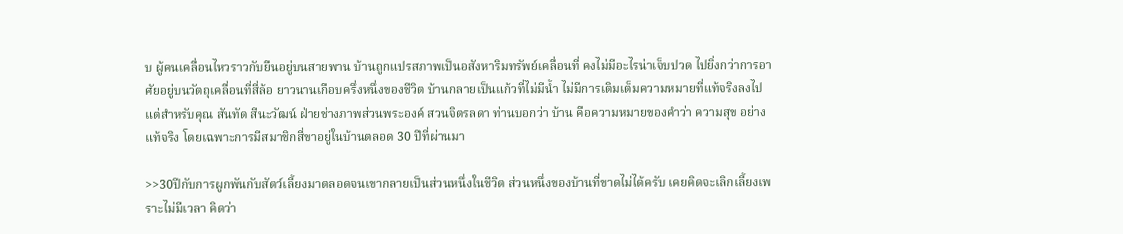บ ผู้คนเคลื่อนไหวราวกับยืนอยู่บนสายพาน บ้านถูกแปรสภาพเป็นอสังหาริมทรัพย์เคลื่อนที่ คงไม่มีอะไรน่าเจ็บปวด ไปยิ่งกว่าการอาศัยอยู่บนวัตถุเคลื่อนที่สี่ล้อ ยาวนานเกือบครึ่งหนึ่งของชีวิต บ้านกลายเป็นแก้วที่ไม่มีน้ำ ไม่มีการเติมเต็มความหมายที่แท้จริงลงไป แต่สำหรับคุณ สันทัด สีนะวัฒน์ ฝ่ายช่างภาพส่วนพระองค์ สวนจิตรลดา ท่านบอกว่า บ้าน คือความหมายของคำว่า ความสุข อย่างแท้จริง โดยเฉพาะการมีสมาชิกสี่ขาอยู่ในบ้านตลอด 30 ปีที่ผ่านมา

>>30ปีกับการผูกพันกับสัตว์เลี้ยงมาตลอดจนเขากลายเป็นส่วนหนึ่งในชีวิต ส่วนหนึ่งของบ้านที่ขาดไม่ได้ครับ เคยคิดจะเลิกเลี้ยงเพราะไม่มีเวลา คิดว่า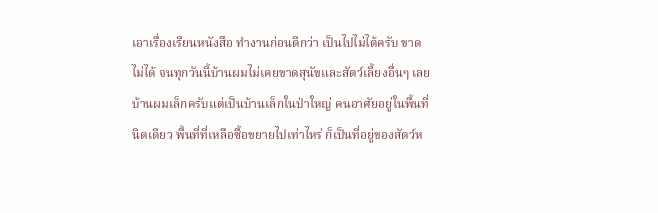เอาเรื่องเรียนหนังสือ ทำงานก่อนดีกว่า เป็นไปไม่ได้ครับ ขาดไม่ได้ จนทุกวันนี้บ้านผมไม่เคยขาดสุนัขและสัตว์เลี้ยงอื่นๆ เลย บ้านผมเล็กครับแต่เป็นบ้านเล็กในป่าใหญ่ คนอาศัยอยู่ในพื้นที่นิดเดียว พื้นที่ที่เหลือซื้อขยายไปเท่าไหร่ ก็เป็นที่อยู่ของสัตว์ห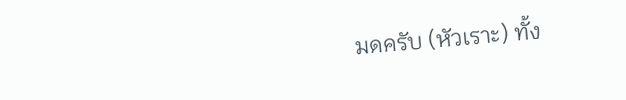มดครับ (หัวเราะ) ทั้ง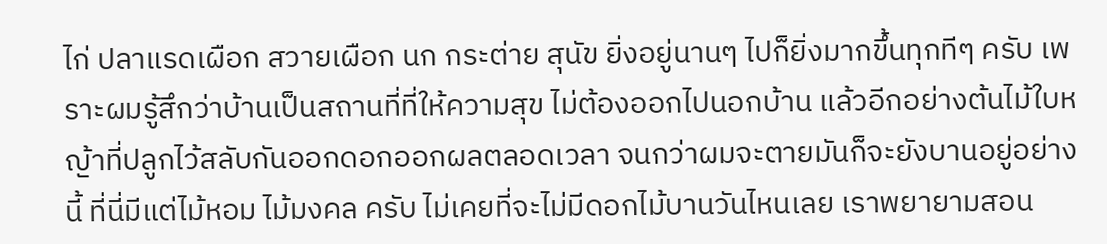ไก่ ปลาแรดเผือก สวายเผือก นก กระต่าย สุนัข ยิ่งอยู่นานๆ ไปก็ยิ่งมากขึ้นทุกทีๆ ครับ เพราะผมรู้สึกว่าบ้านเป็นสถานที่ที่ให้ความสุข ไม่ต้องออกไปนอกบ้าน แล้วอีกอย่างต้นไม้ใบหญ้าที่ปลูกไว้สลับกันออกดอกออกผลตลอดเวลา จนกว่าผมจะตายมันก็จะยังบานอยู่อย่างนี้ ที่นี่มีแต่ไม้หอม ไม้มงคล ครับ ไม่เคยที่จะไม่มีดอกไม้บานวันไหนเลย เราพยายามสอน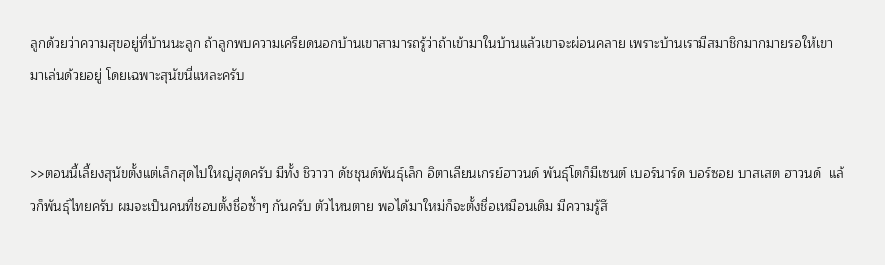ลูกด้วยว่าความสุขอยู่ที่บ้านนะลูก ถ้าลูกพบความเครียดนอกบ้านเขาสามารถรู้ว่าถ้าเข้ามาในบ้านแล้วเขาจะผ่อนคลาย เพราะบ้านเรามีสมาชิกมากมายรอให้เขามาเล่นด้วยอยู่ โดยเฉพาะสุนัขนี่แหละครับ


>>ตอนนี้เลี้ยงสุนัขตั้งแต่เล็กสุดไปใหญ่สุดครับ มีทั้ง ชิวาวา ดัชชุนด์พันธุ์เล็ก อิตาเลียนเกรย์ฮาวนด์ พันธุ์โตก็มีเซนต์ เบอร์นาร์ด บอร์ซอย บาสเสต ฮาวนด์  แล้วก็พันธุ์ไทยครับ ผมจะเป็นคนที่ชอบตั้งชื่อซ้ำๆ กันครับ ตัวไหนตาย พอได้มาใหม่ก็จะตั้งชื่อเหมือนเดิม มีความรู้สึ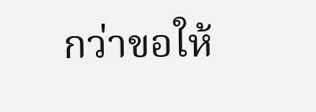กว่าขอให้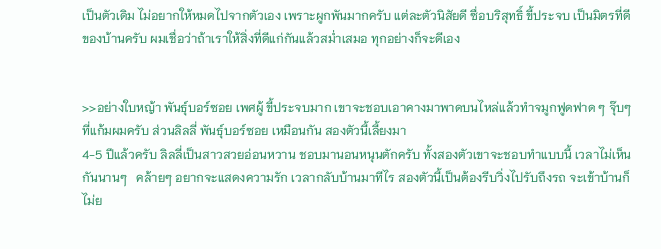เป็นตัวเดิม ไม่อยากให้หมดไปจากตัวเอง เพราะผูกพันมากครับ แต่ละตัวนิสัยดี ซื่อบริสุทธิ์ ขี้ประจบ เป็นมิตรที่ดีของบ้านครับ ผมเชื่อว่าถ้าเราให้สิ่งที่ดีแก่กันแล้วสม่ำเสมอ ทุกอย่างก็จะดีเอง


>>อย่างใบหญ้า พันธุ์บอร์ซอย เพศผู้ ขี้ประจบมาก เขาจะชอบเอาคางมาพาดบนไหล่แล้วทำจมูกฟูดฟาด ๆ จุ๊บๆ ที่แก้มผมครับ ส่วนลิลลี่ พันธุ์บอร์ซอย เหมือนกัน สองตัวนี้เลี้ยงมา
4-5 ปีแล้วครับ ลิลลี่เป็นสาวสวยอ่อนหวาน ชอบมานอนหนุนตักครับ ทั้งสองตัวเขาจะชอบทำแบบนี้ เวลาไม่เห็นกันนานๆ   คล้ายๆ อยากจะแสดงความรัก เวลากลับบ้านมาทีไร สองตัวนี้เป็นต้องรีบวิ่งไปรับถึงรถ จะเข้าบ้านก็ไม่ย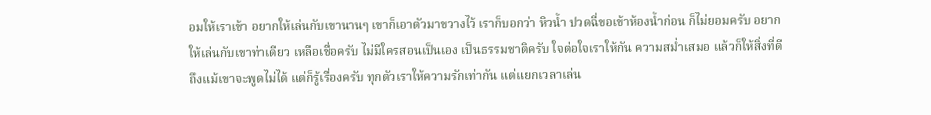อมให้เราเข้า อยากให้เล่นกับเขานานๆ เขาก็เอาตัวมาขวางไว้ เราก็บอกว่า หิวน้ำ ปวดฉี่ขอเข้าห้องน้ำก่อน ก็ไม่ยอมครับ อยากให้เล่นกับเขาท่าเดียว เหลือเชื่อครับ ไม่มีใครสอนเป็นเอง เป็นธรรมชาติครับ ใจต่อใจเราให้กัน ความสม่ำเสมอ แล้วก็ให้สิ่งที่ดี ถึงแม้เขาจะพูดไม่ได้ แต่ก็รู้เรื่องครับ ทุกตัวเราให้ความรักเท่ากัน แต่แยกเวลาเล่น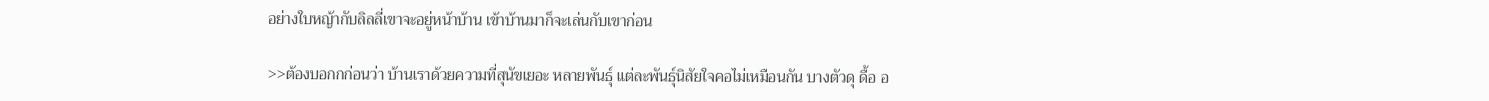อย่างใบหญ้ากับลิลลี่เขาจะอยู่หน้าบ้าน เข้าบ้านมาก็จะเล่นกับเขาก่อน

>>ต้องบอกกก่อนว่า บ้านเราด้วยความที่สุนัขเยอะ หลายพันธุ์ แต่ละพันธุ์นิสัยใจคอไม่เหมือนกัน บางตัวดุ ดื้อ อ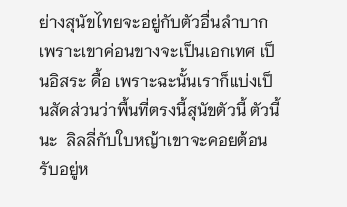ย่างสุนัขไทยจะอยู่กับตัวอื่นลำบากเพราะเขาค่อนขางจะเป็นเอกเทศ เป็นอิสระ ดื้อ เพราะฉะนั้นเราก็แบ่งเป็นสัดส่วนว่าพื้นที่ตรงนี้สุนัขตัวนี้ ตัวนี้นะ  ลิลลี่กับใบหญ้าเขาจะคอยต้อนรับอยู่ห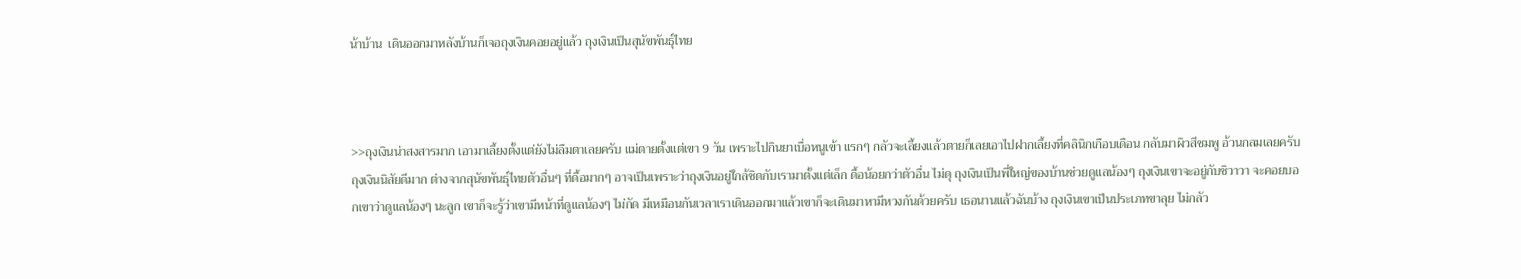น้าบ้าน  เดินออกมาหลังบ้านก็เจอถุงเงินคอยอยู่แล้ว ถุงเงินเป็นสุนัขพันธุ์ไทย



>>ถุงเงินน่าสงสารมาก เอามาเลี้ยงตั้งแต่ยังไม่ลืมตาเลยครับ แม่ตายตั้งแต่เขา 9 วัน เพราะไปกินยาเบื่อหนูเข้า แรกๆ กลัวจะเลี้ยงแล้วตายก็เลยเอาไปฝากเลี้ยงที่คลินิกเกือบเดือน กลับมาผิวสีชมพู อ้วนกลมเลยครับ ถุงเงินนิสัยดีมาก ต่างจากสุนัขพันธุ์ไทยตัวอื่นๆ ที่ดื้อมากๆ อาจเป็นเพราะว่าถุงเงินอยู่ใกล้ชิดกับเรามาตั้งแต่เล็ก ดื้อน้อยกว่าตัวอื่น ไม่ดุ ถุงเงินเป็นพี่ใหญ่ของบ้านช่วยดูแลน้องๆ ถุงเงินเขาจะอยู่กับชิวาวา จะคอยบอกเขาว่าดูแลน้องๆ นะลูก เขาก็จะรู้ว่าเขามีหน้าที่ดูแลน้องๆ ไม่กัด มีเหมือนกันเวลาเราเดินออกมาแล้วเขาก็จะเดินมาหามีหวงกันด้วยครับ เธอนานแล้วฉันบ้าง ถุงเงินเขาเป็นประเภทขาลุย ไม่กลัว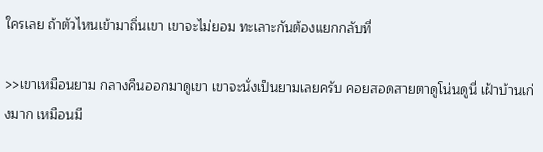ใครเลย ถ้าตัวไหนเข้ามาถิ่นเขา เขาจะไม่ยอม ทะเลาะกันต้องแยกกลับที่

>>เขาเหมือนยาม กลางคืนออกมาดูเขา เขาจะนั่งเป็นยามเลยครับ คอยสอดสายตาดูโน่นดูนี่ เฝ้าบ้านเก่งมาก เหมือนมี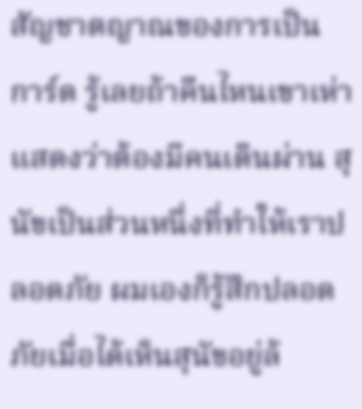สัญชาตญาณของการเป็นการ์ด รู้เลยถ้าคืนไหนเขาเห่าแสดงว่าต้องมีคนเดินผ่าน สุนัขเป็นส่วนหนึ่งที่ทำให้เราปลอดภัย ผมเองก็รู้สึกปลอดภัยเมื่อได้เห็นสุนัขอยู่ล้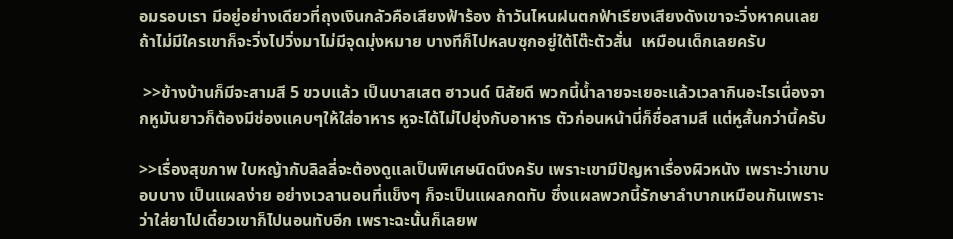อมรอบเรา มีอยู่อย่างเดียวที่ถุงเงินกลัวคือเสียงฟ้าร้อง ถ้าวันไหนฝนตกฟ้าเรียงเสียงดังเขาจะวิ่งหาคนเลย ถ้าไม่มีใครเขาก็จะวิ่งไปวิ่งมาไม่มีจุดมุ่งหมาย บางทีก็ไปหลบซุกอยู่ใต้โต๊ะตัวสั่น  เหมือนเด็กเลยครับ

 >>ข้างบ้านก็มีจะสามสี 5 ขวบแล้ว เป็นบาสเสต ฮาวนด์ นิสัยดี พวกนี้น้ำลายจะเยอะแล้วเวลากินอะไรเนื่องจากหูมันยาวก็ต้องมีช่องแคบๆให้ใส่อาหาร หูจะได้ไม่ไปยุ่งกับอาหาร ตัวก่อนหน้านี่ก็ชื่อสามสี แต่หูสั้นกว่านี้ครับ

>>เรื่องสุขภาพ ใบหญ้ากับลิลลี่จะต้องดูแลเป็นพิเศษนิดนึงครับ เพราะเขามีปัญหาเรื่องผิวหนัง เพราะว่าเขาบอบบาง เป็นแผลง่าย อย่างเวลานอนที่แข็งๆ ก็จะเป็นแผลกดทับ ซึ่งแผลพวกนี้รักษาลำบากเหมือนกันเพราะว่าใส่ยาไปเดี๋ยวเขาก็ไปนอนทับอีก เพราะฉะนั้นก็เลยพ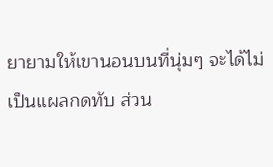ยายามให้เขานอนบนที่นุ่มๆ จะได้ไม่เป็นแผลกดทับ ส่วน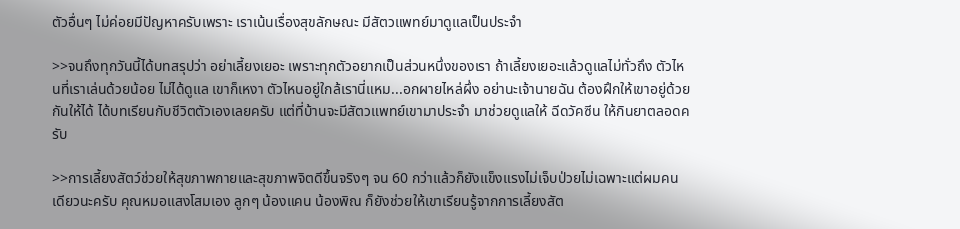ตัวอื่นๆ ไม่ค่อยมีปัญหาครับเพราะ เราเน้นเรื่องสุขลักษณะ มีสัตวแพทย์มาดูแลเป็นประจำ

>>จนถึงทุกวันนี้ได้บทสรุปว่า อย่าเลี้ยงเยอะ เพราะทุกตัวอยากเป็นส่วนหนึ่งของเรา ถ้าเลี้ยงเยอะแล้วดูแลไม่ทั่วถึง ตัวไหนที่เราเล่นด้วยน้อย ไม่ได้ดูแล เขาก็เหงา ตัวไหนอยู่ใกล้เรานี่แหม...อกผายไหล่ผึ่ง อย่านะเจ้านายฉัน ต้องฝึกให้เขาอยู่ด้วยกันให้ได้ ได้บทเรียนกับชีวิตตัวเองเลยครับ แต่ที่บ้านจะมีสัตวแพทย์เขามาประจำ มาช่วยดูแลให้ ฉีดวัคซีน ให้กินยาตลอดครับ

>>การเลี้ยงสัตว์ช่วยให้สุขภาพกายและสุขภาพจิตดีขึ้นจริงๆ จน 60 กว่าแล้วก็ยังแข็งแรงไม่เจ็บป่วยไม่เฉพาะแต่ผมคนเดียวนะครับ คุณหมอแสงโสมเอง ลูกๆ น้องแคน น้องพิณ ก็ยังช่วยให้เขาเรียนรู้จากการเลี้ยงสัต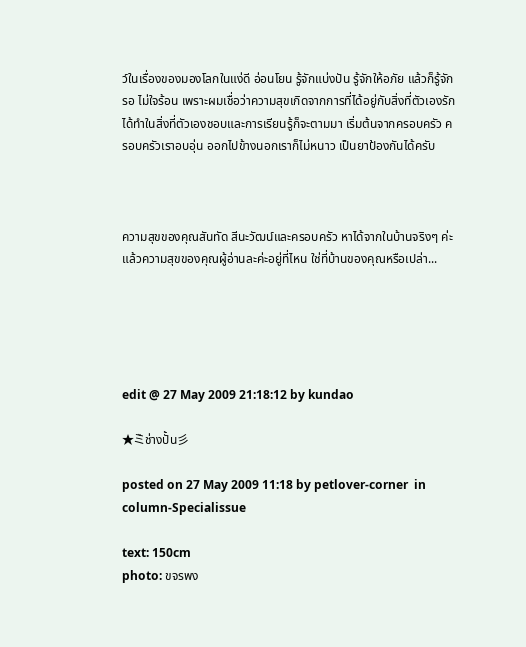ว์ในเรื่องของมองโลกในแง่ดี อ่อนโยน รู้จักแบ่งปัน รู้จักให้อภัย แล้วก็รู้จักรอ ไม่ใจร้อน เพราะผมเชื่อว่าความสุขเกิดจากการที่ได้อยู่กับสิ่งที่ตัวเองรัก ได้ทำในสิ่งที่ตัวเองชอบและการเรียนรู้ก็จะตามมา เริ่มต้นจากครอบครัว ครอบครัวเราอบอุ่น ออกไปข้างนอกเราก็ไม่หนาว เป็นยาป้องกันได้ครับ



ความสุขของคุณสันทัด สีนะวัฒน์และครอบครัว หาได้จากในบ้านจริงๆ ค่ะ แล้วความสุขของคุณผู้อ่านละค่ะอยู่ที่ไหน ใช่ที่บ้านของคุณหรือเปล่า...





edit @ 27 May 2009 21:18:12 by kundao

★ミ゙ช่างปั้น彡

posted on 27 May 2009 11:18 by petlover-corner  in column-Specialissue

text: 150cm
photo: ขจรพง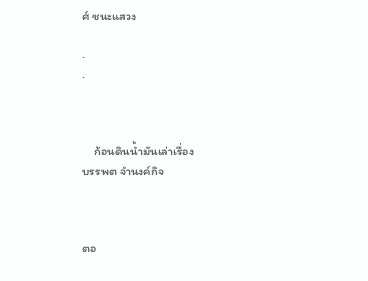ศ์ ชนะแสวง

.
.



    ก้อนดินน้ำมันเล่าเรื่อง
บรรพต จำนงค์กิจ



ตอ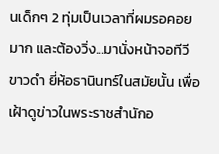นเด็กๆ 2 ทุ่มเป็นเวลาที่ผมรอคอยมาก และต้องวิ่ง...มานั่งหน้าจอทีวีขาวดำ ยี่ห้อธานินทร์ในสมัยนั้น เพื่อเฝ้าดูข่าวในพระราชสำนักอ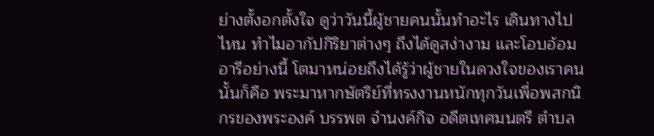ย่างตั้งอกตั้งใจ ดูว่าวันนี้ผู้ชายคนนั้นทำอะไร เดินทางไปไหน ทำไมอากัปกิริยาต่างๆ ถึงได้ดูสง่างาม และโอบอ้อมอารีอย่างนี้ โตมาหน่อยถึงได้รู้ว่าผู้ชายในดวงใจของเราคนนั้นก็คือ พระมาหากษัตริย์ที่ทรงงานหนักทุกวันเพื่อพสกนิกรของพระองค์ บรรพต จำนงค์กิจ อดีตเทศมนตรี ตำบล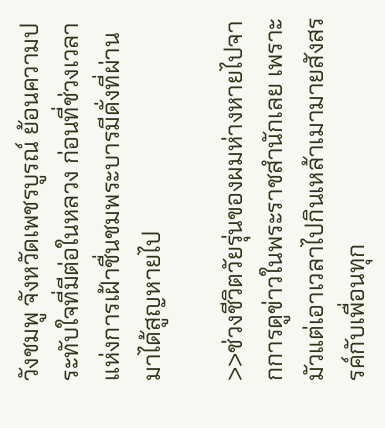วังชมพู จังหวัดเพชรบูรณ์ ย้อนความประทับใจที่มีต่อในหลวง ก่อนที่ช่วงเวลาแห่งการเฝ้าชื่นชมพระบารมีดั่งที่ผ่านมาได้สูญหายไป

>>ช่วงชีวิตวัยรุ่นของผมห่างหายไปจากการดูข่าวในพระราชสำนักเลย เพราะมัวแต่เอาเวลาไปกินเหล้าเมามายสังสรรค์กับเพื่อนทุก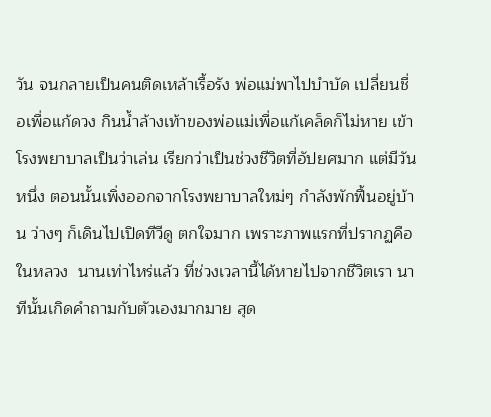วัน จนกลายเป็นคนติดเหล้าเรื้อรัง พ่อแม่พาไปบำบัด เปลี่ยนชื่อเพื่อแก้ดวง กินน้ำล้างเท้าของพ่อแม่เพื่อแก้เคล็ดก็ไม่หาย เข้าโรงพยาบาลเป็นว่าเล่น เรียกว่าเป็นช่วงชีวิตที่อัปยศมาก แต่มีวันหนึ่ง ตอนนั้นเพิ่งออกจากโรงพยาบาลใหม่ๆ กำลังพักฟื้นอยู่บ้าน ว่างๆ ก็เดินไปเปิดทีวีดู ตกใจมาก เพราะภาพแรกที่ปรากฏคือ ในหลวง  นานเท่าไหร่แล้ว ที่ช่วงเวลานี้ได้หายไปจากชีวิตเรา นาทีนั้นเกิดคำถามกับตัวเองมากมาย สุด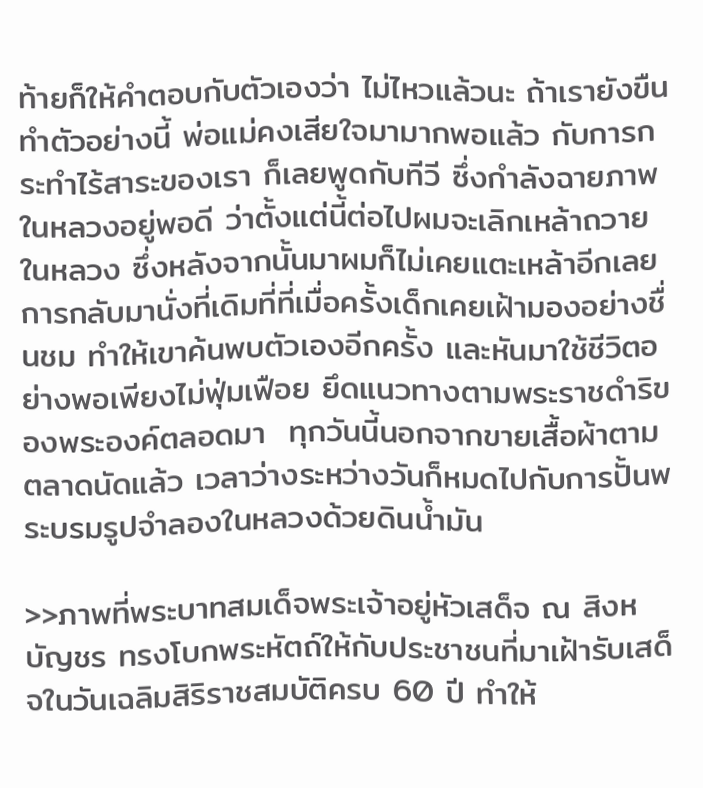ท้ายก็ให้คำตอบกับตัวเองว่า ไม่ไหวแล้วนะ ถ้าเรายังขืนทำตัวอย่างนี้ พ่อแม่คงเสียใจมามากพอแล้ว กับการกระทำไร้สาระของเรา ก็เลยพูดกับทีวี ซึ่งกำลังฉายภาพในหลวงอยู่พอดี ว่าตั้งแต่นี้ต่อไปผมจะเลิกเหล้าถวายในหลวง ซึ่งหลังจากนั้นมาผมก็ไม่เคยแตะเหล้าอีกเลยการกลับมานั่งที่เดิมที่ที่เมื่อครั้งเด็กเคยเฝ้ามองอย่างชื่นชม ทำให้เขาค้นพบตัวเองอีกครั้ง และหันมาใช้ชีวิตอย่างพอเพียงไม่ฟุ่มเฟือย ยึดแนวทางตามพระราชดำริของพระองค์ตลอดมา  ทุกวันนี้นอกจากขายเสื้อผ้าตามตลาดนัดแล้ว เวลาว่างระหว่างวันก็หมดไปกับการปั้นพระบรมรูปจำลองในหลวงด้วยดินน้ำมัน

>>ภาพที่พระบาทสมเด็จพระเจ้าอยู่หัวเสด็จ ณ สิงหบัญชร ทรงโบกพระหัตถ์ให้กับประชาชนที่มาเฝ้ารับเสด็จในวันเฉลิมสิริราชสมบัติครบ 60 ปี ทำให้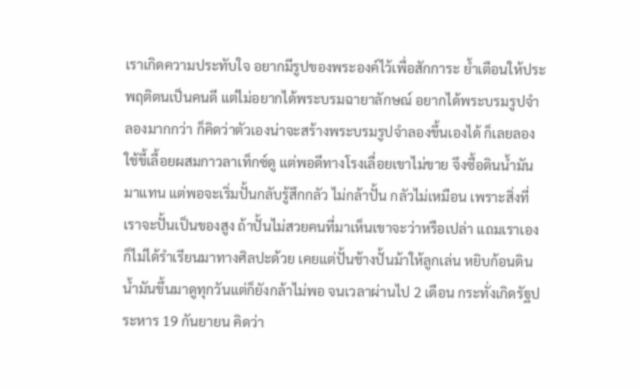เราเกิดความประทับใจ อยากมีรูปของพระองค์ไว้เพื่อสักการะ ย้ำเตือนให้ประพฤติตนเป็นคนดี แต่ไม่อยากได้พระบรมฉายาลักษณ์ อยากได้พระบรมรูปจำลองมากกว่า ก็คิดว่าตัวเองน่าจะสร้างพระบรมรูปจำลองขึ้นเองได้ ก็เลยลองใช้ขี้เลื้อยผสมกาวลาเท็กซ์ดู แต่พอดีทางโรงเลื่อยเขาไม่ขาย จึงซื้อดินน้ำมันมาแทน แต่พอจะเริ่มปั้นกลับรู้สึกกลัว ไม่กล้าปั้น กลัวไม่เหมือน เพราะสิ่งที่เราจะปั้นเป็นของสูง ถ้าปั้นไม่สวยคนที่มาเห็นเขาจะว่าหรือเปล่า แถมเราเองก็ไม่ได้รำเรียนมาทางศิลปะด้วย เคยแต่ปั้นช้างปั้นม้าให้ลูกเล่น หยิบก้อนดินน้ำมันขึ้นมาดูทุกวันแต่ก็ยังกล้าไม่พอ จนเวลาผ่านไป 2 เดือน กระทั่งเกิดรัฐประหาร 19 กันยายน คิดว่า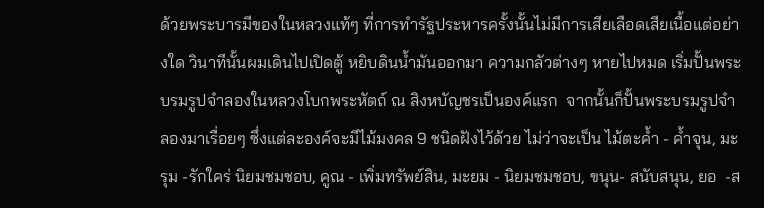ด้วยพระบารมีของในหลวงแท้ๆ ที่การทำรัฐประหารครั้งนั้นไม่มีการเสียเลือดเสียเนื้อแต่อย่างใด วินาทีนั้นผมเดินไปเปิดตู้ หยิบดินน้ำมันออกมา ความกลัวต่างๆ หายไปหมด เริ่มปั้นพระบรมรูปจำลองในหลวงโบกพระหัตถ์ ณ สิงหบัญชรเป็นองค์แรก  จากนั้นก็ปั้นพระบรมรูปจำลองมาเรื่อยๆ ซึ่งแต่ละองค์จะมีไม้มงคล 9 ชนิดฝังไว้ด้วย ไม่ว่าจะเป็น ไม้ตะค้ำ - ค้ำจุน, มะรุม -รักใคร่ นิยมชมชอบ, คูณ - เพิ่มทรัพย์สิน, มะยม - นิยมชมชอบ, ขนุน- สนับสนุน, ยอ  -ส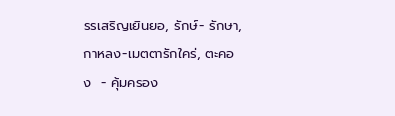รรเสริญเยินยอ, รักษ์- รักษา, กาหลง-เมตตารักใคร่, ตะคอง  - คุ้มครอง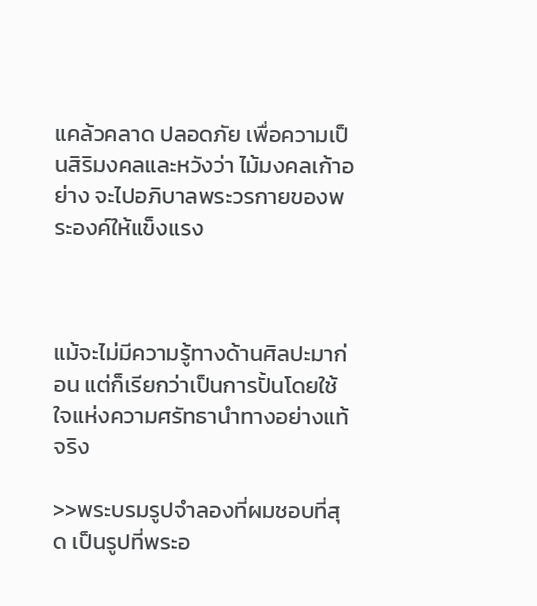แคล้วคลาด ปลอดภัย เพื่อความเป็นสิริมงคลและหวังว่า ไม้มงคลเก้าอย่าง จะไปอภิบาลพระวรกายของพระองค์ให้แข็งแรง



แม้จะไม่มีความรู้ทางด้านศิลปะมาก่อน แต่ก็เรียกว่าเป็นการปั้นโดยใช้ใจแห่งความศรัทธานำทางอย่างแท้จริง

>>พระบรมรูปจำลองที่ผมชอบที่สุด เป็นรูปที่พระอ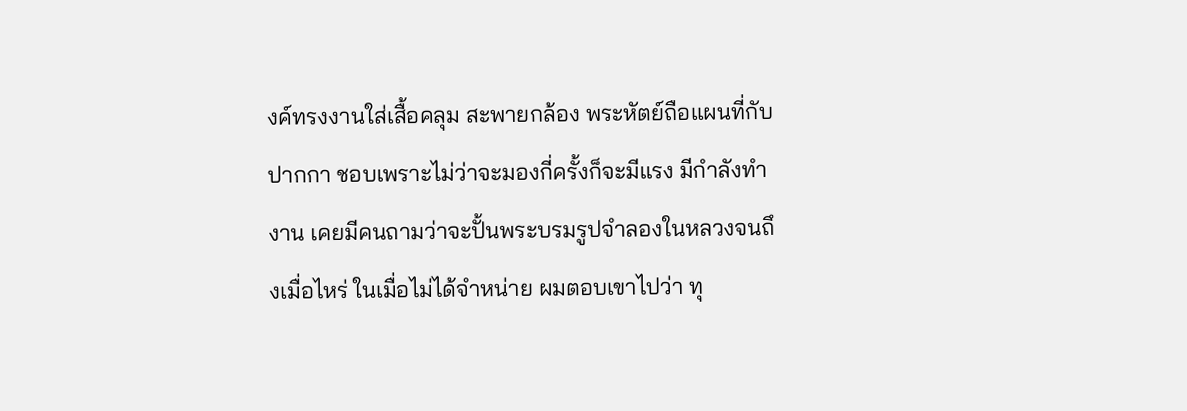งค์ทรงงานใส่เสื้อคลุม สะพายกล้อง พระหัตย์ถือแผนที่กับปากกา ชอบเพราะไม่ว่าจะมองกี่ครั้งก็จะมีแรง มีกำลังทำงาน เคยมีคนถามว่าจะปั้นพระบรมรูปจำลองในหลวงจนถึงเมื่อไหร่ ในเมื่อไม่ได้จำหน่าย ผมตอบเขาไปว่า ทุ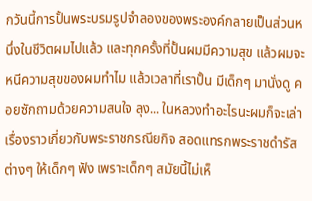กวันนี้การปั้นพระบรมรูปจำลองของพระองค์กลายเป็นส่วนหนึ่งในชีวิตผมไปแล้ว และทุกครั้งที่ปั้นผมมีความสุข แล้วผมจะหนีความสุขของผมทำไม แล้วเวลาที่เราปั้น มีเด็กๆ มานั่งดู คอยซักถามด้วยความสนใจ ลุง... ในหลวงทำอะไรนะผมก็จะเล่าเรื่องราวเกี่ยวกับพระราชกรณียกิจ สอดแทรกพระราชดำรัสต่างๆ ให้เด็กๆ ฟัง เพราะเด็กๆ สมัยนี้ไม่เห็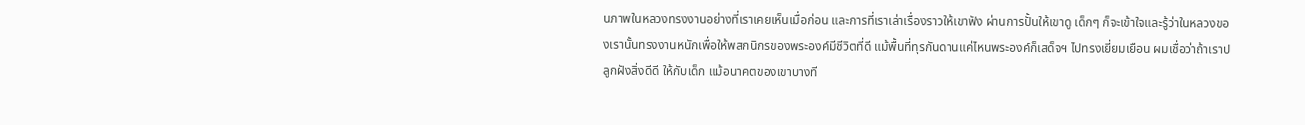นภาพในหลวงทรงงานอย่างที่เราเคยเห็นเมื่อก่อน และการที่เราเล่าเรื่องราวให้เขาฟัง ผ่านการปั้นให้เขาดู เด็กๆ ก็จะเข้าใจและรู้ว่าในหลวงของเรานั้นทรงงานหนักเพื่อให้พสกนิกรของพระองค์มีชีวิตที่ดี แม้พื้นที่ทุรกันดานแค่ไหนพระองค์ก็เสด็จฯ ไปทรงเยี่ยมเยือน ผมเชื่อว่าถ้าเราปลูกฝังสิ่งดีดี ให้กับเด็ก แม้อนาคตของเขาบางที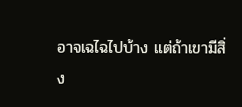อาจเฉไฉไปบ้าง แต่ถ้าเขามีสิ่ง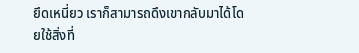ยึดเหนี่ยว เราก็สามารถดึงเขากลับมาได้โดยใช้สิ่งที่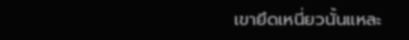เขายึดเหนี่ยวนั้นแหละ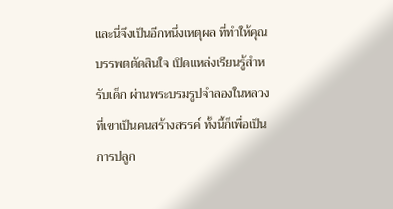และนี่จึงเป็นอีกหนึ่งเหตุผล ที่ทำให้คุณบรรพตตัดสินใจ เปิดแหล่งเรียนรู้สำหรับเด็ก ผ่านพระบรมรูปจำลองในหลวง ที่เขาเป็นคนสร้างสรรค์ ทั้งนี้ก็เพื่อเป็นการปลูก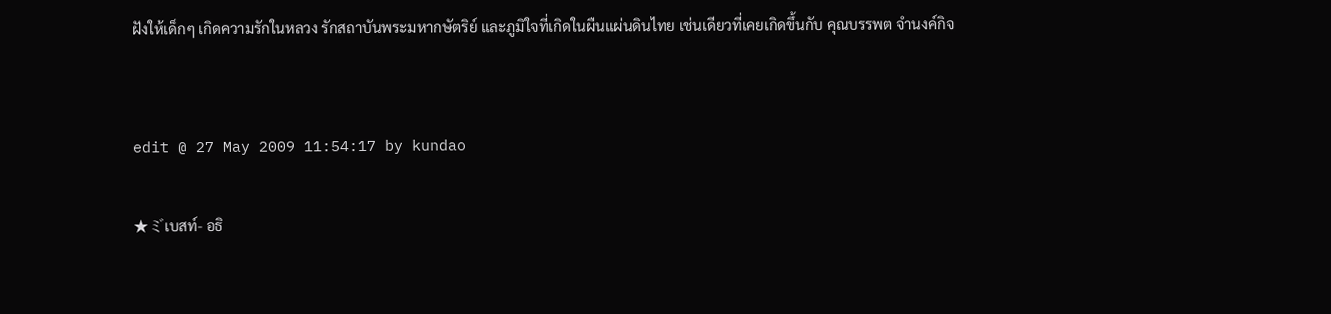ฝังให้เด็กๆ เกิดความรักในหลวง รักสถาบันพระมหากษัตริย์ และภูมิใจที่เกิดในผืนแผ่นดินไทย เช่นเดียวที่เคยเกิดขึ้นกับ คุณบรรพต จำนงค์กิจ


edit @ 27 May 2009 11:54:17 by kundao

★ミ゙เบสท์- อธิ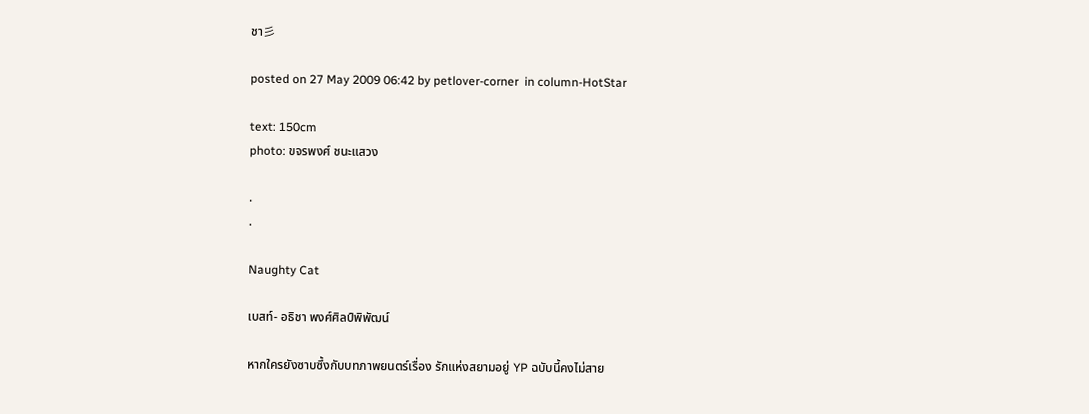ชา彡

posted on 27 May 2009 06:42 by petlover-corner  in column-HotStar

text: 150cm
photo: ขจรพงศ์ ชนะแสวง

.
.

Naughty Cat

เบสท์- อธิชา พงศ์ศิลป์พิพัฒน์

หากใครยังซาบซึ้งกับบทภาพยนตร์เรื่อง รักแห่งสยามอยู่ YP ฉบับนี้คงไม่สาย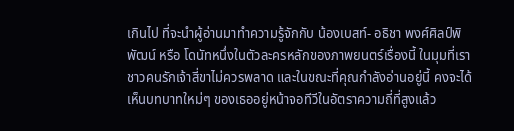เกินไป ที่จะนำผู้อ่านมาทำความรู้จักกับ น้องเบสท์- อธิชา พงศ์ศิลป์พิพัฒน์ หรือ โดนัทหนึ่งในตัวละครหลักของภาพยนตร์เรื่องนี้ ในมุมที่เราชาวคนรักเจ้าสี่ขาไม่ควรพลาด และในขณะที่คุณกำลังอ่านอยู่นี้ คงจะได้เห็นบทบาทใหม่ๆ ของเธออยู่หน้าจอทีวีในอัตราความถี่ที่สูงแล้ว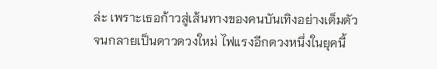ล่ะ เพราะเธอก้าวสู่เส้นทางของคนบันเทิงอย่างเต็มตัว จนกลายเป็นดาวดวงใหม่ ไฟแรงอีกดวงหนึ่งในยุคนี้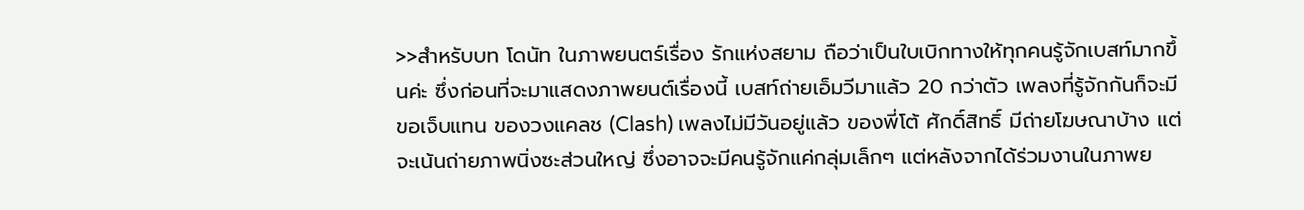>>สำหรับบท โดนัท ในภาพยนตร์เรื่อง รักแห่งสยาม ถือว่าเป็นใบเบิกทางให้ทุกคนรู้จักเบสท์มากขึ้นค่ะ ซึ่งก่อนที่จะมาแสดงภาพยนต์เรื่องนี้ เบสท์ถ่ายเอ็มวีมาแล้ว 20 กว่าตัว เพลงที่รู้จักกันก็จะมี ขอเจ็บแทน ของวงแคลช (Clash) เพลงไม่มีวันอยู่แล้ว ของพี่โต้ ศักดิ์สิทธิ์ มีถ่ายโฆษณาบ้าง แต่จะเน้นถ่ายภาพนิ่งซะส่วนใหญ่ ซึ่งอาจจะมีคนรู้จักแค่กลุ่มเล็กๆ แต่หลังจากได้ร่วมงานในภาพย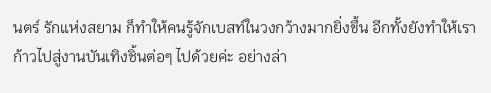นตร์ รักแห่งสยาม ก็ทำให้คนรู้จักเบสท์ในวงกว้างมากยิ่งขึ้น อีกทั้งยังทำให้เราก้าวไปสู่งานบันเทิงชิ้นต่อๆ ไปด้วยค่ะ อย่างล่า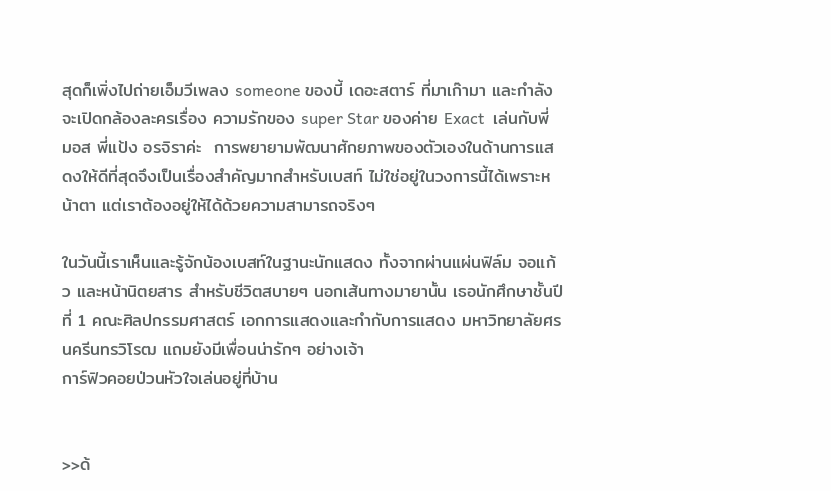สุดก็เพิ่งไปถ่ายเอ็มวีเพลง someone ของบี้ เดอะสตาร์ ที่มาเก๊ามา และกำลังจะเปิดกล้องละครเรื่อง ความรักของ super Star ของค่าย Exact  เล่นกับพี่มอส พี่แป้ง อรจิราค่ะ  การพยายามพัฒนาศักยภาพของตัวเองในด้านการแสดงให้ดีที่สุดจึงเป็นเรื่องสำคัญมากสำหรับเบสท์ ไม่ใช่อยู่ในวงการนี้ได้เพราะหน้าตา แต่เราต้องอยู่ให้ได้ด้วยความสามารถจริงๆ

ในวันนี้เราเห็นและรู้จักน้องเบสท์ในฐานะนักแสดง ทั้งจากผ่านแผ่นฟิล์ม จอแก้ว และหน้านิตยสาร สำหรับชีวิตสบายๆ นอกเส้นทางมายานั้น เธอนักศึกษาชั้นปีที่ 1 คณะศิลปกรรมศาสตร์ เอกการแสดงและกำกับการแสดง มหาวิทยาลัยศรนครีนทรวิโรฒ แถมยังมีเพื่อนน่ารักๆ อย่างเจ้า
การ์ฟิวคอยป่วนหัวใจเล่นอยู่ที่บ้าน


>>ด้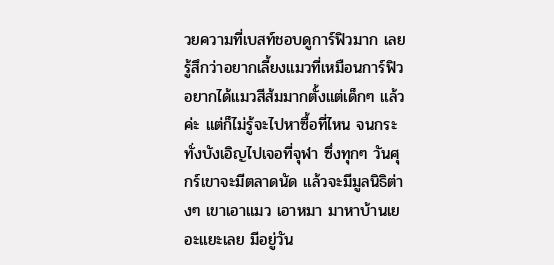วยความที่เบสท์ชอบดูการ์ฟิวมาก เลยรู้สึกว่าอยากเลี้ยงแมวที่เหมือนการ์ฟิว อยากได้แมวสีส้มมากตั้งแต่เด็กๆ แล้วค่ะ แต่ก็ไม่รู้จะไปหาซื้อที่ไหน จนกระทั่งบังเอิญไปเจอที่จุฬา ซึ่งทุกๆ วันศุกร์เขาจะมีตลาดนัด แล้วจะมีมูลนิธิต่างๆ เขาเอาแมว เอาหมา มาหาบ้านเยอะแยะเลย มีอยู่วัน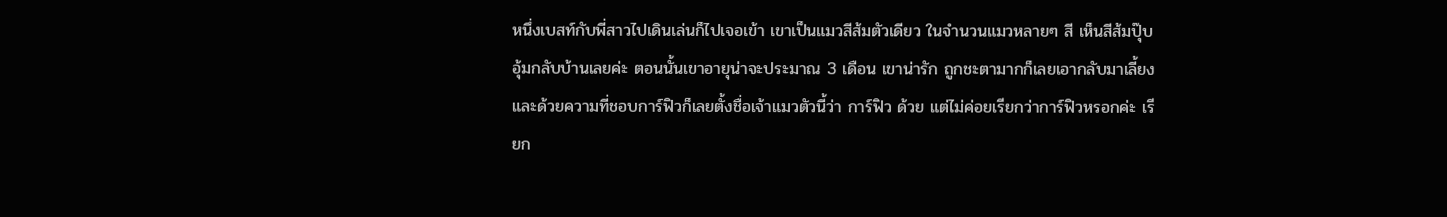หนึ่งเบสท์กับพี่สาวไปเดินเล่นก็ไปเจอเข้า เขาเป็นแมวสีส้มตัวเดียว ในจำนวนแมวหลายๆ สี เห็นสีส้มปุ๊บอุ้มกลับบ้านเลยค่ะ ตอนนั้นเขาอายุน่าจะประมาณ 3 เดือน เขาน่ารัก ถูกชะตามากก็เลยเอากลับมาเลี้ยง และด้วยความที่ชอบการ์ฟิวก็เลยตั้งชื่อเจ้าแมวตัวนี้ว่า การ์ฟิว ด้วย แต่ไม่ค่อยเรียกว่าการ์ฟิวหรอกค่ะ เรียก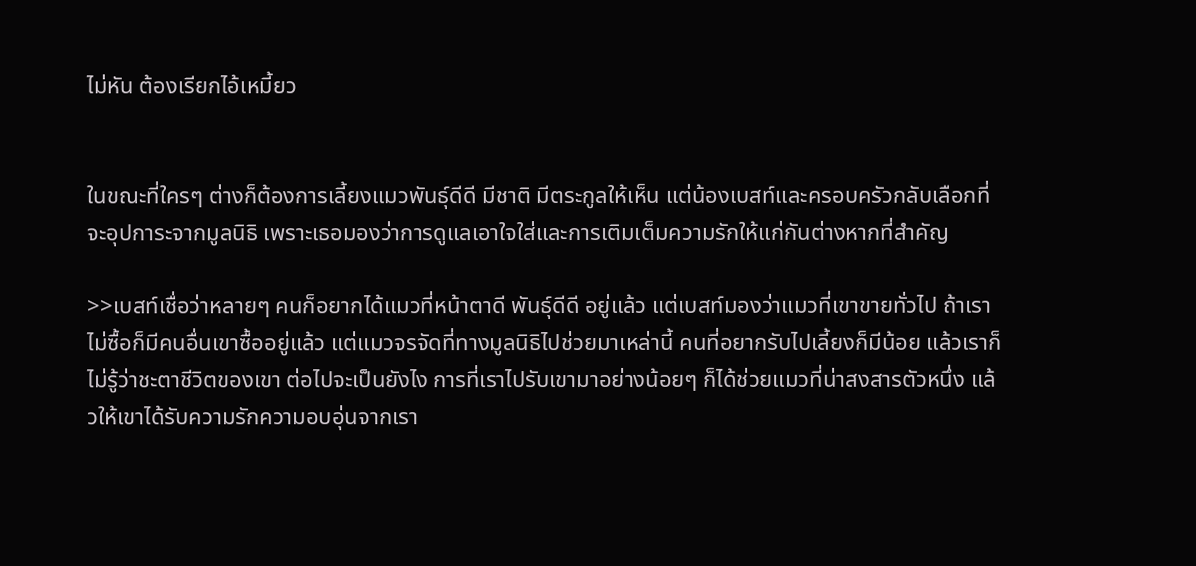ไม่หัน ต้องเรียกไอ้เหมี้ยว


ในขณะที่ใครๆ ต่างก็ต้องการเลี้ยงแมวพันธุ์ดีดี มีชาติ มีตระกูลให้เห็น แต่น้องเบสท์และครอบครัวกลับเลือกที่จะอุปการะจากมูลนิธิ เพราะเธอมองว่าการดูแลเอาใจใส่และการเติมเต็มความรักให้แก่กันต่างหากที่สำคัญ

>>เบสท์เชื่อว่าหลายๆ คนก็อยากได้แมวที่หน้าตาดี พันธุ์ดีดี อยู่แล้ว แต่เบสท์มองว่าแมวที่เขาขายทั่วไป ถ้าเราไม่ซื้อก็มีคนอื่นเขาซื้ออยู่แล้ว แต่แมวจรจัดที่ทางมูลนิธิไปช่วยมาเหล่านี้ คนที่อยากรับไปเลี้ยงก็มีน้อย แล้วเราก็ไม่รู้ว่าชะตาชีวิตของเขา ต่อไปจะเป็นยังไง การที่เราไปรับเขามาอย่างน้อยๆ ก็ได้ช่วยแมวที่น่าสงสารตัวหนึ่ง แล้วให้เขาได้รับความรักความอบอุ่นจากเรา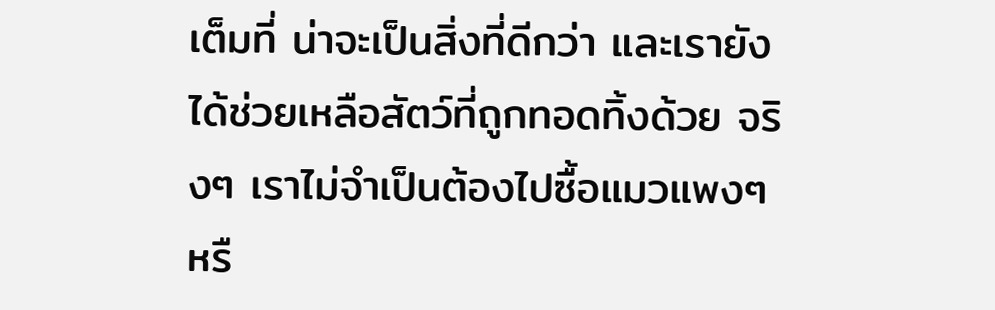เต็มที่ น่าจะเป็นสิ่งที่ดีกว่า และเรายังได้ช่วยเหลือสัตว์ที่ถูกทอดทิ้งด้วย จริงๆ เราไม่จำเป็นต้องไปซื้อแมวแพงๆ หรื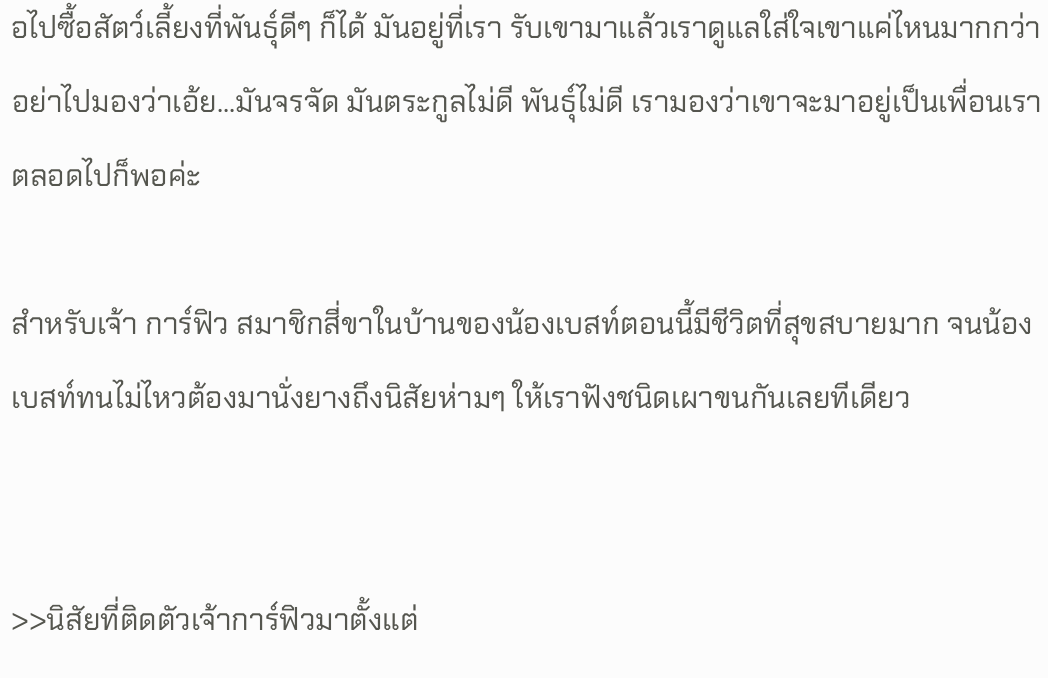อไปซื้อสัตว์เลี้ยงที่พันธุ์ดีๆ ก็ได้ มันอยู่ที่เรา รับเขามาแล้วเราดูแลใส่ใจเขาแค่ไหนมากกว่า อย่าไปมองว่าเอ้ย...มันจรจัด มันตระกูลไม่ดี พันธุ์ไม่ดี เรามองว่าเขาจะมาอยู่เป็นเพื่อนเราตลอดไปก็พอค่ะ

สำหรับเจ้า การ์ฟิว สมาชิกสี่ขาในบ้านของน้องเบสท์ตอนนี้มีชีวิตที่สุขสบายมาก จนน้องเบสท์ทนไม่ไหวต้องมานั่งยางถึงนิสัยห่ามๆ ให้เราฟังชนิดเผาขนกันเลยทีเดียว


>>นิสัยที่ติดตัวเจ้าการ์ฟิวมาตั้งแต่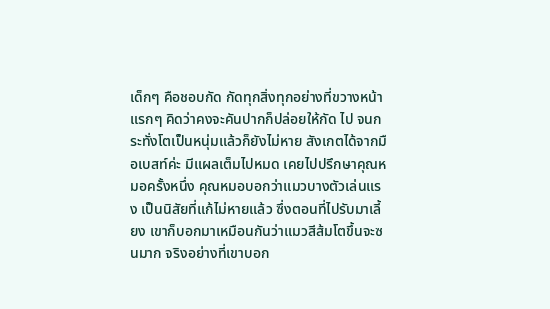เด็กๆ คือชอบกัด กัดทุกสิ่งทุกอย่างที่ขวางหน้า แรกๆ คิดว่าคงจะคันปากก็ปล่อยให้กัด ไป จนกระทั่งโตเป็นหนุ่มแล้วก็ยังไม่หาย สังเกตได้จากมือเบสท์ค่ะ มีแผลเต็มไปหมด เคยไปปรึกษาคุณหมอครั้งหนึ่ง คุณหมอบอกว่าแมวบางตัวเล่นแรง เป็นนิสัยที่แก้ไม่หายแล้ว ซึ่งตอนที่ไปรับมาเลี้ยง เขาก็บอกมาเหมือนกันว่าแมวสีส้มโตขึ้นจะซนมาก จริงอย่างที่เขาบอก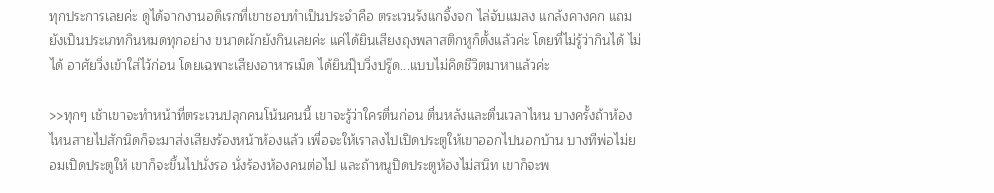ทุกประการเลยค่ะ ดูได้จากงานอดิเรกที่เขาชอบทำเป็นประจำคือ ตระเวนรังแกจิ้งจก ไล่จับแมลง แกล้งคางคก แถม ยังเป็นประเภทกินหมดทุกอย่าง ขนาดผักยังกินเลยค่ะ แค่ได้ยินเสียงถุงพลาสติกหูก็ตั้งแล้วค่ะ โดยที่ไม่รู้ว่ากินได้ ไม่ได้ อาศัยวิ่งเข้าใส่ไว้ก่อน โดยเฉพาะเสียงอาหารเม็ด ได้ยินปุ๊บวิ่งปรู๊ด...แบบไม่คิดชีวิตมาหาแล้วค่ะ

>>ทุกๆ เช้าเขาจะทำหน้าที่ตระเวนปลุกคนโน้นคนนี้ เขาจะรู้ว่าใครตื่นก่อน ตื่นหลังและตื่นเวลาไหน บางครั้งถ้าห้องไหนสายไปสักนิดก็จะมาส่งเสียงร้องหน้าห้องแล้ว เพื่อจะให้เราลงไปเปิดประตูให้เขาออกไปนอกบ้าน บางทีพ่อไม่ยอมเปิดประตูให้ เขาก็จะขึ้นไปนั่งรอ นั่งร้องห้องคนต่อไป และถ้าหนูปิดประตูห้องไม่สนิท เขาก็จะพ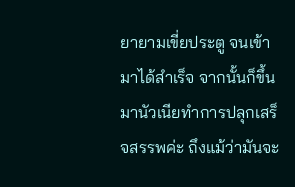ยายามเขี่ยประตู จนเข้ามาได้สำเร็จ จากนั้นก็ขึ้นมานัวเนียทำการปลุกเสร็จสรรพค่ะ ถึงแม้ว่ามันจะ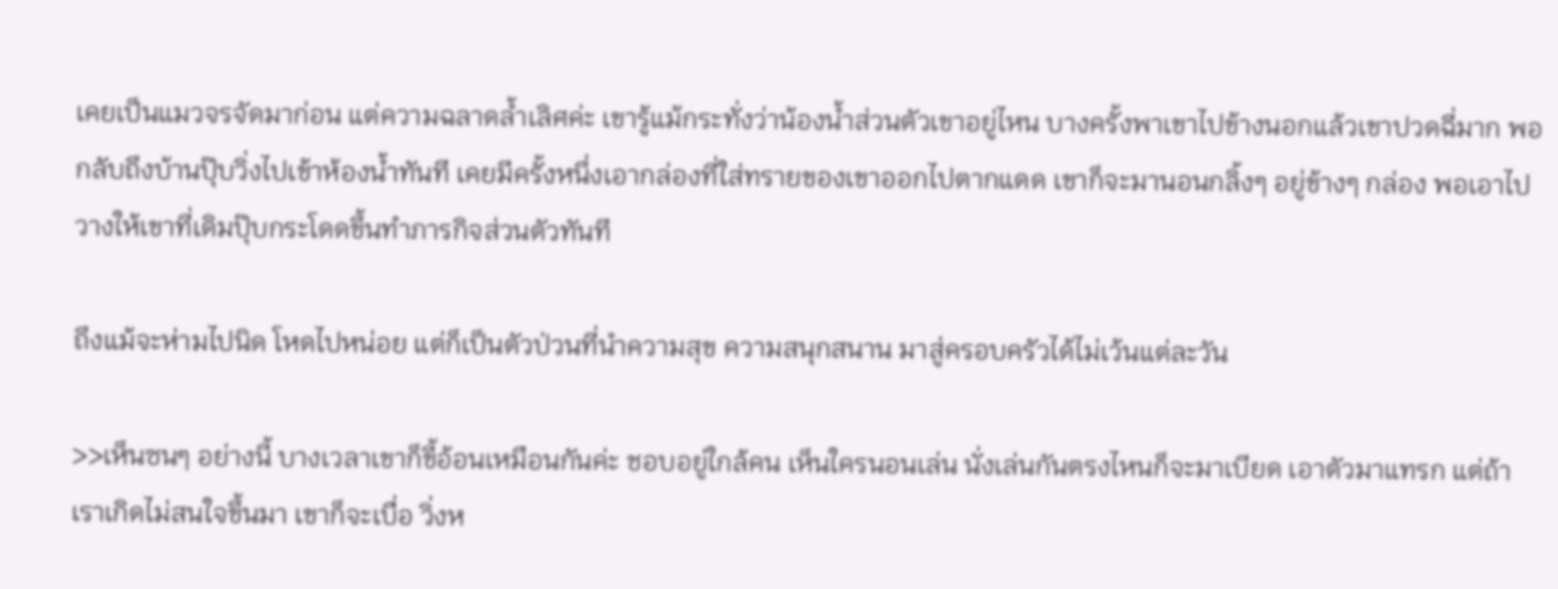เคยเป็นแมวจรจัดมาก่อน แต่ความฉลาดล้ำเลิศค่ะ เขารู้แม้กระทั่งว่าน้องน้ำส่วนตัวเขาอยู่ไหน บางครั้งพาเขาไปข้างนอกแล้วเขาปวดฉี่มาก พอกลับถึงบ้านปุ๊บวิ่งไปเข้าห้องน้ำทันที เคยมีครั้งหนึ่งเอากล่องที่ใส่ทรายของเขาออกไปตากแดด เขาก็จะมานอนกลิ้งๆ อยู่ข้างๆ กล่อง พอเอาไปวางให้เขาที่เดิมปุ๊บกระโดดขึ้นทำภารกิจส่วนตัวทันที

ถึงแม้จะห่ามไปนิด โหดไปหน่อย แต่ก็เป็นตัวป่วนที่นำความสุข ความสนุกสนาน มาสู่ครอบครัวได้ไม่เว้นแต่ละวัน

>>เห็นซนๆ อย่างนี้ บางเวลาเขาก็ขี้อ้อนเหมือนกันค่ะ ชอบอยู่ใกล้คน เห็นใครนอนเล่น นั่งเล่นกันตรงไหนก็จะมาเบียด เอาตัวมาแทรก แต่ถ้าเราเกิดไม่สนใจขึ้นมา เขาก็จะเบื่อ วิ่งห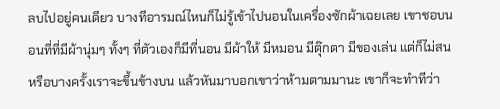ลบไปอยู่คนเดียว บางทีอารมณ์ไหนก็ไม่รู้เข้าไปนอนในเครื่องซักผ้าเฉยเลย เขาชอบนอนที่ที่มีผ้านุ่มๆ ทั้งๆ ที่ตัวเองก็มีที่นอน มีผ้าให้ มีหมอน มีตุ๊กตา มีของเล่น แต่ก็ไม่สน หรือบางครั้งเราจะขึ้นข้างบน แล้วหันมาบอกเขาว่าห้ามตามมานะ เขาก็จะทำทีว่า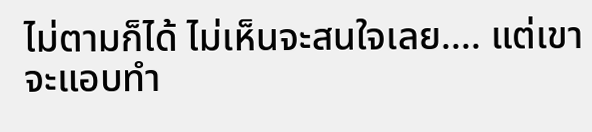ไม่ตามก็ได้ ไม่เห็นจะสนใจเลย.... แต่เขาจะแอบทำ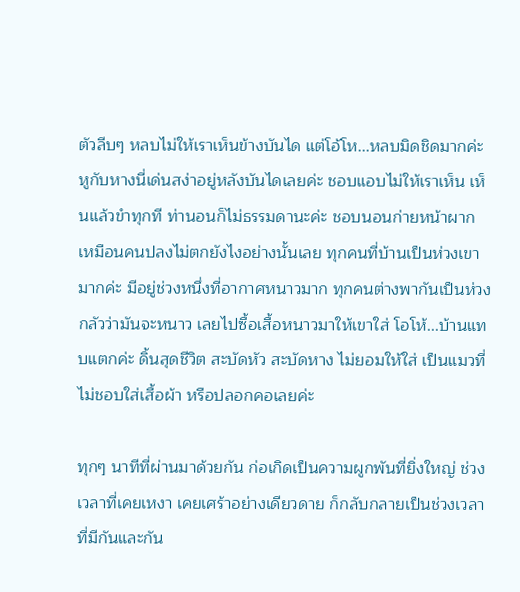ตัวลีบๆ หลบไม่ให้เราเห็นข้างบันได แต่โอ้โห...หลบมิดชิดมากค่ะ หูกับหางนี่เด่นสง่าอยู่หลังบันไดเลยค่ะ ชอบแอบไม่ให้เราเห็น เห็นแล้วขำทุกที ท่านอนก็ไม่ธรรมดานะค่ะ ชอบนอนก่ายหน้าผาก เหมือนคนปลงไม่ตกยังไงอย่างนั้นเลย ทุกคนที่บ้านเป็นห่วงเขามากค่ะ มีอยู่ช่วงหนึ่งที่อากาศหนาวมาก ทุกคนต่างพากันเป็นห่วงกลัวว่ามันจะหนาว เลยไปซื้อเสื้อหนาวมาให้เขาใส่ โอโห้...บ้านแทบแตกค่ะ ดิ้นสุดชีวิต สะบัดหัว สะบัดหาง ไม่ยอมให้ใส่ เป็นแมวที่ไม่ชอบใส่เสื้อผ้า หรือปลอกคอเลยค่ะ

ทุกๆ นาทีที่ผ่านมาด้วยกัน ก่อเกิดเป็นความผูกพันที่ยิ่งใหญ่ ช่วงเวลาที่เคยเหงา เคยเศร้าอย่างเดียวดาย ก็กลับกลายเป็นช่วงเวลาที่มีกันและกัน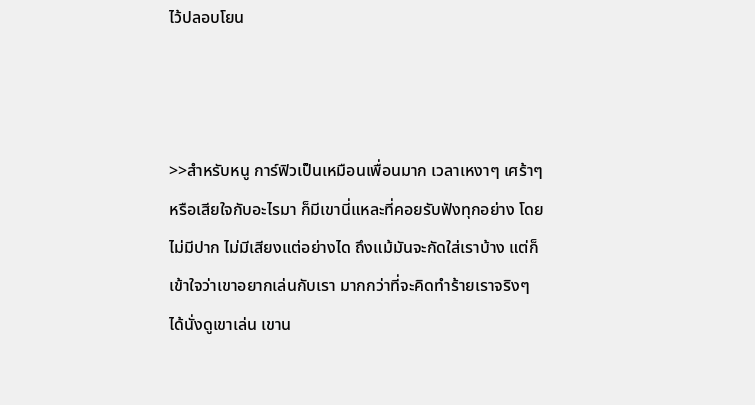ไว้ปลอบโยน



>>สำหรับหนู การ์ฟิวเป็นเหมือนเพื่อนมาก เวลาเหงาๆ เศร้าๆ หรือเสียใจกับอะไรมา ก็มีเขานี่แหละที่คอยรับฟังทุกอย่าง โดยไม่มีปาก ไม่มีเสียงแต่อย่างได ถึงแม้มันจะกัดใส่เราบ้าง แต่ก็เข้าใจว่าเขาอยากเล่นกับเรา มากกว่าที่จะคิดทำร้ายเราจริงๆ ได้นั่งดูเขาเล่น เขาน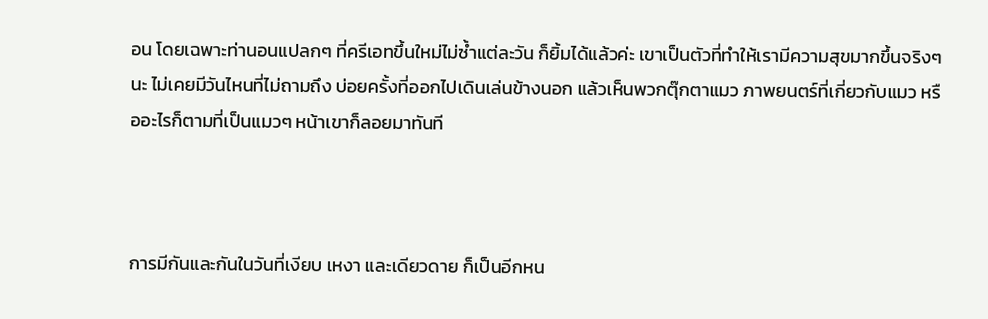อน โดยเฉพาะท่านอนแปลกๆ ที่ครีเอทขึ้นใหม่ไม่ซ้ำแต่ละวัน ก็ยิ้มได้แล้วค่ะ เขาเป็นตัวที่ทำให้เรามีความสุขมากขึ้นจริงๆ นะ ไม่เคยมีวันไหนที่ไม่ถามถึง บ่อยครั้งที่ออกไปเดินเล่นข้างนอก แล้วเห็นพวกตุ๊กตาแมว ภาพยนตร์ที่เกี่ยวกับแมว หรืออะไรก็ตามที่เป็นแมวๆ หน้าเขาก็ลอยมาทันที



การมีกันและกันในวันที่เงียบ เหงา และเดียวดาย ก็เป็นอีกหน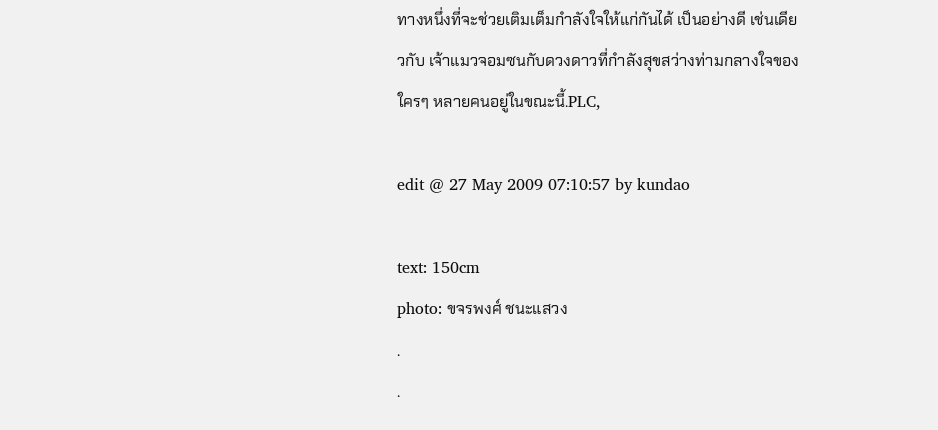ทางหนึ่งที่จะช่วยเติมเต็มกำลังใจให้แก่กันได้ เป็นอย่างดี เช่นเดียวกับ เจ้าแมวจอมซนกับดวงดาวที่กำลังสุขสว่างท่ามกลางใจของใครๆ หลายคนอยู่ในขณะนี้.PLC,

edit @ 27 May 2009 07:10:57 by kundao

text: 150cm
photo: ขจรพงศ์ ชนะแสวง
.
.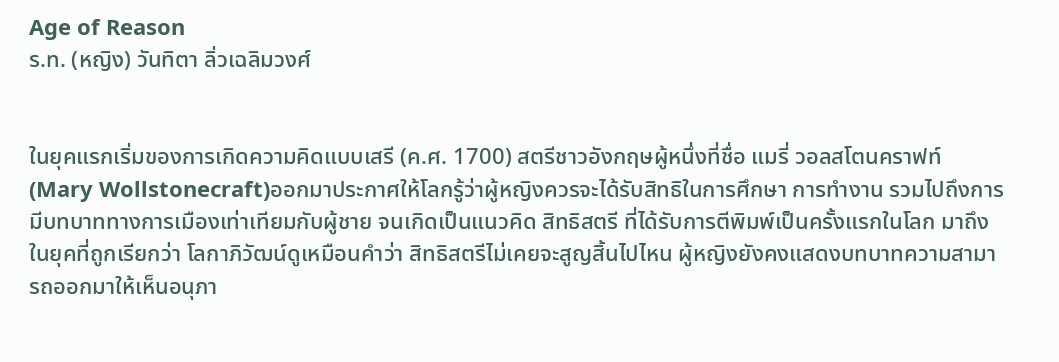Age of Reason
ร.ท. (หญิง) วันทิตา ลิ่วเฉลิมวงศ์


ในยุคแรกเริ่มของการเกิดความคิดแบบเสรี (ค.ศ. 1700) สตรีชาวอังกฤษผู้หนึ่งที่ชื่อ แมรี่ วอลสโตนคราฟท์ (Mary Wollstonecraft)ออกมาประกาศให้โลกรู้ว่าผู้หญิงควรจะได้รับสิทธิในการศึกษา การทำงาน รวมไปถึงการมีบทบาททางการเมืองเท่าเทียมกับผู้ชาย จนเกิดเป็นแนวคิด สิทธิสตรี ที่ได้รับการตีพิมพ์เป็นครั้งแรกในโลก มาถึงในยุคที่ถูกเรียกว่า โลกาภิวัฒน์ดูเหมือนคำว่า สิทธิสตรีไม่เคยจะสูญสิ้นไปไหน ผู้หญิงยังคงแสดงบทบาทความสามารถออกมาให้เห็นอนุภา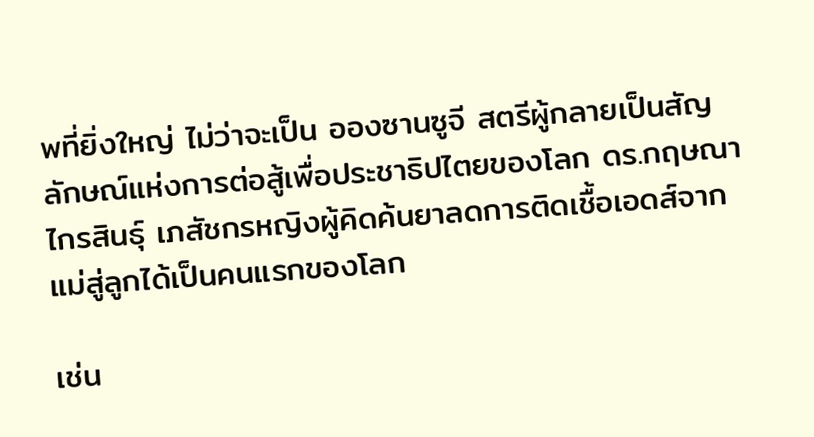พที่ยิ่งใหญ่ ไม่ว่าจะเป็น อองซานซูจี สตรีผู้กลายเป็นสัญลักษณ์แห่งการต่อสู้เพื่อประชาธิปไตยของโลก ดร.กฤษณา ไกรสินธุ์ เภสัชกรหญิงผู้คิดค้นยาลดการติดเชื้อเอดส์จากแม่สู่ลูกได้เป็นคนแรกของโลก

เช่น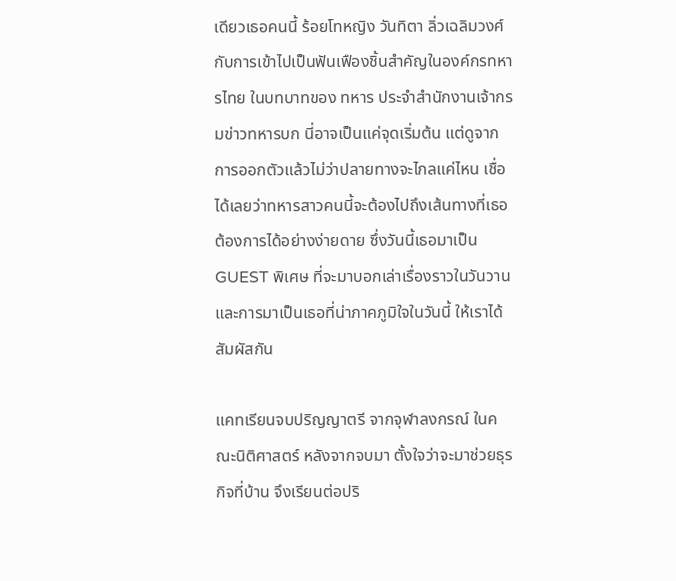เดียวเธอคนนี้ ร้อยโทหญิง วันทิตา ลิ่วเฉลิมวงศ์ กับการเข้าไปเป็นฟันเฟืองชิ้นสำคัญในองค์กรทหารไทย ในบทบาทของ ทหาร ประจำสำนักงานเจ้ากรมข่าวทหารบก นี่อาจเป็นแค่จุดเริ่มต้น แต่ดูจากการออกตัวแล้วไม่ว่าปลายทางจะไกลแค่ไหน เชื่อได้เลยว่าทหารสาวคนนี้จะต้องไปถึงเส้นทางที่เธอต้องการได้อย่างง่ายดาย ซึ่งวันนี้เธอมาเป็น GUEST พิเศษ ที่จะมาบอกเล่าเรื่องราวในวันวาน และการมาเป็นเธอที่น่าภาคภูมิใจในวันนี้ ให้เราได้สัมผัสกัน

แคทเรียนจบปริญญาตรี จากจุฬาลงกรณ์ ในคณะนิติศาสตร์ หลังจากจบมา ตั้งใจว่าจะมาช่วยธุรกิจที่บ้าน จึงเรียนต่อปริ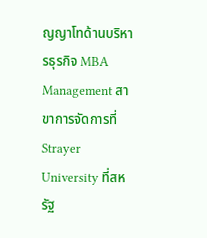ญญาโทด้านบริหารธุรกิจ MBA Management สาขาการจัดการที่ Strayer University ที่สหรัฐ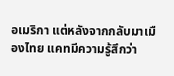อเมริกา แต่หลังจากกลับมาเมืองไทย แคทมีความรู้สึกว่า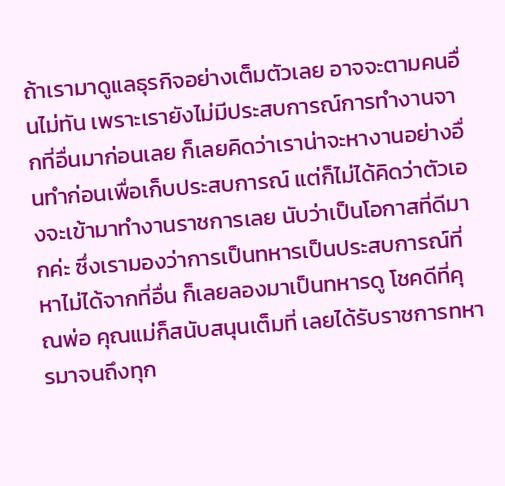ถ้าเรามาดูแลธุรกิจอย่างเต็มตัวเลย อาจจะตามคนอื่นไม่ทัน เพราะเรายังไม่มีประสบการณ์การทำงานจากที่อื่นมาก่อนเลย ก็เลยคิดว่าเราน่าจะหางานอย่างอื่นทำก่อนเพื่อเก็บประสบการณ์ แต่ก็ไม่ได้คิดว่าตัวเองจะเข้ามาทำงานราชการเลย นับว่าเป็นโอกาสที่ดีมากค่ะ ซึ่งเรามองว่าการเป็นทหารเป็นประสบการณ์ที่หาไม่ได้จากที่อื่น ก็เลยลองมาเป็นทหารดู โชคดีที่คุณพ่อ คุณแม่ก็สนับสนุนเต็มที่ เลยได้รับราชการทหารมาจนถึงทุก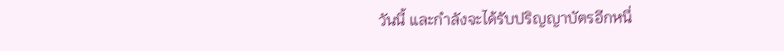วันนี้ และกำลังจะได้รับปริญญาบัตรอีกหนึ่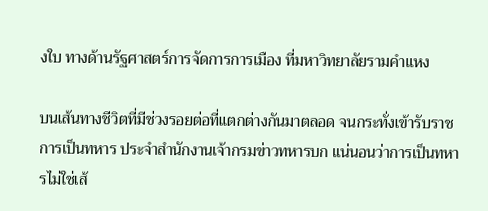งใบ ทางด้านรัฐศาสตร์การจัดการการเมือง ที่มหาวิทยาลัยรามคำแหง

บนเส้นทางชีวิตที่มีช่วงรอยต่อที่แตกต่างกันมาตลอด จนกระทั่งเข้ารับราชการเป็นทหาร ประจำสำนักงานเจ้ากรมข่าวทหารบก แน่นอนว่าการเป็นทหารไม่ใช่เส้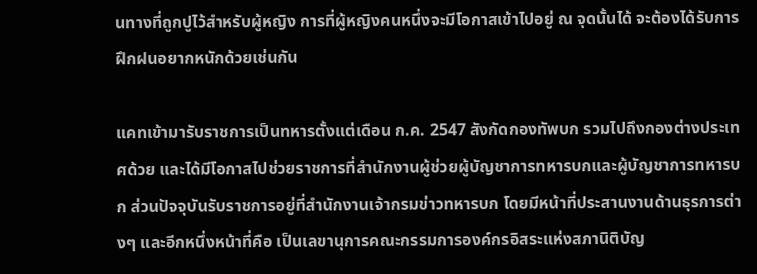นทางที่ถูกปูไว้สำหรับผู้หญิง การที่ผู้หญิงคนหนึ่งจะมีโอกาสเข้าไปอยู่ ณ จุดนั้นได้ จะต้องได้รับการฝึกฝนอยากหนักด้วยเช่นกัน

แคทเข้ามารับราชการเป็นทหารตั้งแต่เดือน ก.ค. 2547 สังกัดกองทัพบก รวมไปถึงกองต่างประเทศด้วย และได้มีโอกาสไปช่วยราชการที่สำนักงานผู้ช่วยผู้บัญชาการทหารบกและผู้บัญชาการทหารบก ส่วนปัจจุบันรับราชการอยู่ที่สำนักงานเจ้ากรมข่าวทหารบก โดยมีหน้าที่ประสานงานด้านธุรการต่างๆ และอีกหนึ่งหน้าที่คือ เป็นเลขานุการคณะกรรมการองค์กรอิสระแห่งสภานิติบัญ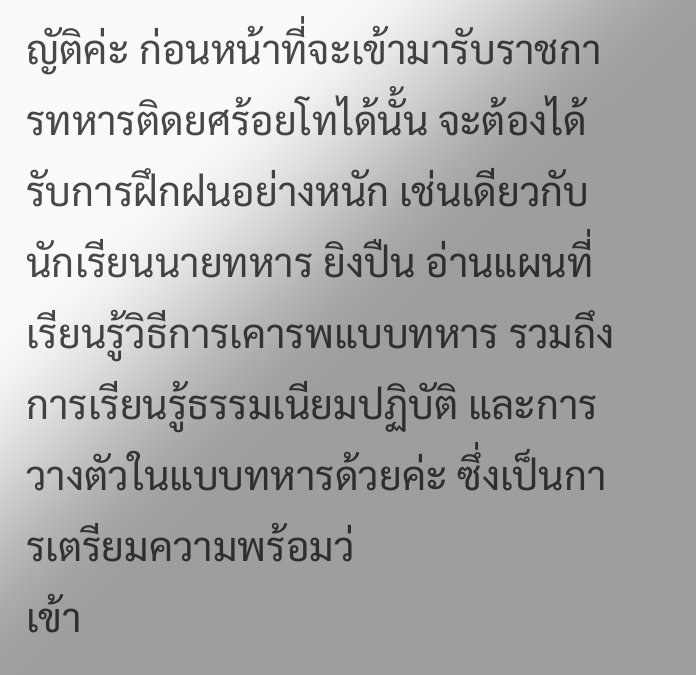ญัติค่ะ ก่อนหน้าที่จะเข้ามารับราชการทหารติดยศร้อยโทได้นั้น จะต้องได้รับการฝึกฝนอย่างหนัก เช่นเดียวกับนักเรียนนายทหาร ยิงปืน อ่านแผนที่ เรียนรู้วิธีการเคารพแบบทหาร รวมถึงการเรียนรู้ธรรมเนียมปฏิบัติ และการวางตัวในแบบทหารด้วยค่ะ ซึ่งเป็นการเตรียมความพร้อมว่
เข้า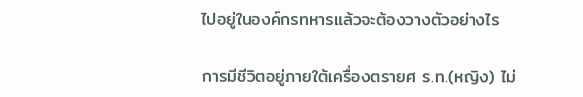ไปอยู่ในองค์กรทหารแล้วจะต้องวางตัวอย่างไร

การมีชีวิตอยู่ภายใต้เครื่องตรายศ ร.ท.(หญิง) ไม่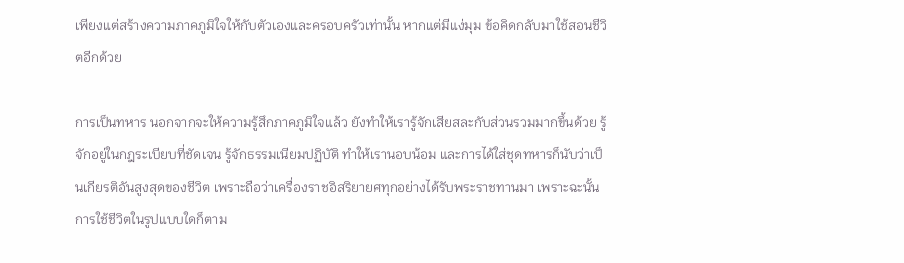เพียงแต่สร้างความภาคภูมิใจให้กับตัวเองและครอบครัวเท่านั้น หากแต่มีแง่มุม ข้อคิดกลับมาใช้สอนชีวิตอีกด้วย

การเป็นทหาร นอกจากจะให้ความรู้สึกภาคภูมิใจแล้ว ยังทำให้เรารู้จักเสียสละกับส่วนรวมมากขึ้นด้วย รู้จักอยู่ในกฎระเบียบที่ชัดเจน รู้จักธรรมเนียมปฏิบัติ ทำให้เรานอบน้อม และการได้ใส่ชุดทหารก็นับว่าเป็นเกียรติอันสูงสุดของชีวิต เพราะถือว่าเครื่องราชอิสริยายศทุกอย่างได้รับพระราชทานมา เพราะฉะนั้นการใช้ชีวิตในรูปแบบใดก็ตาม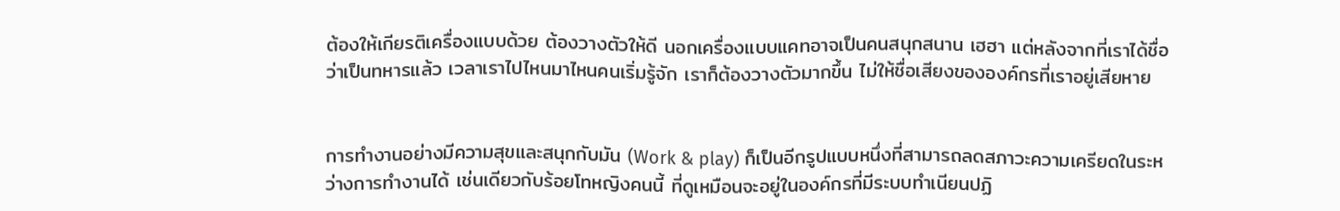ต้องให้เกียรติเครื่องแบบด้วย ต้องวางตัวให้ดี นอกเครื่องแบบแคทอาจเป็นคนสนุกสนาน เฮฮา แต่หลังจากที่เราได้ชื่อว่าเป็นทหารแล้ว เวลาเราไปไหนมาไหนคนเริ่มรู้จัก เราก็ต้องวางตัวมากขึ้น ไม่ให้ชื่อเสียงขององค์กรที่เราอยู่เสียหาย


การทำงานอย่างมีความสุขและสนุกกับมัน (Work & play) ก็เป็นอีกรูปแบบหนึ่งที่สามารถลดสภาวะความเครียดในระหว่างการทำงานได้ เช่นเดียวกับร้อยโทหญิงคนนี้ ที่ดูเหมือนจะอยู่ในองค์กรที่มีระบบทำเนียนปฏิ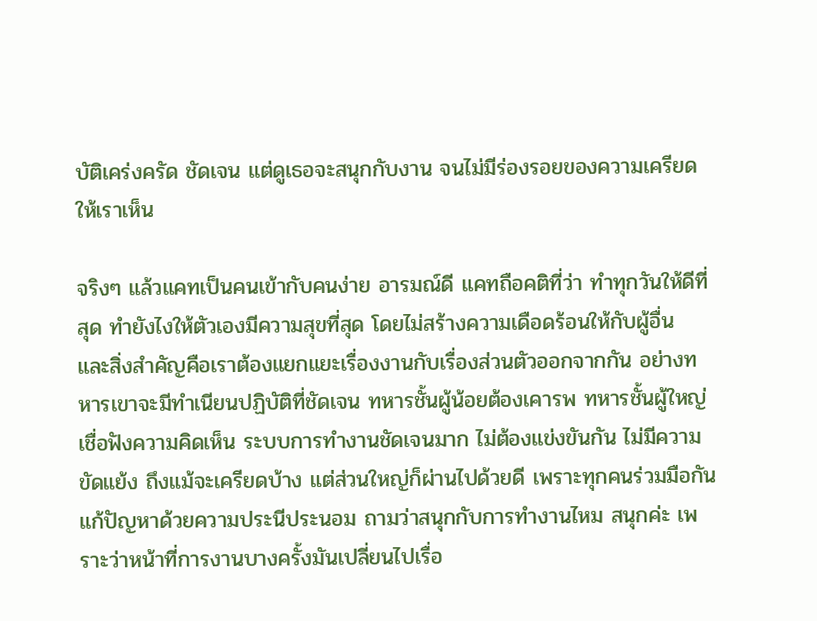บัติเคร่งครัด ชัดเจน แต่ดูเธอจะสนุกกับงาน จนไม่มีร่องรอยของความเครียดให้เราเห็น

จริงๆ แล้วแคทเป็นคนเข้ากับคนง่าย อารมณ์ดี แคทถือคติที่ว่า ทำทุกวันให้ดีที่สุด ทำยังไงให้ตัวเองมีความสุขที่สุด โดยไม่สร้างความเดือดร้อนให้กับผู้อื่น  และสิ่งสำคัญคือเราต้องแยกแยะเรื่องงานกับเรื่องส่วนตัวออกจากกัน อย่างทหารเขาจะมีทำเนียนปฏิบัติที่ชัดเจน ทหารชั้นผู้น้อยต้องเคารพ ทหารชั้นผู้ใหญ่เชื่อฟังความคิดเห็น ระบบการทำงานชัดเจนมาก ไม่ต้องแข่งขันกัน ไม่มีความขัดแย้ง ถึงแม้จะเครียดบ้าง แต่ส่วนใหญ่ก็ผ่านไปด้วยดี เพราะทุกคนร่วมมือกันแก้ปัญหาด้วยความประนีประนอม ถามว่าสนุกกับการทำงานไหม สนุกค่ะ เพราะว่าหน้าที่การงานบางครั้งมันเปลี่ยนไปเรื่อ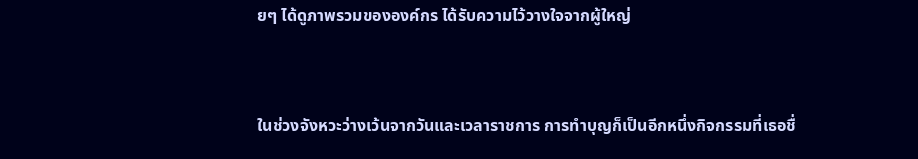ยๆ ได้ดูภาพรวมขององค์กร ได้รับความไว้วางใจจากผู้ใหญ่


ในช่วงจังหวะว่างเว้นจากวันและเวลาราชการ การทำบุญก็เป็นอีกหนึ่งกิจกรรมที่เธอชื่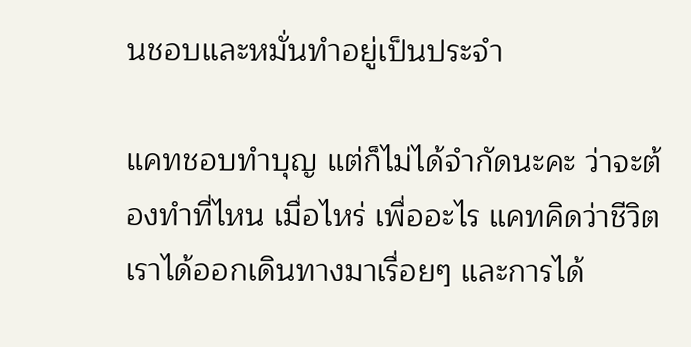นชอบและหมั่นทำอยู่เป็นประจำ

แคทชอบทำบุญ แต่ก็ไม่ได้จำกัดนะคะ ว่าจะต้องทำที่ไหน เมื่อไหร่ เพื่ออะไร แคทคิดว่าชีวิตเราได้ออกเดินทางมาเรื่อยๆ และการได้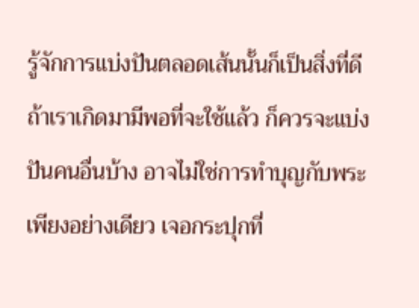รู้จักการแบ่งปันตลอดเส้นนั้นก็เป็นสิ่งที่ดี ถ้าเราเกิดมามีพอที่จะใช้แล้ว ก็ควรจะแบ่งปันคนอื่นบ้าง อาจไม่ใช่การทำบุญกับพระเพียงอย่างเดียว เจอกระปุกที่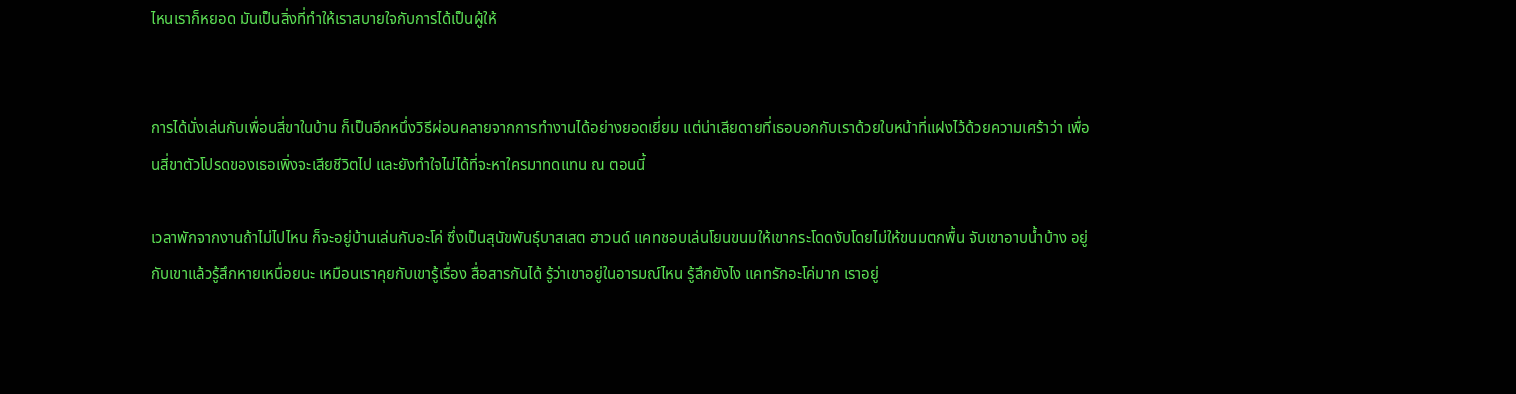ไหนเราก็หยอด มันเป็นสิ่งที่ทำให้เราสบายใจกับการได้เป็นผู้ให้


การได้นั่งเล่นกับเพื่อนสี่ขาในบ้าน ก็เป็นอีกหนึ่งวิธีผ่อนคลายจากการทำงานได้อย่างยอดเยี่ยม แต่น่าเสียดายที่เธอบอกกับเราด้วยใบหน้าที่แฝงไว้ด้วยความเศร้าว่า เพื่อนสี่ขาตัวโปรดของเธอเพิ่งจะเสียชีวิตไป และยังทำใจไม่ได้ที่จะหาใครมาทดแทน ณ ตอนนี้

เวลาพักจากงานถ้าไม่ไปไหน ก็จะอยู่บ้านเล่นกับอะโค่ ซึ่งเป็นสุนัขพันธุ์บาสเสต ฮาวนด์ แคทชอบเล่นโยนขนมให้เขากระโดดงับโดยไม่ให้ขนมตกพื้น จับเขาอาบน้ำบ้าง อยู่กับเขาแล้วรู้สึกหายเหนื่อยนะ เหมือนเราคุยกับเขารู้เรื่อง สื่อสารกันได้ รู้ว่าเขาอยู่ในอารมณ์ไหน รู้สึกยังไง แคทรักอะโค่มาก เราอยู่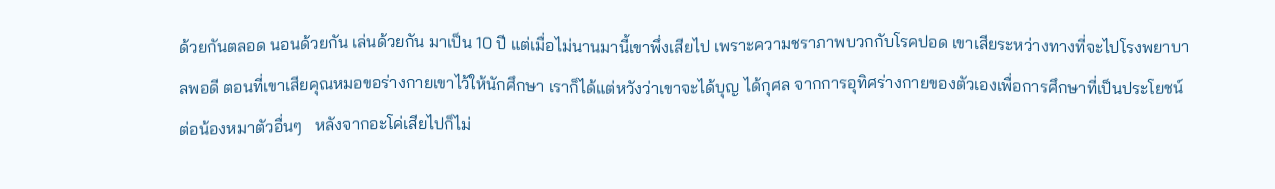ด้วยกันตลอด นอนด้วยกัน เล่นด้วยกัน มาเป็น 10 ปี แต่เมื่อไม่นานมานี้เขาพึ่งเสียไป เพราะความชราภาพบวกกับโรคปอด เขาเสียระหว่างทางที่จะไปโรงพยาบาลพอดี ตอนที่เขาเสียคุณหมอขอร่างกายเขาไว้ให้นักศึกษา เราก็ได้แต่หวังว่าเขาจะได้บุญ ได้กุศล จากการอุทิศร่างกายของตัวเองเพื่อการศึกษาที่เป็นประโยชน์ต่อน้องหมาตัวอื่นๆ   หลังจากอะโค่เสียไปก็ไม่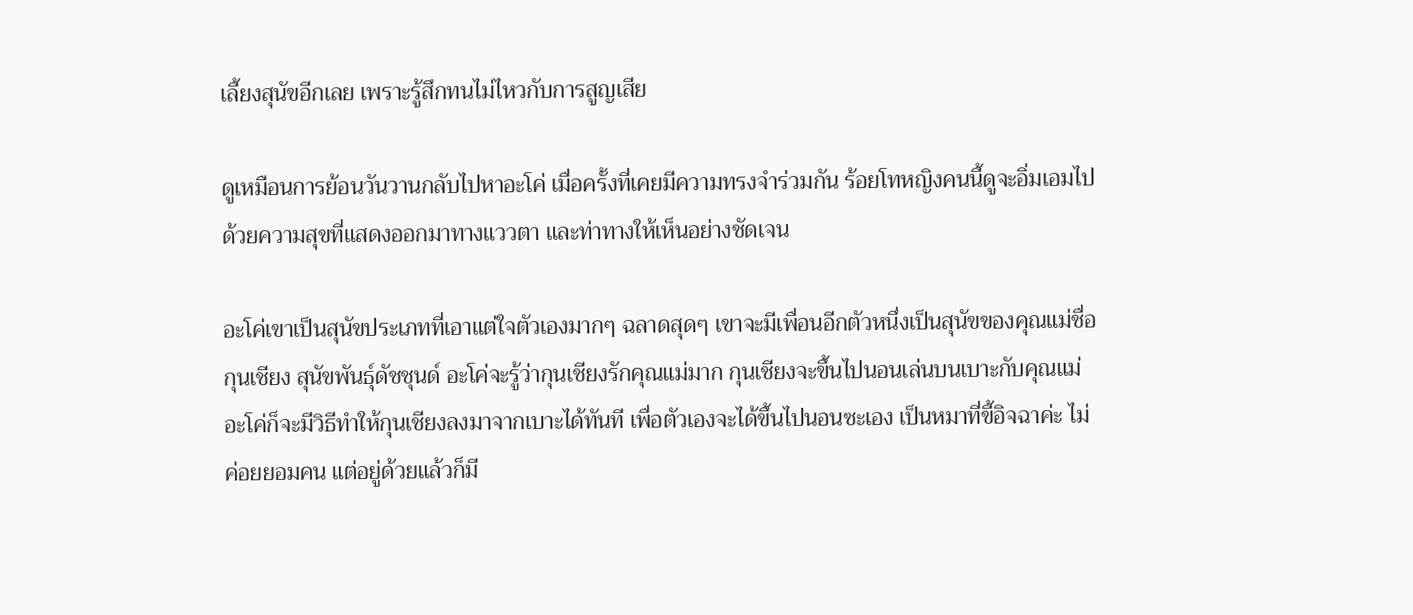เลี้ยงสุนัขอีกเลย เพราะรู้สึกทนไม่ไหวกับการสูญเสีย

ดูเหมือนการย้อนวันวานกลับไปหาอะโค่ เมื่อครั้งที่เคยมีความทรงจำร่วมกัน ร้อยโทหญิงคนนี้ดูจะอิ่มเอมไปด้วยความสุขที่แสดงออกมาทางแววตา และท่าทางให้เห็นอย่างชัดเจน

อะโค่เขาเป็นสุนัขประเภทที่เอาแต่ใจตัวเองมากๆ ฉลาดสุดๆ เขาจะมีเพื่อนอีกตัวหนึ่งเป็นสุนัขของคุณแม่ชื่อกุนเชียง สุนัขพันธุ์ดัชชุนด์ อะโค่จะรู้ว่ากุนเชียงรักคุณแม่มาก กุนเชียงจะขึ้นไปนอนเล่นบนเบาะกับคุณแม่ อะโค่ก็จะมีวิธีทำให้กุนเชียงลงมาจากเบาะได้ทันที เพื่อตัวเองจะได้ขึ้นไปนอนซะเอง เป็นหมาที่ขี้อิจฉาค่ะ ไม่ค่อยยอมคน แต่อยู่ด้วยแล้วก็มี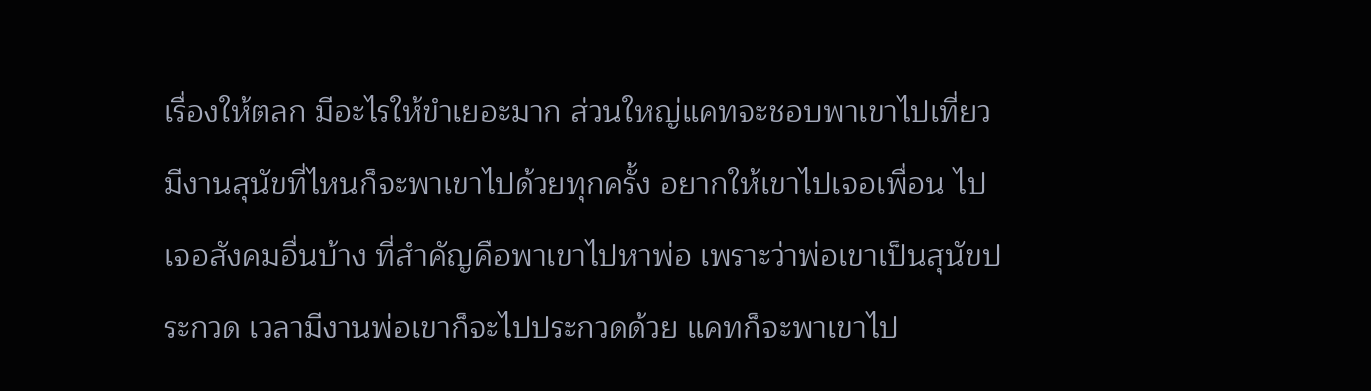เรื่องให้ตลก มีอะไรให้ขำเยอะมาก ส่วนใหญ่แคทจะชอบพาเขาไปเที่ยว มีงานสุนัขที่ไหนก็จะพาเขาไปด้วยทุกครั้ง อยากให้เขาไปเจอเพื่อน ไปเจอสังคมอื่นบ้าง ที่สำคัญคือพาเขาไปหาพ่อ เพราะว่าพ่อเขาเป็นสุนัขประกวด เวลามีงานพ่อเขาก็จะไปประกวดด้วย แคทก็จะพาเขาไป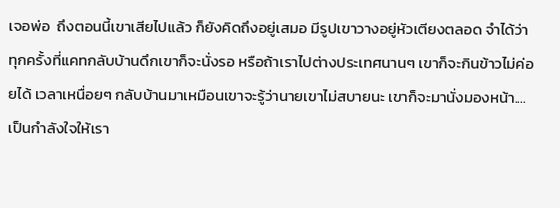เจอพ่อ  ถึงตอนนี้เขาเสียไปแล้ว ก็ยังคิดถึงอยู่เสมอ มีรูปเขาวางอยู่หัวเตียงตลอด จำได้ว่าทุกครั้งที่แคทกลับบ้านดึกเขาก็จะนั่งรอ หรือถ้าเราไปต่างประเทศนานๆ เขาก็จะกินข้าวไม่ค่อยได้ เวลาเหนื่อยๆ กลับบ้านมาเหมือนเขาจะรู้ว่านายเขาไม่สบายนะ เขาก็จะมานั่งมองหน้า....เป็นกำลังใจให้เรา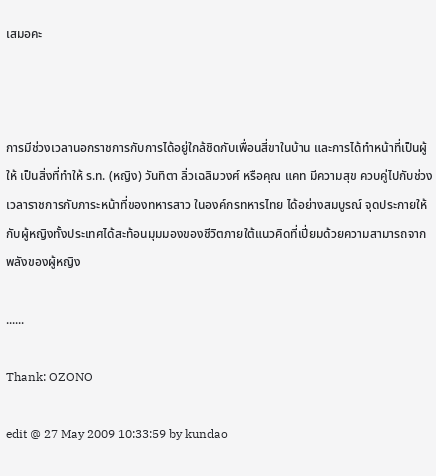เสมอคะ



การมีช่วงเวลานอกราชการกับการได้อยู่ใกล้ชิดกับเพื่อนสี่ขาในบ้าน และการได้ทำหน้าที่เป็นผู้ให้ เป็นสิ่งที่ทำให้ ร.ท. (หญิง) วันทิตา ลิ่วเฉลิมวงศ์ หรือคุณ แคท มีความสุข ควบคู่ไปกับช่วงเวลาราชการกับภาระหน้าที่ของทหารสาว ในองค์กรทหารไทย ได้อย่างสมบูรณ์ จุดประกายให้กับผู้หญิงทั้งประเทศได้สะท้อนมุมมองของชีวิตภายใต้แนวคิดที่เปี่ยมด้วยความสามารถจากพลังของผู้หญิง

......

Thank: OZONO

edit @ 27 May 2009 10:33:59 by kundao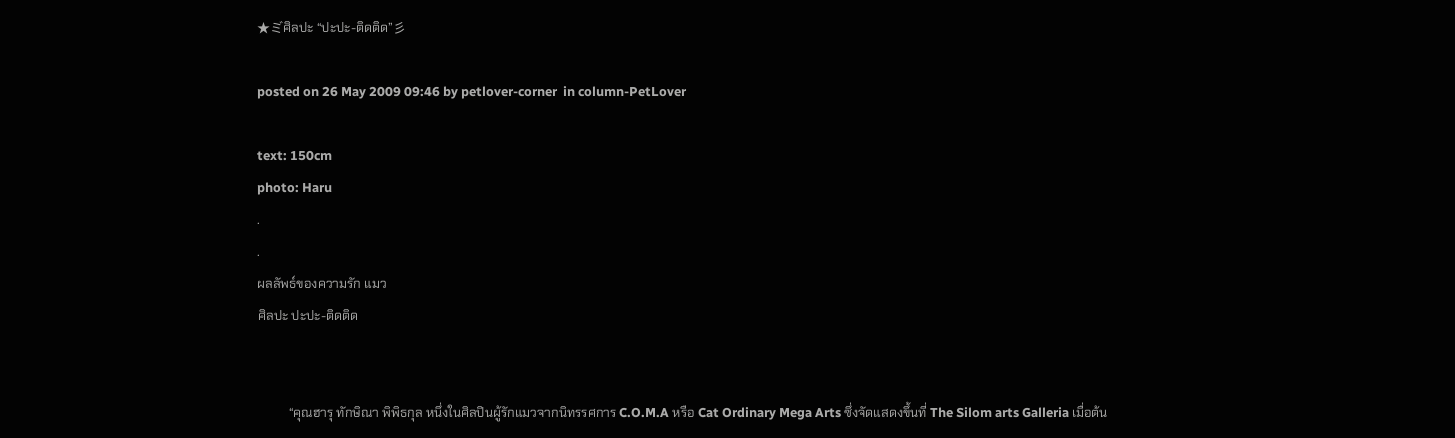★ミ゙ศิลปะ “ปะปะ-ติดติด”彡

posted on 26 May 2009 09:46 by petlover-corner  in column-PetLover

text: 150cm
photo: Haru
.
.
ผลลัพธ์ของความรัก แมว
ศิลปะ ปะปะ-ติดติด


          “คุณฮารุ ทักษิณา พิพิธกุล หนึ่งในศิลปินผู้รักแมวจากนิทรรศการ C.O.M.A หรือ Cat Ordinary Mega Arts ซึ่งจัดแสดงขึ้นที่ The Silom arts Galleria เมื่อต้น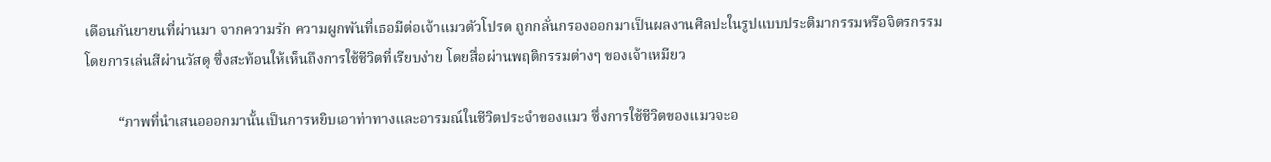เดือนกันยายนที่ผ่านมา จากความรัก ความผูกพันที่เธอมีต่อเจ้าแมวตัวโปรด ถูกกลั่นกรองออกมาเป็นผลงานศิลปะในรูปแบบประติมากรรมหรือจิตรกรรมโดยการเล่นสีผ่านวัสดุ ซึ่งสะท้อนให้เห็นถึงการใช้ชีวิตที่เรียบง่าย โดยสื่อผ่านพฤติกรรมต่างๆ ของเจ้าเหมียว

         “ภาพที่นำเสนอออกมานั้นเป็นการหยิบเอาท่าทางและอารมณ์ในชีวิตประจำของแมว ซึ่งการใช้ชีวิตของแมวจะอ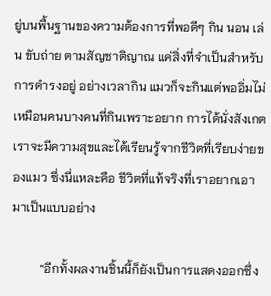ยู่บนพื้นฐานของความต้องการที่พอดีๆ กิน นอน เล่น ขับถ่าย ตามสัญชาติญาณ แค่สิ่งที่จำเป็นสำหรับการดำรงอยู่ อย่างเวลากิน แมวก็จะกินแต่พออิ่มไม่เหมือนคนบางคนที่กินเพราะอยาก การได้นั่งสังเกต เราจะมีความสุขและได้เรียนรู้จากชีวิตที่เรียบง่ายของแมว ซึ่งนี่แหละคือ ชีวิตที่แท้จริงที่เราอยากเอามาเป็นแบบอย่าง

         “อีกทั้งผลงานชิ้นนี้ก็ยังเป็นการแสดงออกซึ่ง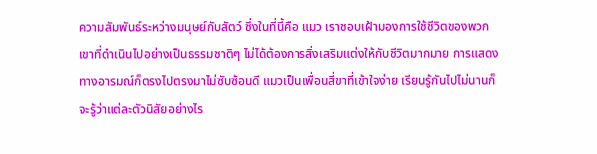ความสัมพันธ์ระหว่างมนุษย์กับสัตว์ ซึ่งในที่นี้คือ แมว เราชอบเฝ้ามองการใช้ชีวิตของพวกเขาที่ดำเนินไปอย่างเป็นธรรมชาติๆ ไม่ได้ต้องการสิ่งเสริมแต่งให้กับชีวิตมากมาย การแสดงทางอารมณ์ก็ตรงไปตรงมาไม่ซับซ้อนดี แมวเป็นเพื่อนสี่ขาที่เข้าใจง่าย เรียนรู้กันไปไม่นานก็จะรู้ว่าแต่ละตัวนิสัยอย่างไร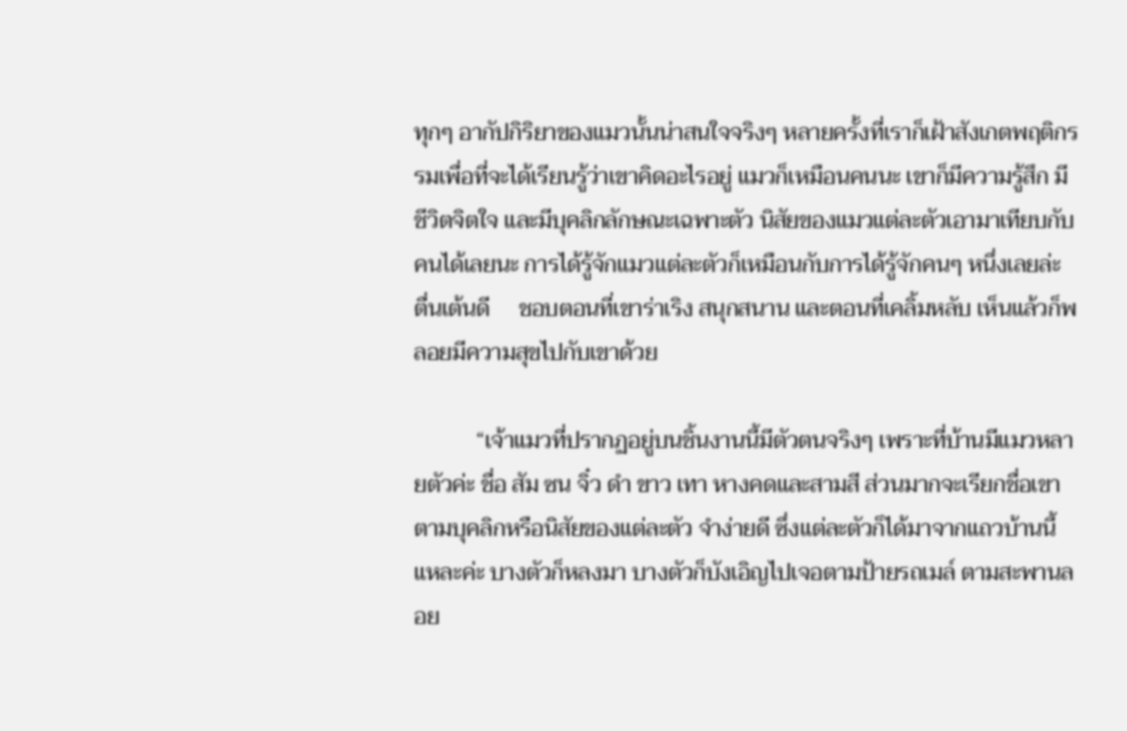ทุกๆ อากัปกิริยาของแมวนั้นน่าสนใจจริงๆ หลายครั้งที่เราก็เฝ้าสังเกตพฤติกรรมเพื่อที่จะได้เรียนรู้ว่าเขาคิดอะไรอยู่ แมวก็เหมือนคนนะ เขาก็มีความรู้สึก มีชีวิตจิตใจ และมีบุคลิกลักษณะเฉพาะตัว นิสัยของแมวแต่ละตัวเอามาเทียบกับคนได้เลยนะ การได้รู้จักแมวแต่ละตัวก็เหมือนกับการได้รู้จักคนๆ หนึ่งเลยล่ะ ตื่นเต้นดี     ชอบตอนที่เขาร่าเริง สนุกสนาน และตอนที่เคลิ้มหลับ เห็นแล้วก็พลอยมีความสุขไปกับเขาด้วย

           “เจ้าแมวที่ปรากฏอยู่บนชิ้นงานนี้มีตัวตนจริงๆ เพราะที่บ้านมีแมวหลายตัวค่ะ ชื่อ สัม ซน จิ๋ว ดำ ขาว เทา หางคดและสามสี ส่วนมากจะเรียกชื่อเขาตามบุคลิกหรือนิสัยของแต่ละตัว จำง่ายดี ซึ่งแต่ละตัวก็ได้มาจากแถวบ้านนี้แหละค่ะ บางตัวก็หลงมา บางตัวก็บังเอิญไปเจอตามป้ายรถเมล์ ตามสะพานลอย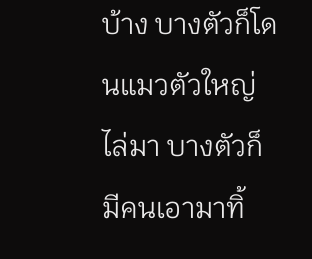บ้าง บางตัวก็โดนแมวตัวใหญ่ไล่มา บางตัวก็มีคนเอามาทิ้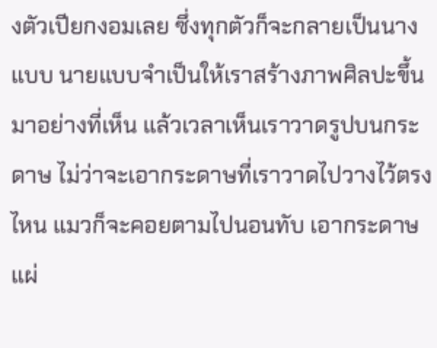งตัวเปียกงอมเลย ซึ่งทุกตัวก็จะกลายเป็นนางแบบ นายแบบจำเป็นให้เราสร้างภาพศิลปะขึ้นมาอย่างที่เห็น แล้วเวลาเห็นเราวาดรูปบนกระดาษ ไม่ว่าจะเอากระดาษที่เราวาดไปวางไว้ตรงไหน แมวก็จะคอยตามไปนอนทับ เอากระดาษแผ่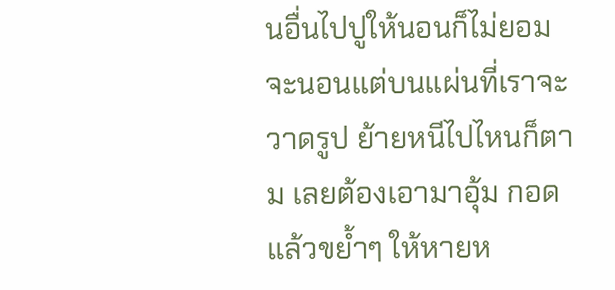นอื่นไปปูให้นอนก็ไม่ยอม จะนอนแต่บนแผ่นที่เราจะวาดรูป ย้ายหนีไปไหนก็ตาม เลยต้องเอามาอุ้ม กอดแล้วขย้ำๆ ให้หายห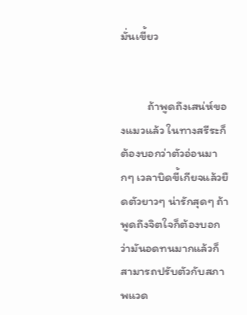มั่นเขี้ยว


          ถ้าพูดถึงเสน่ห์ของแมวแล้ว ในทางสรีระก็ต้องบอกว่าตัวอ่อนมากๆ เวลาบิดขี้เกียจแล้วยืดตัวยาวๆ น่ารักสุดๆ ถ้าพูดถึงจิตใจก็ต้องบอกว่ามันอดทนมากแล้วก็สามารถปรับตัวกับสภาพแวด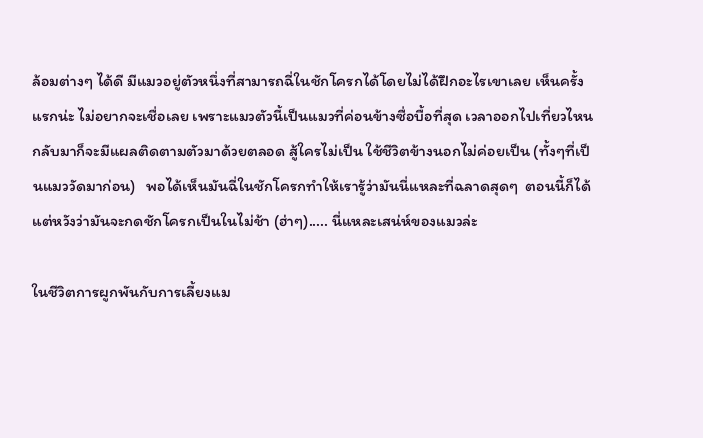ล้อมต่างๆ ได้ดี มีแมวอยู่ตัวหนึ่งที่สามารถฉี่ในชักโครกได้โดยไม่ได้ฝึกอะไรเขาเลย เห็นครั้งแรกน่ะ ไม่อยากจะเชื่อเลย เพราะแมวตัวนี้เป็นแมวที่ค่อนข้างซื่อบื้อที่สุด เวลาออกไปเที่ยวไหนกลับมาก็จะมีแผลติดตามตัวมาด้วยตลอด สู้ใครไม่เป็น ใช้ชีวิตข้างนอกไม่ค่อยเป็น (ทั้งๆที่เป็นแมววัดมาก่อน)   พอได้เห็นมันฉี่ในชักโครกทำให้เรารู้ว่ามันนี่แหละที่ฉลาดสุดๆ  ตอนนี้ก็ได้แต่หวังว่ามันจะกดชักโครกเป็นในไม่ช้า (ฮ่าๆ)..... นี่แหละเสน่ห์ของแมวล่ะ

ในชีวิตการผูกพันกับการเลี้ยงแม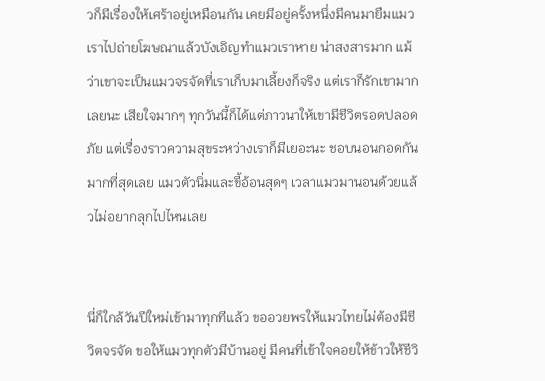วก็มีเรื่องให้เศร้าอยู่เหมือนกัน เคยมีอยู่ครั้งหนึ่งมีคนมายืมแมวเราไปถ่ายโฆษณาแล้วบังเอิญทำแมวเราหาย น่าสงสารมาก แม้ว่าเขาจะเป็นแมวจรจัดที่เราเก็บมาเลี้ยงก็จริง แต่เราก็รักเขามากเลยนะ เสียใจมากๆ ทุกวันนี้ก็ได้แต่ภาวนาให้เขามีชีวิตรอดปลอดภัย แต่เรื่องราวความสุขระหว่างเราก็มีเยอะนะ ชอบนอนกอดกันมากที่สุดเลย แมวตัวนิ่มและขี้อ้อนสุดๆ เวลาแมวมานอนด้วยแล้วไม่อยากลุกไปไหนเลย


นี่ก็ใกล้วันปีใหม่เข้ามาทุกทีแล้ว ขออวยพรให้แมวไทยไม่ต้องมีชีวิตจรจัด ขอให้แมวทุกตัวมีบ้านอยู่ มีคนที่เข้าใจคอยให้ข้าวให้ชีวิ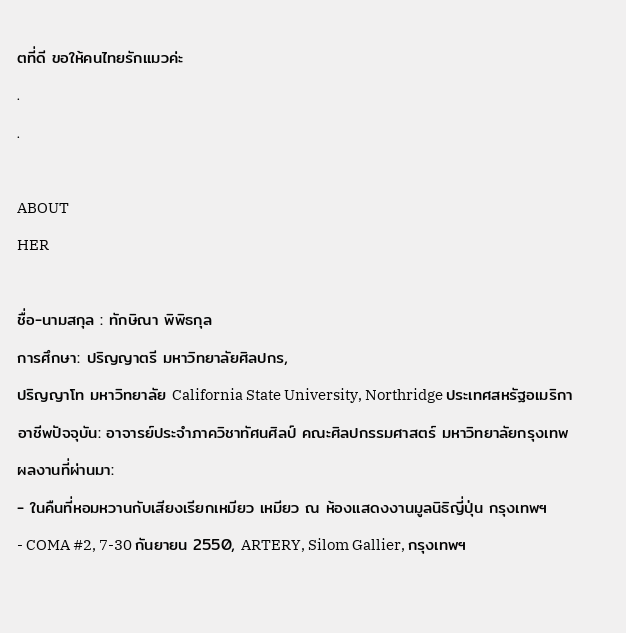ตที่ดี ขอให้คนไทยรักแมวค่ะ
.
.

ABOUT
HER

ชื่อ-นามสกุล : ทักษิณา พิพิธกุล
การศึกษา: ปริญญาตรี มหาวิทยาลัยศิลปกร,
ปริญญาโท มหาวิทยาลัย California State University, Northridge ประเทศสหรัฐอเมริกา
อาชีพปัจจุบัน: อาจารย์ประจำภาควิชาทัศนศิลป์ คณะศิลปกรรมศาสตร์ มหาวิทยาลัยกรุงเทพ
ผลงานที่ผ่านมา:
- ในคืนที่หอมหวานกับเสียงเรียกเหมียว เหมียว ณ ห้องแสดงงานมูลนิธิญี่ปุ่น กรุงเทพฯ
- COMA #2, 7-30 กันยายน 2550, ARTERY, Silom Gallier, กรุงเทพฯ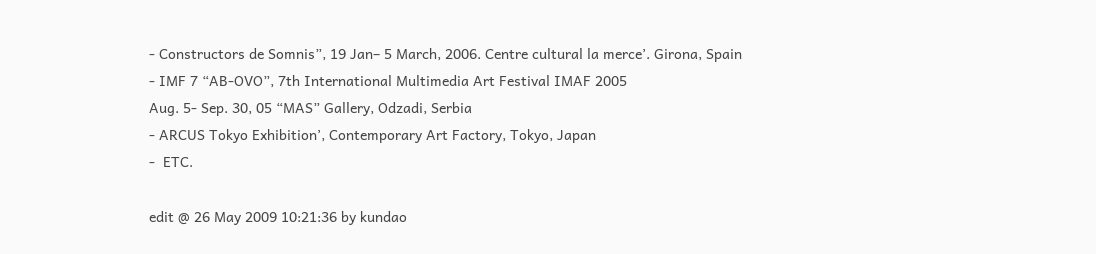- Constructors de Somnis”, 19 Jan– 5 March, 2006. Centre cultural la merce’. Girona, Spain
- IMF 7 “AB-OVO”, 7th International Multimedia Art Festival IMAF 2005
Aug. 5- Sep. 30, 05 “MAS” Gallery, Odzadi, Serbia
- ARCUS Tokyo Exhibition’, Contemporary Art Factory, Tokyo, Japan
-  ETC.

edit @ 26 May 2009 10:21:36 by kundao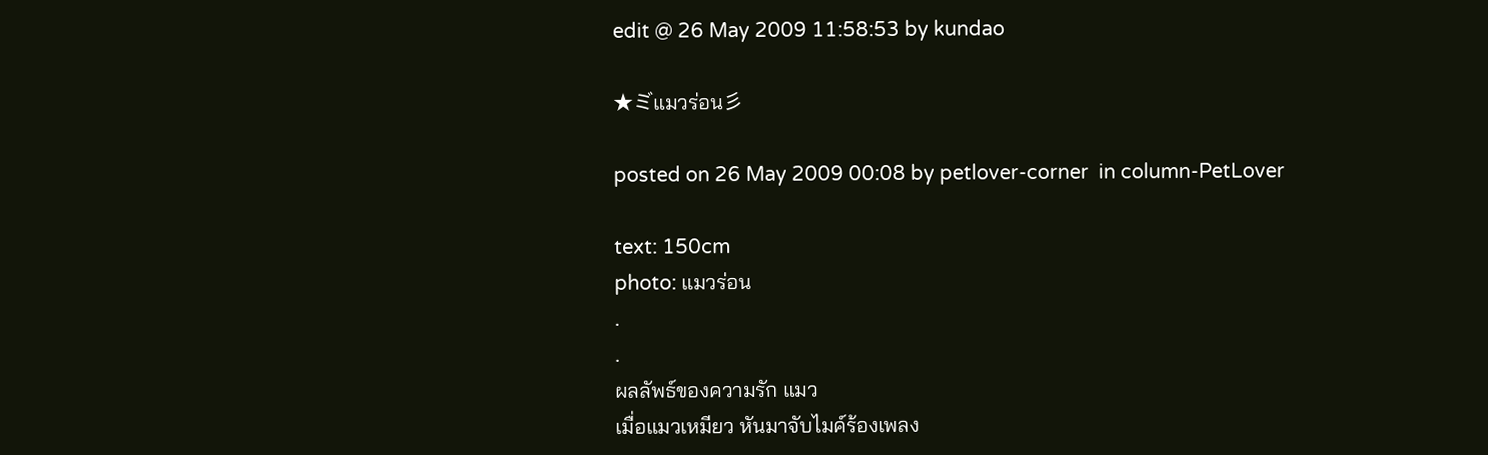edit @ 26 May 2009 11:58:53 by kundao

★ミ゙แมวร่อน彡

posted on 26 May 2009 00:08 by petlover-corner  in column-PetLover

text: 150cm
photo: แมวร่อน
.
.
ผลลัพธ์ของความรัก แมว
เมื่อแมวเหมียว หันมาจับไมค์ร้องเพลง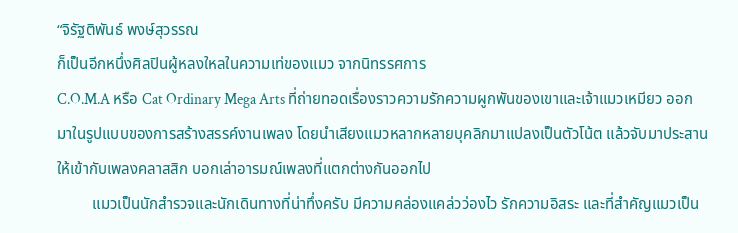“จิรัฐติพันธ์ พงษ์สุวรรณ
ก็เป็นอีกหนึ่งศิลปินผู้หลงใหลในความเท่ของแมว จากนิทรรศการ
C.O.M.A หรือ Cat Ordinary Mega Arts ที่ถ่ายทอดเรื่องราวความรักความผูกพันของเขาและเจ้าแมวเหมียว ออกมาในรูปแบบของการสร้างสรรค์งานเพลง โดยนำเสียงแมวหลากหลายบุคลิกมาแปลงเป็นตัวโน้ต แล้วจับมาประสานให้เข้ากับเพลงคลาสสิก บอกเล่าอารมณ์เพลงที่แตกต่างกันออกไป
         แมวเป็นนักสำรวจและนักเดินทางที่น่าทึ่งครับ มีความคล่องแคล่วว่องไว รักความอิสระ และที่สำคัญแมวเป็น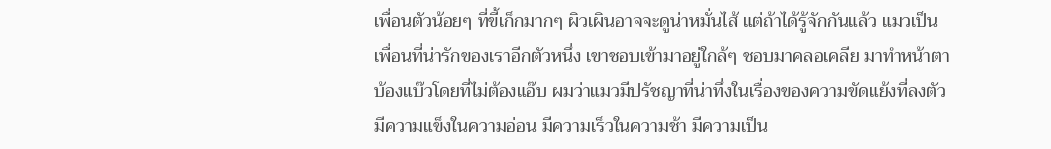เพื่อนตัวน้อยๆ ที่ขี้เก็กมากๆ ผิวเผินอาจจะดูน่าหมั่นไส้ แต่ถ้าได้รู้จักกันแล้ว แมวเป็นเพื่อนที่น่ารักของเราอีกตัวหนึ่ง เขาชอบเข้ามาอยู่ใกล้ๆ ชอบมาคลอเคลีย มาทำหน้าตาบ้องแบ๊วโดยที่ไม่ต้องแอ๊บ ผมว่าแมวมีปรัชญาที่น่าทึ่งในเรื่องของความขัดแย้งที่ลงตัว มีความแข็งในความอ่อน มีความเร็วในความช้า มีความเป็น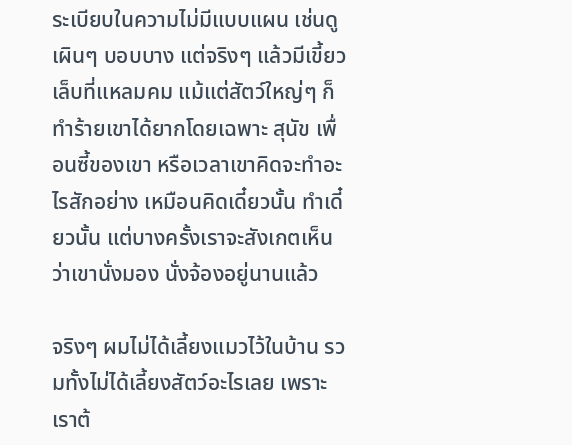ระเบียบในความไม่มีแบบแผน เช่นดูเผินๆ บอบบาง แต่จริงๆ แล้วมีเขี้ยวเล็บที่แหลมคม แม้แต่สัตว์ใหญ่ๆ ก็ทำร้ายเขาได้ยากโดยเฉพาะ สุนัข เพื่อนซี้ของเขา หรือเวลาเขาคิดจะทำอะไรสักอย่าง เหมือนคิดเดี๋ยวนั้น ทำเดี๋ยวนั้น แต่บางครั้งเราจะสังเกตเห็นว่าเขานั่งมอง นั่งจ้องอยู่นานแล้ว

จริงๆ ผมไม่ได้เลี้ยงแมวไว้ในบ้าน รวมทั้งไม่ได้เลี้ยงสัตว์อะไรเลย เพราะเราต้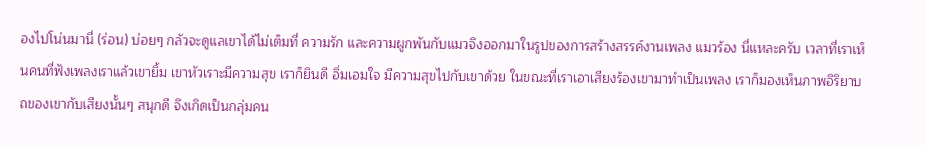องไปโน่นมานี่ (ร่อน) บ่อยๆ กลัวจะดูแลเขาได้ไม่เต็มที่ ความรัก และความผูกพันกับแมวจึงออกมาในรูปของการสร้างสรรค์งานเพลง แมวร้อง นี่แหละครับ เวลาที่เราเห็นคนที่ฟังเพลงเราแล้วเขายิ้ม เขาหัวเราะมีความสุข เราก็ยินดี อิ่มเอมใจ มีความสุขไปกับเขาด้วย ในขณะที่เราเอาเสียงร้องเขามาทำเป็นเพลง เราก็มองเห็นภาพอิริยาบถของเขากับเสียงนั้นๆ สนุกดี จึงเกิดเป็นกลุ่มคน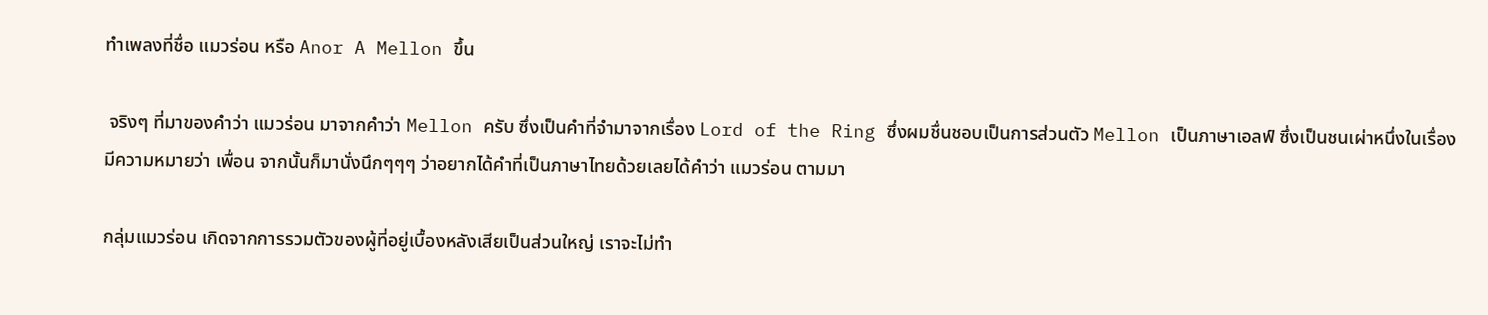ทำเพลงที่ชื่อ แมวร่อน หรือ Anor A Mellon ขึ้น

 จริงๆ ที่มาของคำว่า แมวร่อน มาจากคำว่า Mellon ครับ ซึ่งเป็นคำที่จำมาจากเรื่อง Lord of the Ring ซึ่งผมชื่นชอบเป็นการส่วนตัว Mellon เป็นภาษาเอลฟ์ ซึ่งเป็นชนเผ่าหนึ่งในเรื่อง มีความหมายว่า เพื่อน จากนั้นก็มานั่งนึกๆๆๆ ว่าอยากได้คำที่เป็นภาษาไทยด้วยเลยได้คำว่า แมวร่อน ตามมา

กลุ่มแมวร่อน เกิดจากการรวมตัวของผู้ที่อยู่เบื้องหลังเสียเป็นส่วนใหญ่ เราจะไม่ทำ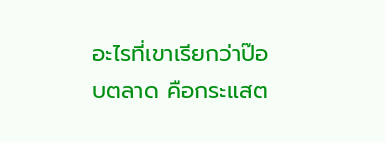อะไรที่เขาเรียกว่าป๊อบตลาด คือกระแสต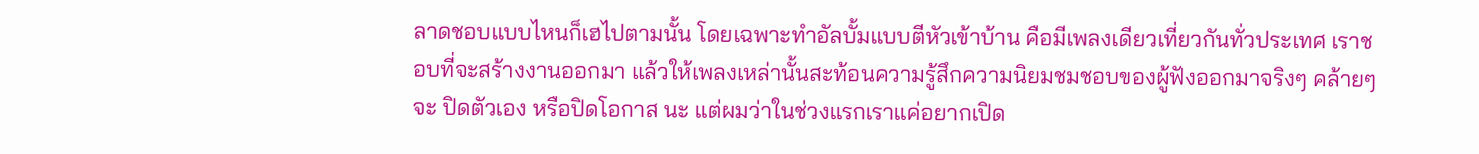ลาดชอบแบบไหนก็เฮไปตามนั้น โดยเฉพาะทำอัลบั้มแบบตีหัวเข้าบ้าน คือมีเพลงเดียวเที่ยวกันทั่วประเทศ เราชอบที่จะสร้างงานออกมา แล้วให้เพลงเหล่านั้นสะท้อนความรู้สึกความนิยมชมชอบของผู้ฟังออกมาจริงๆ คล้ายๆ จะ ปิดตัวเอง หรือปิดโอกาส นะ แต่ผมว่าในช่วงแรกเราแค่อยากเปิด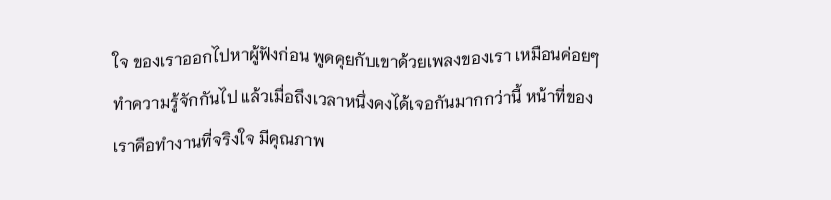ใจ ของเราออกไปหาผู้ฟังก่อน พูดคุยกับเขาด้วยเพลงของเรา เหมือนค่อยๆ ทำความรู้จักกันไป แล้วเมื่อถึงเวลาหนึ่งคงได้เจอกันมากกว่านี้ หน้าที่ของเราคือทำงานที่จริงใจ มีคุณภาพ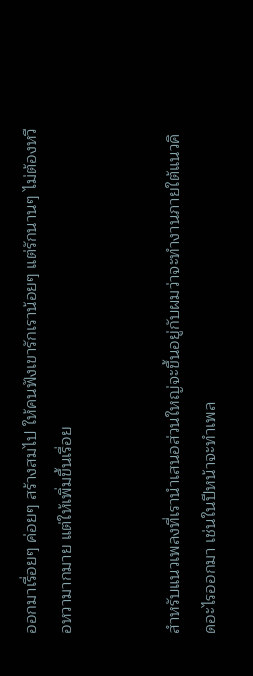ออกมาเรื่อยๆ ค่อยๆ สร้างสมไป ให้คนฟังเขารักเราน้อยๆ แต่รักนานๆ ไม่ต้องหวือหวามากมาย แต่ให้เพิ่มขึ้นเรื่อย


สำหรับแนวเพลงที่เรานำเสนอส่วนใหญ่จะขึ้นอยู่กับผมว่าจะทำงานภายใต้แนวคิดอะไรออกมา เช่นในปีหน้าจะทำเพล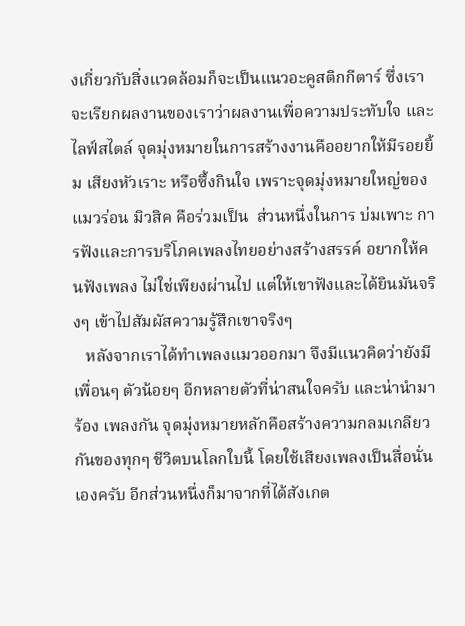งเกี่ยวกับสิ่งแวดล้อมก็จะเป็นแนวอะคูสติกกีตาร์ ซึ่งเราจะเรียกผลงานของเราว่าผลงานเพื่อความประทับใจ และไลฟ์สไตล์ จุดมุ่งหมายในการสร้างงานคืออยากให้มีรอยยิ้ม เสียงหัวเราะ หรือซึ้งกินใจ เพราะจุดมุ่งหมายใหญ่ของแมวร่อน มิวสิค คือร่วมเป็น  ส่วนหนึ่งในการ บ่มเพาะ การฟังและการบริโภคเพลงไทยอย่างสร้างสรรค์ อยากให้คนฟังเพลง ไม่ใช่เพียงผ่านไป แต่ให้เขาฟังและได้ยินมันจริงๆ เข้าไปสัมผัสความรู้สึกเขาจริงๆ
   หลังจากเราได้ทำเพลงแมวออกมา จึงมีแนวคิดว่ายังมีเพื่อนๆ ตัวน้อยๆ อีกหลายตัวที่น่าสนใจครับ และน่านำมาร้อง เพลงกัน จุดมุ่งหมายหลักคือสร้างความกลมเกลียวกันของทุกๆ ชีวิตบนโลกใบนี้ โดยใช้เสียงเพลงเป็นสื่อนั่นเองครับ อีกส่วนหนึ่งก็มาจากที่ได้สังเกต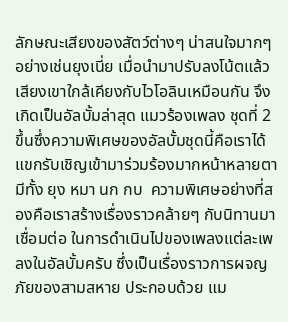ลักษณะเสียงของสัตว์ต่างๆ น่าสนใจมากๆ อย่างเช่นยุงเนี่ย เมื่อนำมาปรับลงโน้ตแล้วเสียงเขาใกล้เคียงกับไวโอลินเหมือนกัน จึงเกิดเป็นอัลบั้มล่าสุด แมวร้องเพลง ชุดที่ 2 ขึ้นซึ่งความพิเศษของอัลบั้มชุดนี้คือเราได้แขกรับเชิญเข้ามาร่วมร้องมากหน้าหลายตามีทั้ง ยุง หมา นก กบ  ความพิเศษอย่างที่สองคือเราสร้างเรื่องราวคล้ายๆ กับนิทานมาเชื่อมต่อ ในการดำเนินไปของเพลงแต่ละเพลงในอัลบั้มครับ ซึ่งเป็นเรื่องราวการผจญภัยของสามสหาย ประกอบด้วย แม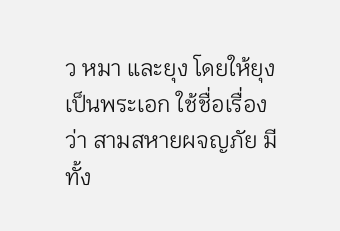ว หมา และยุง โดยให้ยุงเป็นพระเอก ใช้ชื่อเรื่องว่า สามสหายผจญภัย มีทั้ง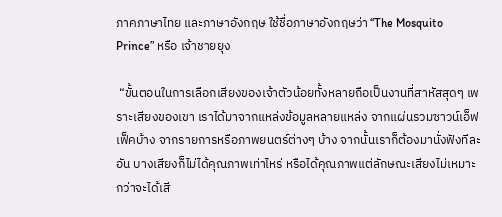ภาคภาษาไทย และภาษาอังกฤษ ใช้ชื่อภาษาอังกฤษว่า “The Mosquito Prince” หรือ เจ้าชายยุง

 “ขั้นตอนในการเลือกเสียงของเจ้าตัวน้อยทั้งหลายถือเป็นงานที่สาหัสสุดๆ เพราะเสียงของเขา เราได้มาจากแหล่งข้อมูลหลายแหล่ง จากแผ่นรวมซาวน์เอ็ฟเฟ็คบ้าง จากรายการหรือภาพยนตร์ต่างๆ บ้าง จากนั้นเราก็ต้องมานั่งฟังทีละอัน บางเสียงก็ไม่ได้คุณภาพเท่าไหร่ หรือได้คุณภาพแต่ลักษณะเสียงไม่เหมาะ กว่าจะได้เสี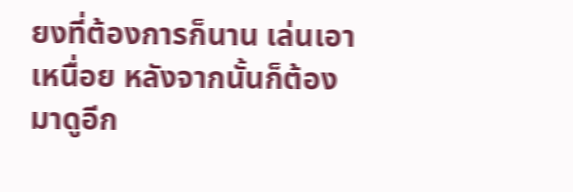ยงที่ต้องการก็นาน เล่นเอาเหนื่อย หลังจากนั้นก็ต้องมาดูอีก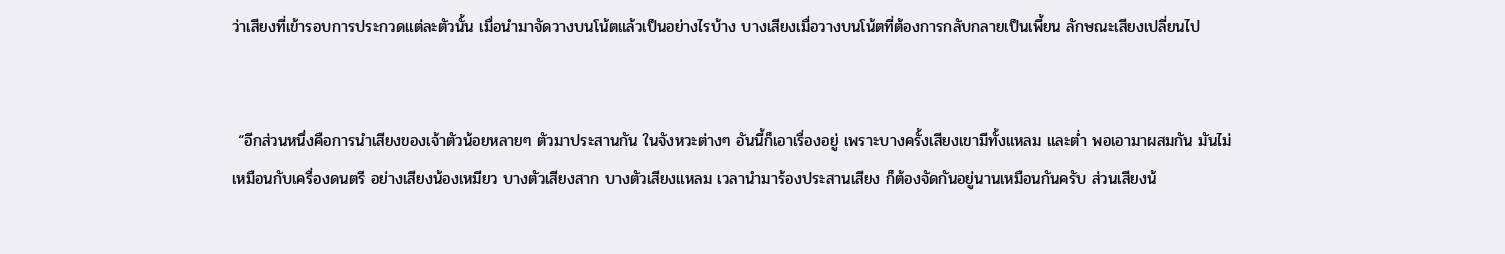ว่าเสียงที่เข้ารอบการประกวดแต่ละตัวนั้น เมื่อนำมาจัดวางบนโน้ตแล้วเป็นอย่างไรบ้าง บางเสียงเมื่อวางบนโน้ตที่ต้องการกลับกลายเป็นเพี้ยน ลักษณะเสียงเปลี่ยนไป


 “อีกส่วนหนึ่งคือการนำเสียงของเจ้าตัวน้อยหลายๆ ตัวมาประสานกัน ในจังหวะต่างๆ อันนี้ก็เอาเรื่องอยู่ เพราะบางครั้งเสียงเขามีทั้งแหลม และต่ำ พอเอามาผสมกัน มันไม่เหมือนกับเครื่องดนตรี อย่างเสียงน้องเหมียว บางตัวเสียงสาก บางตัวเสียงแหลม เวลานำมาร้องประสานเสียง ก็ต้องจัดกันอยู่นานเหมือนกันครับ ส่วนเสียงน้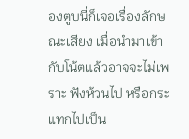องตูบนี่ก็เจอเรื่องลักษณะเสียง เมื่อนำมาเข้ากับโน้ตแล้วอาจจะไม่เพราะ ฟังห้วนไป หรือกระแทกไปเป็น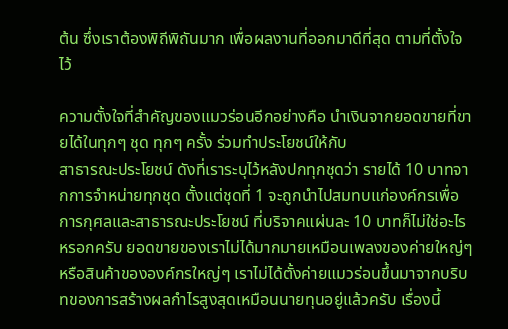ต้น ซึ่งเราต้องพิถีพิถันมาก เพื่อผลงานที่ออกมาดีที่สุด ตามที่ตั้งใจไว้

ความตั้งใจที่สำคัญของแมวร่อนอีกอย่างคือ นำเงินจากยอดขายที่ขายได้ในทุกๆ ชุด ทุกๆ ครั้ง ร่วมทำประโยชน์ให้กับ
สาธารณะประโยชน์ ดังที่เราระบุไว้หลังปกทุกชุดว่า รายได้ 10 บาทจากการจำหน่ายทุกชุด ตั้งแต่ชุดที่ 1 จะถูกนำไปสมทบแก่องค์กรเพื่อการกุศลและสาธารณะประโยชน์ ที่บริจาคแผ่นละ 10 บาทก็ไม่ใช่อะไรหรอกครับ ยอดขายของเราไม่ได้มากมายเหมือนเพลงของค่ายใหญ่ๆ หรือสินค้าขององค์กรใหญ่ๆ เราไม่ได้ตั้งค่ายแมวร่อนขึ้นมาจากบริบทของการสร้างผลกำไรสูงสุดเหมือนนายทุนอยู่แล้วครับ เรื่องนี้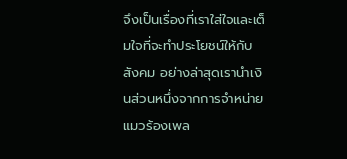จึงเป็นเรื่องที่เราใส่ใจและเต็มใจที่จะทำประโยชน์ให้กับสังคม อย่างล่าสุดเรานำเงินส่วนหนึ่งจากการจำหน่ายแมวร้องเพล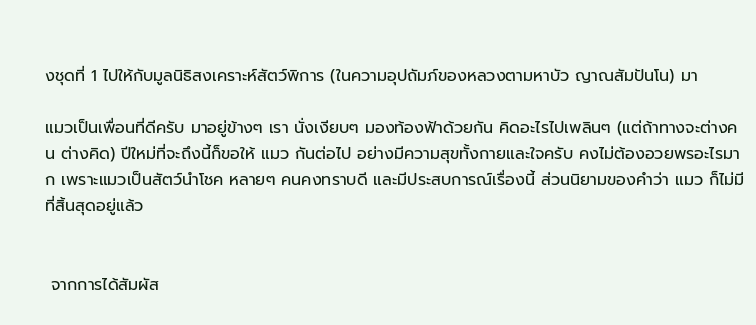งชุดที่ 1 ไปให้กับมูลนิธิสงเคราะห์สัตว์พิการ (ในความอุปถัมภ์ของหลวงตามหาบัว ญาณสัมปันโน) มา

แมวเป็นเพื่อนที่ดีครับ มาอยู่ข้างๆ เรา นั่งเงียบๆ มองท้องฟ้าด้วยกัน คิดอะไรไปเพลินๆ (แต่ถ้าทางจะต่างคน ต่างคิด) ปีใหม่ที่จะถึงนี้ก็ขอให้ แมว กันต่อไป อย่างมีความสุขทั้งกายและใจครับ คงไม่ต้องอวยพรอะไรมาก เพราะแมวเป็นสัตว์นำโชค หลายๆ คนคงทราบดี และมีประสบการณ์เรื่องนี้ ส่วนนิยามของคำว่า แมว ก็ไม่มีที่สิ้นสุดอยู่แล้ว


 จากการได้สัมผัส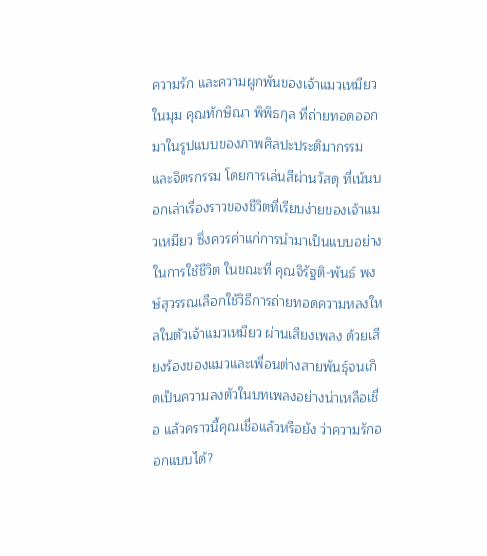ความรัก และความผูกพันของเจ้าแมวเหมียวในมุม คุณทักษิณา พิพิธกุล ที่ถ่ายทอดออกมาในรูปแบบของภาพศิลปะประติมากรรม และจิตรกรรม โดยการเล่นสีผ่านวัสดุ ที่เน้นบอกเล่าเรื่องราวของชีวิตที่เรียบง่ายของเจ้าแมวเหมียว ซึ่งควรค่าแก่การนำมาเป็นแบบอย่างในการใช้ชีวิต ในขณะที่ คุณจิรัฐติ-พันธ์ พงษ์สุวรรณเลือกใช้วิธีการถ่ายทอดความหลงใหลในตัวเจ้าแมวเหมียว ผ่านเสียงเพลง ด้วยเสียงร้องของแมวและเพื่อนต่างสายพันธุ์จนเกิดเป็นความลงตัวในบทเพลงอย่างน่าเหลือเชื่อ แล้วคราวนี้คุณเชื่อแล้วหรือยัง ว่าความรักออกแบบได้?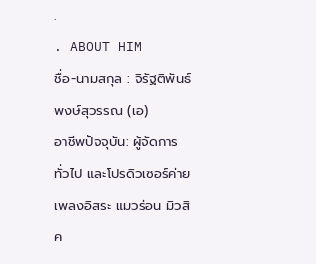.
. ABOUT HIM
ชื่อ-นามสกุล : จิรัฐติพันธ์ พงษ์สุวรรณ (เอ)
อาชีพปัจจุบัน: ผู้จัดการทั่วไป และโปรดิวเซอร์ค่ายเพลงอิสระ แมวร่อน มิวสิค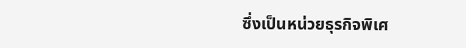ซึ่งเป็นหน่วยธุรกิจพิเศ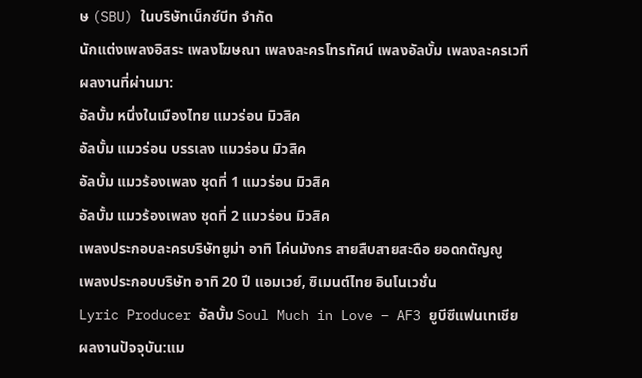ษ (SBU) ในบริษัทเน็กซ์บีท จำกัด
นักแต่งเพลงอิสระ เพลงโฆษณา เพลงละครโทรทัศน์ เพลงอัลบั้ม เพลงละครเวที
ผลงานที่ผ่านมา:
อัลบั้ม หนึ่งในเมืองไทย แมวร่อน มิวสิค
อัลบั้ม แมวร่อน บรรเลง แมวร่อน มิวสิค
อัลบั้ม แมวร้องเพลง ชุดที่ 1 แมวร่อน มิวสิค
อัลบั้ม แมวร้องเพลง ชุดที่ 2 แมวร่อน มิวสิค
เพลงประกอบละครบริษัทยูม่า อาทิ โค่นมังกร สายสืบสายสะดือ ยอดกตัญญู
เพลงประกอบบริษัท อาทิ 20 ปี แอมเวย์, ซิเมนต์ไทย อินโนเวชั่น
Lyric Producer อัลบั้ม Soul Much in Love – AF3 ยูบีซีแฟนเทเชีย
ผลงานปัจจุบัน:แม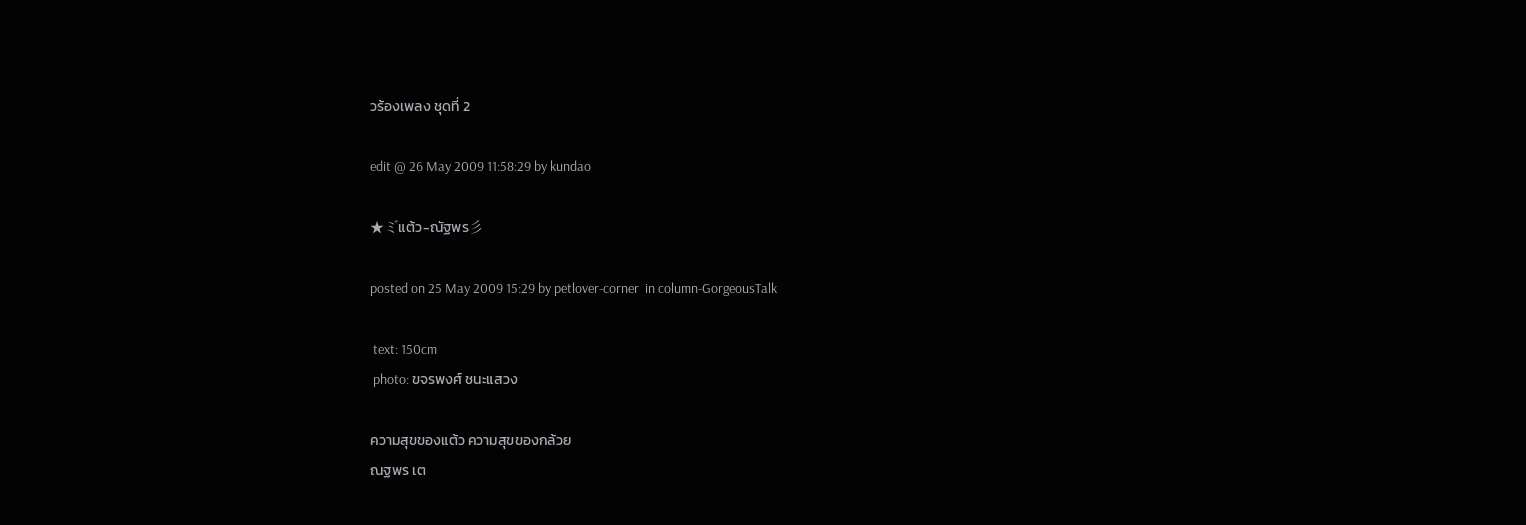วร้องเพลง ชุดที่ 2

edit @ 26 May 2009 11:58:29 by kundao

★ミ゙แต้ว-ณัฐพร彡

posted on 25 May 2009 15:29 by petlover-corner  in column-GorgeousTalk

 text: 150cm
 photo: ขจรพงศ์ ชนะแสวง

ความสุขของแต้ว ความสุขของกล้วย
ณฐพร เต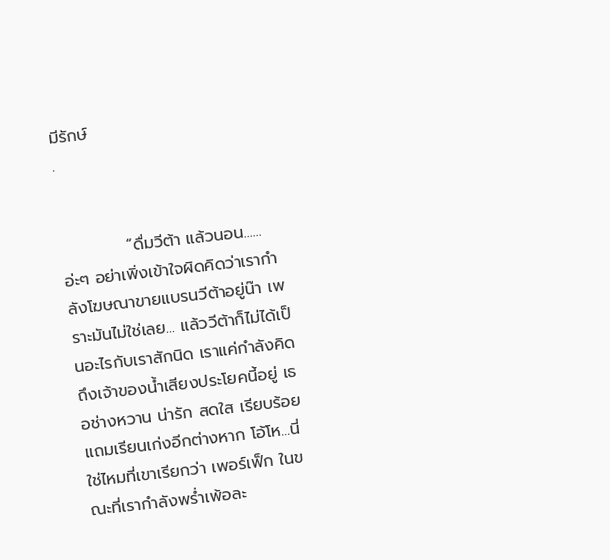มีรักษ์
.


           “ดื่มวีต้า แล้วนอน......อ่ะๆ อย่าเพิ่งเข้าใจผิดคิดว่าเรากำลังโฆษณาขายแบรนวีต้าอยู่น๊า เพราะมันไม่ใช่เลย... แล้ววีต้าก็ไม่ได้เป็นอะไรกับเราสักนิด เราแค่กำลังคิดถึงเจ้าของน้ำเสียงประโยคนี้อยู่ เธอช่างหวาน น่ารัก สดใส เรียบร้อย แถมเรียนเก่งอีกต่างหาก โอ้โห...นี่ใช่ไหมที่เขาเรียกว่า เพอร์เฟ็ก ในขณะที่เรากำลังพร่ำเพ้อละ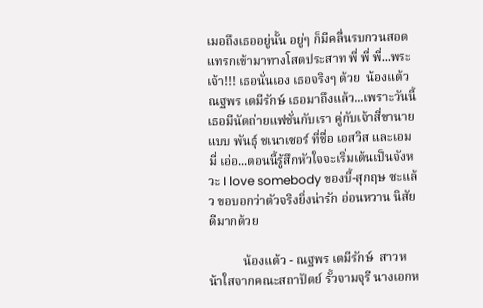เมอถึงเธออยู่นั้น อยู่ๆ ก็มีคลื่นรบกวนสอดแทรกเข้ามาทางโสตประสาท พี่ พี่ พี่...พระเจ้า!!! เธอนั่นเอง เธอจริงๆ ด้วย  น้องแต้ว ณฐพร เตมีรักษ์ เธอมาถึงแล้ว...เพราะวันนี้เธอมีนัดถ่ายแฟชั่นกับเรา คู่กับเจ้าสี่ขานายแบบ พันธุ์ ชเนาเซอร์ ที่ชื่อ เอสวิส และเอมมี่ เอ่อ...ตอนนี้รู้สึกหัวใจจะเริ่มเต้นเป็นจังหวะ I love somebody ของบี้-สุกฤษ ซะแล้ว ขอบอกว่าตัวจริงยิ่งน่ารัก อ่อนหวาน นิสัยดีมากด้วย

           น้องแต้ว - ณฐพร เตมีรักษ์  สาวหน้าใสจากคณะสถาปัตย์ รั้วจามจุรี นางเอกห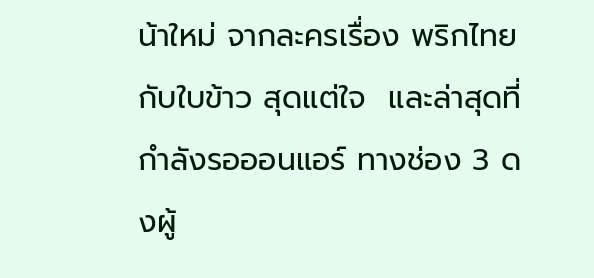น้าใหม่ จากละครเรื่อง พริกไทยกับใบข้าว สุดแต่ใจ  และล่าสุดที่กำลังรอออนแอร์ ทางช่อง 3 ดงผู้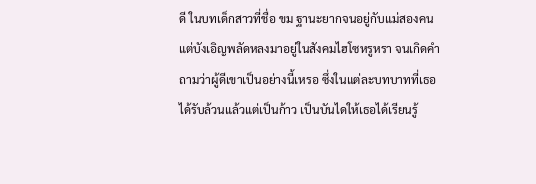ดี ในบทเด็กสาวที่ชื่อ ขม ฐานะยากจนอยู่กับแม่สองคน แต่บังเอิญพลัดหลงมาอยู่ในสังคมไฮโซหรูหรา จนเกิดคำถามว่าผู้ดีเขาเป็นอย่างนี้เหรอ ซึ่งในแต่ละบทบาทที่เธอได้รับล้วนแล้วแต่เป็นก้าว เป็นบันไดให้เธอได้เรียนรู้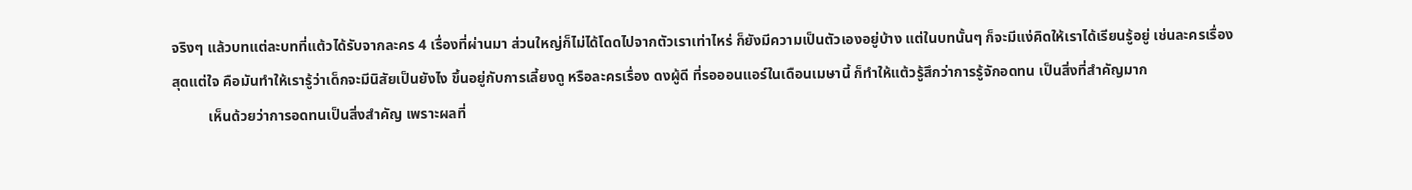จริงๆ แล้วบทแต่ละบทที่แต้วได้รับจากละคร 4 เรื่องที่ผ่านมา ส่วนใหญ่ก็ไม่ได้โดดไปจากตัวเราเท่าไหร่ ก็ยังมีความเป็นตัวเองอยู่บ้าง แต่ในบทนั้นๆ ก็จะมีแง่คิดให้เราได้เรียนรู้อยู่ เช่นละครเรื่อง สุดแต่ใจ คือมันทำให้เรารู้ว่าเด็กจะมีนิสัยเป็นยังไง ขึ้นอยู่กับการเลี้ยงดู หรือละครเรื่อง ดงผู้ดี ที่รอออนแอร์ในเดือนเมษานี้ ก็ทำให้แต้วรู้สึกว่าการรู้จักอดทน เป็นสิ่งที่สำคัญมาก
          เห็นด้วยว่าการอดทนเป็นสิ่งสำคัญ เพราะผลที่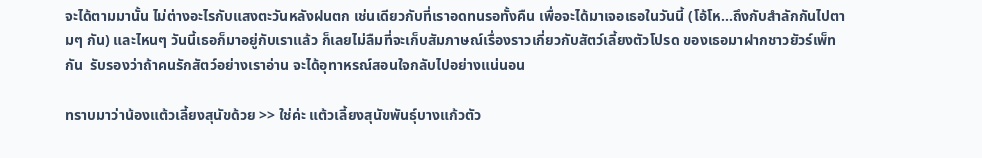จะได้ตามมานั้น ไม่ต่างอะไรกับแสงตะวันหลังฝนตก เช่นเดียวกับที่เราอดทนรอทั้งคืน เพื่อจะได้มาเจอเธอในวันนี้ (โอ้โห...ถึงกับสำลักกันไปตามๆ กัน) และไหนๆ วันนี้เธอก็มาอยู่กับเราแล้ว ก็เลยไม่ลืมที่จะเก็บสัมภาษณ์เรื่องราวเกี่ยวกับสัตว์เลี้ยงตัวโปรด ของเธอมาฝากชาวยัวร์เพ็ทกัน  รับรองว่าถ้าคนรักสัตว์อย่างเราอ่าน จะได้อุทาหรณ์สอนใจกลับไปอย่างแน่นอน

ทราบมาว่าน้องแต้วเลี้ยงสุนัขด้วย >> ใช่ค่ะ แต้วเลี้ยงสุนัขพันธุ์บางแก้วตัว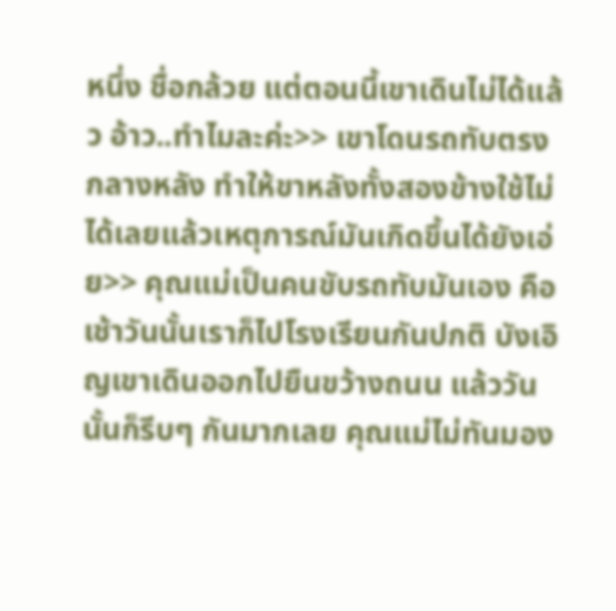หนึ่ง ชื่อกล้วย แต่ตอนนี้เขาเดินไม่ได้แล้ว อ้าว..ทำไมละค่ะ>> เขาโดนรถทับตรงกลางหลัง ทำให้ขาหลังทั้งสองข้างใช้ไม่ได้เลยแล้วเหตุการณ์มันเกิดขึ้นได้ยังเอ่ย>> คุณแม่เป็นคนขับรถทับมันเอง คือเช้าวันนั้นเราก็ไปโรงเรียนกันปกติ บังเอิญเขาเดินออกไปยืนขว้างถนน แล้ววันนั้นก็รีบๆ กันมากเลย คุณแม่ไม่ทันมอง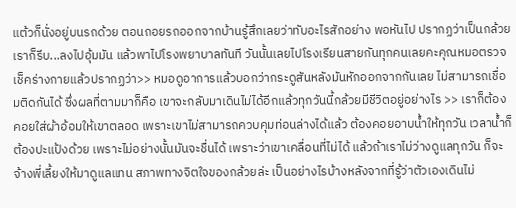แต้วก็นั่งอยู่บนรถด้วย ตอนถอยรถออกจากบ้านรู้สึกเลยว่าทับอะไรสักอย่าง พอหันไป ปรากฏว่าเป็นกล้วย เราก็รีบ...ลงไปอุ้มมัน แล้วพาไปโรงพยาบาลทันที วันนั้นเลยไปโรงเรียนสายกันทุกคนเลยคะคุณหมอตรวจเช็คร่างกายแล้วปรากฏว่า>> หมอดูอาการแล้วบอกว่ากระดูสันหลังมันหักออกจากกันเลย ไม่สามารถเชื่อมติดกันได้ ซึ่งผลที่ตามมาก็คือ เขาจะกลับมาเดินไม่ได้อีกแล้วทุกวันนี้กล้วยมีชีวิตอยู่อย่างไร >> เราก็ต้องคอยใส่ผ้าอ้อมให้เขาตลอด เพราะเขาไม่สามารถควบคุมท่อนล่างได้แล้ว ต้องคอยอาบน้ำให้ทุกวัน เวลาน้ำก็ต้องปะแป้งด้วย เพราะไม่อย่างนั้นมันจะชื่นได้ เพราะว่าเขาเคลื่อนที่ไม่ได้ แล้วถ้าเราไม่ว่างดูแลทุกวัน ก็จะจ้างพี่เลี้ยงให้มาดูแลแทน สภาพทางจิตใจของกล้วยล่ะ เป็นอย่างไรบ้างหลังจากที่รู้ว่าตัวเองเดินไม่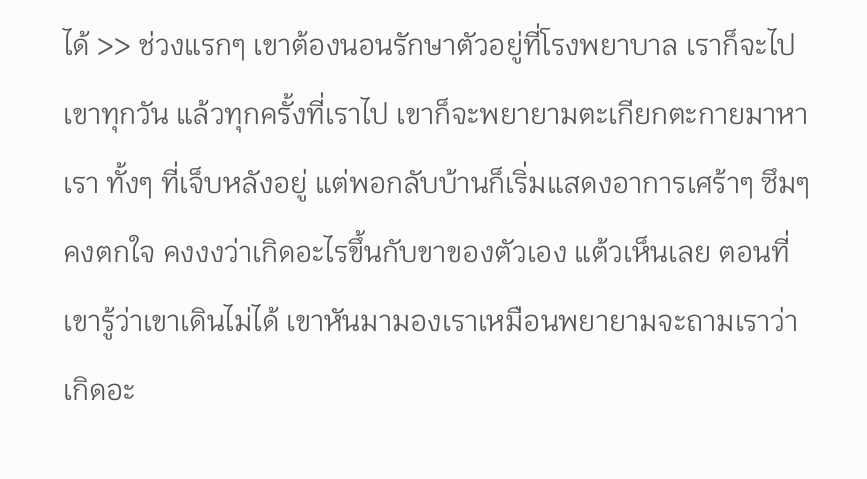ได้ >> ช่วงแรกๆ เขาต้องนอนรักษาตัวอยู่ที่โรงพยาบาล เราก็จะไปเขาทุกวัน แล้วทุกครั้งที่เราไป เขาก็จะพยายามตะเกียกตะกายมาหาเรา ทั้งๆ ที่เจ็บหลังอยู่ แต่พอกลับบ้านก็เริ่มแสดงอาการเศร้าๆ ซึมๆ คงตกใจ คงงงว่าเกิดอะไรขึ้นกับขาของตัวเอง แต้วเห็นเลย ตอนที่เขารู้ว่าเขาเดินไม่ได้ เขาหันมามองเราเหมือนพยายามจะถามเราว่าเกิดอะ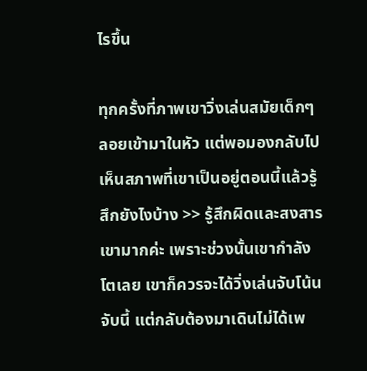ไรขึ้น

ทุกครั้งที่ภาพเขาวิ่งเล่นสมัยเด็กๆ ลอยเข้ามาในหัว แต่พอมองกลับไปเห็นสภาพที่เขาเป็นอยู่ตอนนี้แล้วรู้สึกยังไงบ้าง >> รู้สึกผิดและสงสารเขามากค่ะ เพราะช่วงนั้นเขากำลังโตเลย เขาก็ควรจะได้วิ่งเล่นจับโน้น จับนี้ แต่กลับต้องมาเดินไม่ได้เพ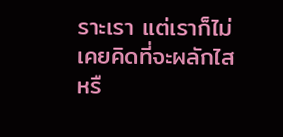ราะเรา แต่เราก็ไม่เคยคิดที่จะผลักไส หรื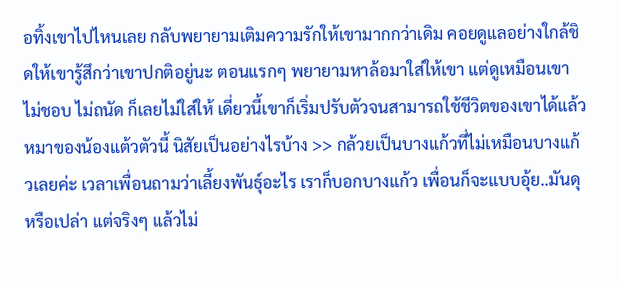อทิ้งเขาไปไหนเลย กลับพยายามเติมความรักให้เขามากกว่าเดิม คอยดูแลอย่างใกล้ชิดให้เขารู้สึกว่าเขาปกติอยู่นะ ตอนแรกๆ พยายามหาล้อมาใส่ให้เขา แต่ดูเหมือนเขาไม่ชอบ ไม่ถนัด ก็เลยไม่ใส่ให้ เดี่ยวนี้เขาก็เริ่มปรับตัวจนสามารถใช้ชีวิตของเขาได้แล้ว หมาของน้องแต้วตัวนี้ นิสัยเป็นอย่างไรบ้าง >> กล้วยเป็นบางแก้วที่ไม่เหมือนบางแก้วเลยค่ะ เวลาเพื่อนถามว่าเลี้ยงพันธุ์อะไร เราก็บอกบางแก้ว เพื่อนก็จะแบบอุ้ย..มันดุหรือเปล่า แต่จริงๆ แล้วไม่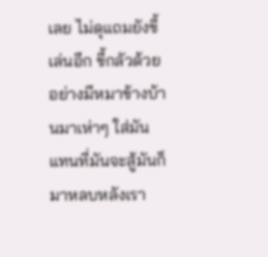เลย ไม่ดุแถมยังขี้เล่นอีก ขี้กลัวด้วย อย่างมีหมาข้างบ้านมาเห่าๆ ใส่มัน แทนที่มันจะสู้มันก็มาหลบหลังเรา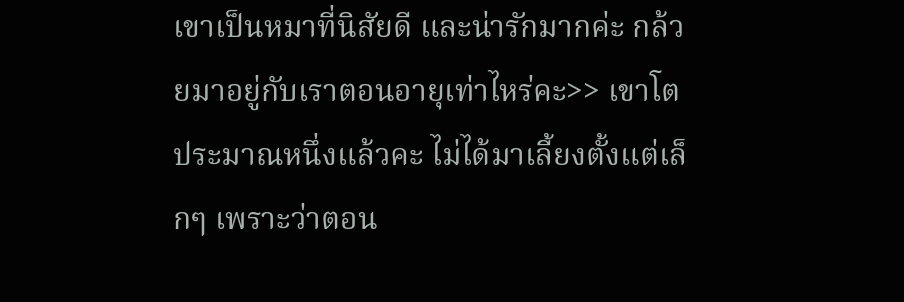เขาเป็นหมาที่นิสัยดี และน่ารักมากค่ะ กล้วยมาอยู่กับเราตอนอายุเท่าไหร่คะ>> เขาโตประมาณหนึ่งแล้วคะ ไม่ได้มาเลี้ยงตั้งแต่เล็กๆ เพราะว่าตอน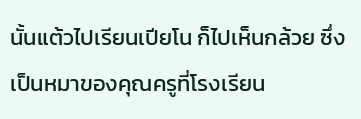นั้นแต้วไปเรียนเปียโน ก็ไปเห็นกล้วย ซึ่งเป็นหมาของคุณครูที่โรงเรียน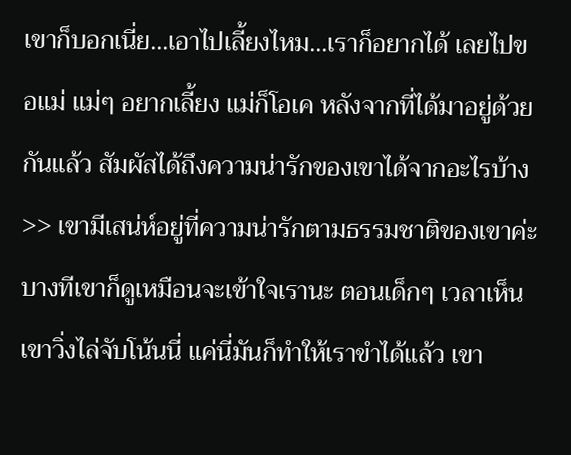เขาก็บอกเนี่ย...เอาไปเลี้ยงไหม...เราก็อยากได้ เลยไปขอแม่ แม่ๆ อยากเลี้ยง แม่ก็โอเค หลังจากที่ได้มาอยู่ด้วยกันแล้ว สัมผัสได้ถึงความน่ารักของเขาได้จากอะไรบ้าง>> เขามีเสน่ห์อยู่ที่ความน่ารักตามธรรมชาติของเขาค่ะ บางทีเขาก็ดูเหมือนจะเข้าใจเรานะ ตอนเด็กๆ เวลาเห็นเขาวิ่งไล่จับโน้นนี่ แค่นี่มันก็ทำให้เราขำได้แล้ว เขา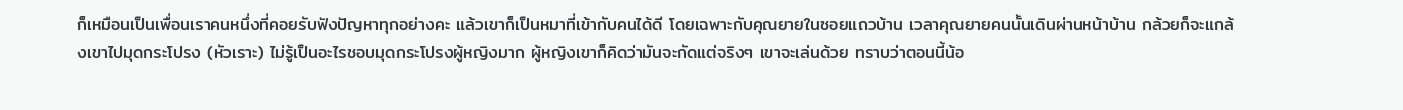ก็เหมือนเป็นเพื่อนเราคนหนึ่งที่คอยรับฟังปัญหาทุกอย่างคะ แล้วเขาก็เป็นหมาที่เข้ากับคนได้ดี โดยเฉพาะกับคุณยายในซอยแถวบ้าน เวลาคุณยายคนนั้นเดินผ่านหน้าบ้าน กล้วยก็จะแกล้งเขาไปมุดกระโปรง (หัวเราะ) ไม่รู้เป็นอะไรชอบมุดกระโปรงผู้หญิงมาก ผู้หญิงเขาก็คิดว่ามันจะกัดแต่จริงๆ เขาจะเล่นด้วย ทราบว่าตอนนี้น้อ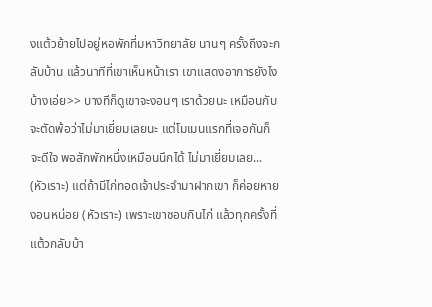งแต้วย้ายไปอยู่หอพักที่มหาวิทยาลัย นานๆ ครั้งถึงจะกลับบ้าน แล้วนาทีที่เขาเห็นหน้าเรา เขาแสดงอาการยังไงบ้างเอ่ย>> บางทีก็ดูเขาจะงอนๆ เราด้วยนะ เหมือนกับจะตัดพ้อว่าไม่มาเยี่ยมเลยนะ แต่โมเมนแรกที่เจอกันก็จะดีใจ พอสักพักหนึ่งเหมือนนึกได้ ไม่มาเยี่ยมเลย... (หัวเราะ) แต่ถ้ามีไก่ทอดเจ้าประจำมาฝากเขา ก็ค่อยหายงอนหน่อย (หัวเราะ) เพราะเขาชอบกินไก่ แล้วทุกครั้งที่แต้วกลับบ้า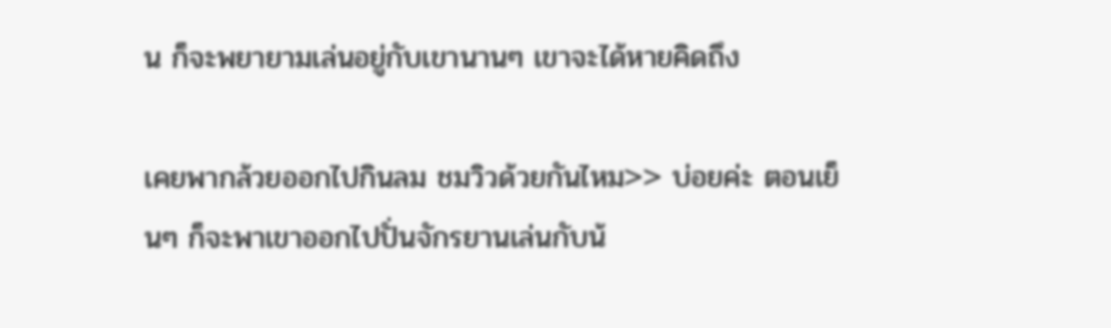น ก็จะพยายามเล่นอยู่กับเขานานๆ เขาจะได้หายคิดถึง

เคยพากล้วยออกไปกินลม ชมวิวด้วยกันไหม>> บ่อยค่ะ ตอนเย็นๆ ก็จะพาเขาออกไปปั่นจักรยานเล่นกับน้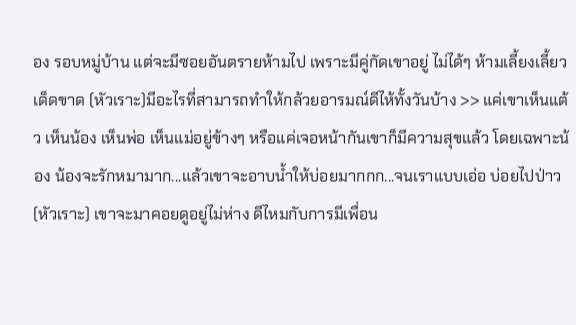อง รอบหมู่บ้าน แต่จะมีซอยอันตรายห้ามไป เพราะมีคู่กัดเขาอยู่ ไม่ได้ๆ ห้ามเลี้ยงเลี้ยวเด็ดขาด (หัวเราะ)มีอะไรที่สามารถทำให้กล้วยอารมณ์ดีไห้ทั้งวันบ้าง >> แค่เขาเห็นแต้ว เห็นน้อง เห็นพ่อ เห็นแม่อยู่ข้างๆ หรือแค่เจอหน้ากันเขาก็มีความสุขแล้ว โดยเฉพาะน้อง น้องจะรักหมามาก...แล้วเขาจะอาบน้ำให้บ่อยมากกก...จนเราแบบเอ่อ บ่อยไปป่าว (หัวเราะ) เขาจะมาคอยดูอยู่ไม่ห่าง ดีไหมกับการมีเพื่อน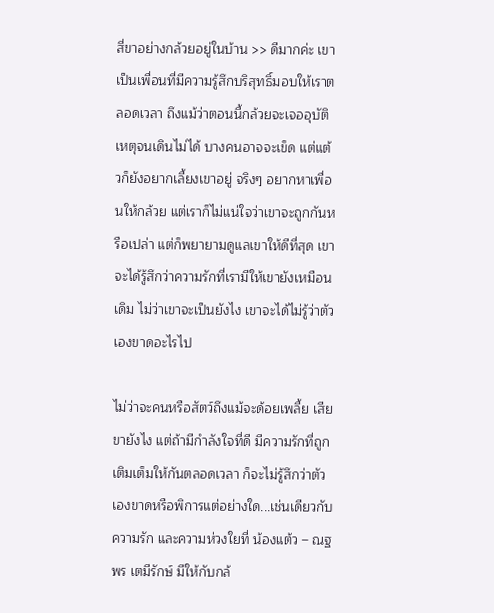สี่ขาอย่างกล้วยอยู่ในบ้าน >> ดีมากค่ะ เขาเป็นเพื่อนที่มีความรู้สึกบริสุทธิ์มอบให้เราตลอดเวลา ถึงแม้ว่าตอนนี้กล้วยจะเจออุบัติเหตุจนเดินไม่ได้ บางคนอาจจะเข็ด แต่แต้วก็ยังอยากเลี้ยงเขาอยู่ จริงๆ อยากหาเพื่อนให้กล้วย แต่เราก็ไม่แน่ใจว่าเขาจะถูกกันหรือเปล่า แต่ก็พยายามดูแลเขาให้ดีที่สุด เขาจะได้รู้สึกว่าความรักที่เรามีให้เขายังเหมือนเดิม ไม่ว่าเขาจะเป็นยังไง เขาจะได้ไม่รู้ว่าตัวเองขาดอะไรไป

ไม่ว่าจะคนหรือสัตว์ถึงแม้จะด้อยเพลี้ย เสียขายังไง แต่ถ้ามีกำลังใจที่ดี มีความรักที่ถูกเติมเต็มให้กันตลอดเวลา ก็จะไม่รู้สึกว่าตัวเองขาดหรือพิการแต่อย่างใด...เช่นเดียวกับความรัก และความห่วงใยที่ น้องแต้ว – ณฐพร เตมีรักษ์ มีให้กับกล้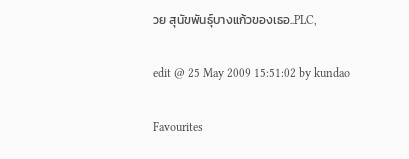วย สุนัขพันธุ์บางแก้วของเธอ..PLC,

edit @ 25 May 2009 15:51:02 by kundao

Favourites